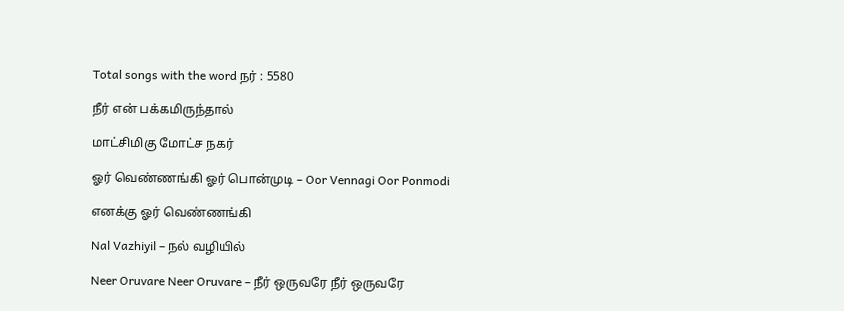Total songs with the word நர் : 5580

நீர் என் பக்கமிருந்தால்

மாட்சிமிகு மோட்ச நகர்

ஓர் வெண்ணங்கி ஓர் பொன்முடி – Oor Vennagi Oor Ponmodi

எனக்கு ஓர் வெண்ணங்கி

Nal Vazhiyil – நல் வழியில்

Neer Oruvare Neer Oruvare – நீர் ஒருவரே நீர் ஒருவரே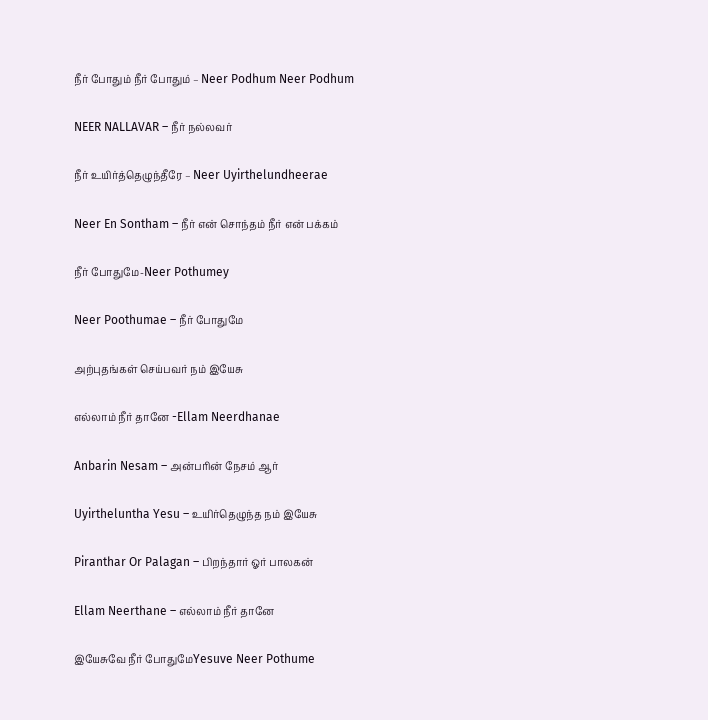நீர் போதும் நீர் போதும் – Neer Podhum Neer Podhum

NEER NALLAVAR – நீர் நல்லவர்

நீர் உயிர்த்தெழுந்தீரே – Neer Uyirthelundheerae

Neer En Sontham – நீர் என் சொந்தம் நீர் என் பக்கம்

நீர் போதுமே-Neer Pothumey

Neer Poothumae – நீர் போதுமே

அற்புதங்கள் செய்பவர் நம் இயேசு

எல்லாம் நீர் தானே -Ellam Neerdhanae

Anbarin Nesam – அன்பரின் நேசம் ஆர்

Uyirtheluntha Yesu – உயிர்தெழுந்த நம் இயேசு

Piranthar Or Palagan – பிறந்தார் ஓர் பாலகன்

Ellam Neerthane – எல்லாம் நீர் தானே

இயேசுவே நீர் போதுமேYesuve Neer Pothume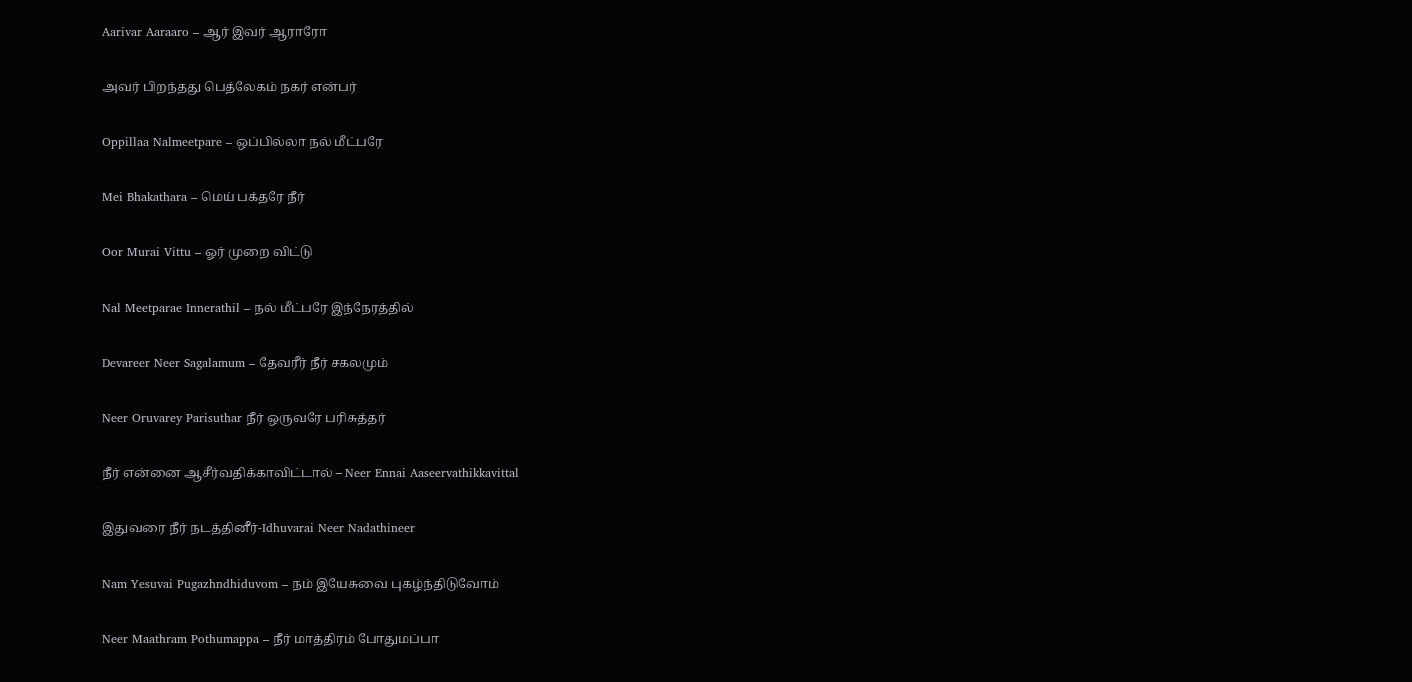Aarivar Aaraaro – ஆர் இவர் ஆராரோ

அவர் பிறந்தது பெத்லேகம் நகர் என்பர்

Oppillaa Nalmeetpare – ஒப்பில்லா நல் மீட்பரே

Mei Bhakathara – மெய் பக்தரே நீர்

Oor Murai Vittu – ஓர் முறை விட்டு

Nal Meetparae Innerathil – நல் மீட்பரே இந்நேரத்தில்

Devareer Neer Sagalamum – தேவரீர் நீர் சகலமும்

Neer Oruvarey Parisuthar நீர் ஒருவரே பரிசுத்தர்

நீர் என்னை ஆசீர்வதிக்காவிட்டால் – Neer Ennai Aaseervathikkavittal

இதுவரை நீர் நடத்தினீர்-Idhuvarai Neer Nadathineer

Nam Yesuvai Pugazhndhiduvom – நம் இயேசுவை புகழ்ந்திடுவோம்

Neer Maathram Pothumappa – நீர் மாத்திரம் போதுமப்பா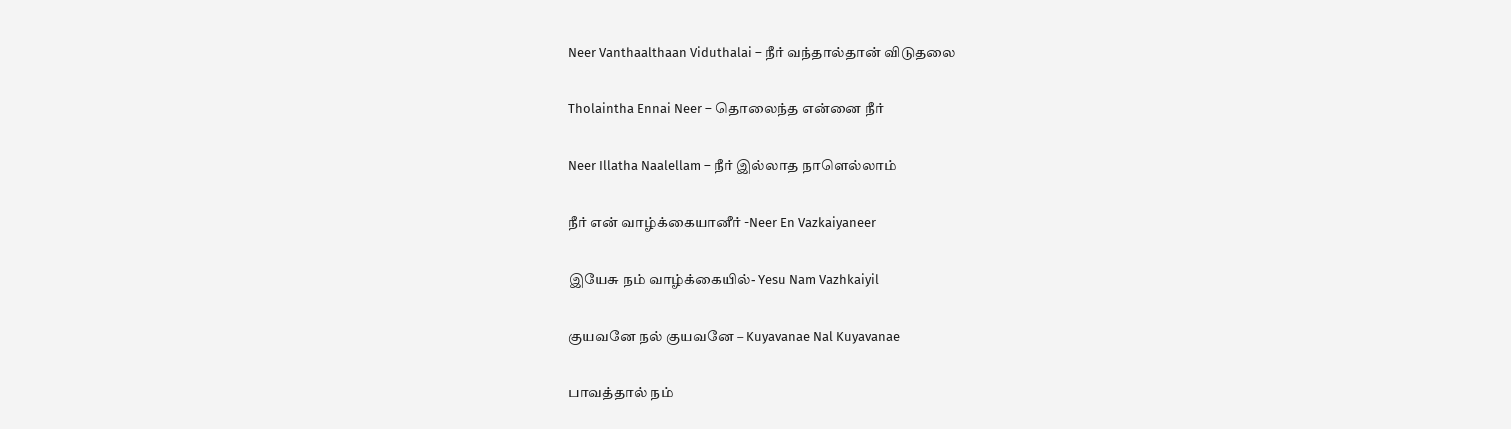Neer Vanthaalthaan Viduthalai – நீர் வந்தால்தான் விடுதலை

Tholaintha Ennai Neer – தொலைந்த என்னை நீர்

Neer Illatha Naalellam – நீர் இல்லாத நாளெல்லாம்

நீர் என் வாழ்க்கையானீர் -Neer En Vazkaiyaneer

இயேசு நம் வாழ்க்கையில்- Yesu Nam Vazhkaiyil

குயவனே நல் குயவனே – Kuyavanae Nal Kuyavanae

பாவத்தால் நம்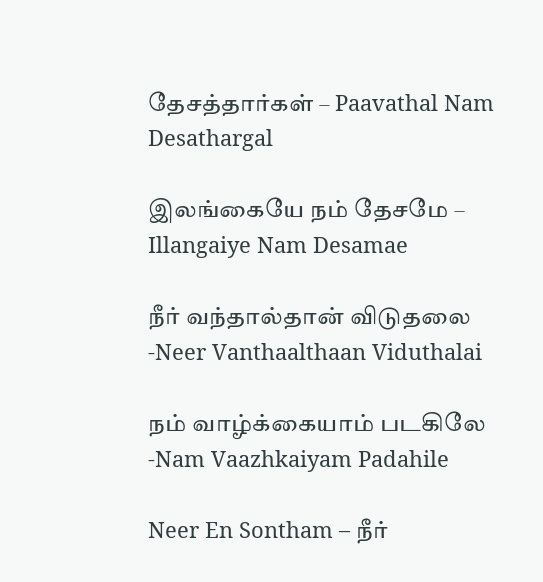தேசத்தார்கள் – Paavathal Nam Desathargal

இலங்கையே நம் தேசமே – Illangaiye Nam Desamae

நீர் வந்தால்தான் விடுதலை -Neer Vanthaalthaan Viduthalai

நம் வாழ்க்கையாம் படகிலே -Nam Vaazhkaiyam Padahile

Neer En Sontham – நீர்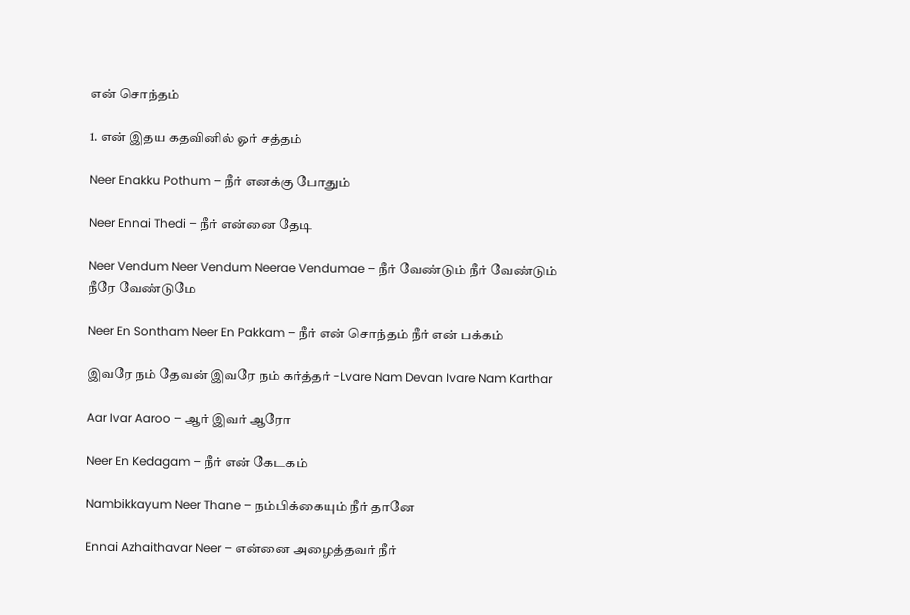என் சொந்தம்

1. என் இதய கதவினில் ஓர் சத்தம்

Neer Enakku Pothum – நீர் எனக்கு போதும்

Neer Ennai Thedi – நீர் என்னை தேடி

Neer Vendum Neer Vendum Neerae Vendumae – நீர் வேண்டும் நீர் வேண்டும் நீரே வேண்டுமே

Neer En Sontham Neer En Pakkam – நீர் என் சொந்தம் நீர் என் பக்கம்

இவரே நம் தேவன் இவரே நம் கர்த்தர் -Lvare Nam Devan Ivare Nam Karthar

Aar Ivar Aaroo – ஆர் இவர் ஆரோ

Neer En Kedagam – நீர் என் கேடகம்

Nambikkayum Neer Thane – நம்பிக்கையும் நீர் தானே

Ennai Azhaithavar Neer – என்னை அழைத்தவர் நீர்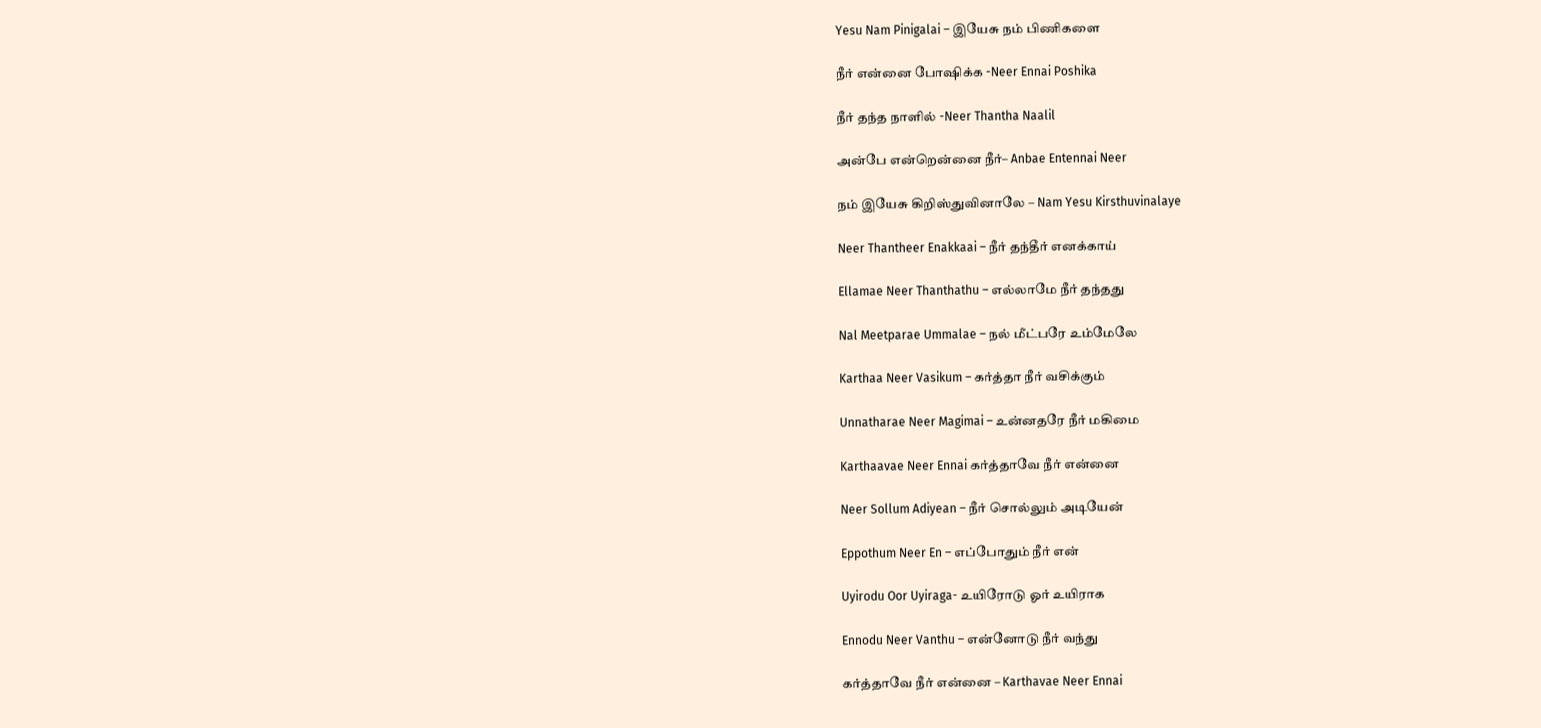Yesu Nam Pinigalai – இயேசு நம் பிணிகளை

நீர் என்னை போஷிக்க -Neer Ennai Poshika

நீர் தந்த நாளில் -Neer Thantha Naalil

அன்பே என்றென்னை நீர்– Anbae Entennai Neer

நம் இயேசு கிறிஸ்துவினாலே – Nam Yesu Kirsthuvinalaye

Neer Thantheer Enakkaai – நீர் தந்தீர் எனக்காய்

Ellamae Neer Thanthathu – எல்லாமே நீர் தந்தது

Nal Meetparae Ummalae – நல் மீட்பரே உம்மேலே

Karthaa Neer Vasikum – கர்த்தா நீர் வசிக்கும்

Unnatharae Neer Magimai – உன்னதரே நீர் மகிமை

Karthaavae Neer Ennai கர்த்தாவே நீர் என்னை

Neer Sollum Adiyean – நீர் சொல்லும் அடியேன்

Eppothum Neer En – எப்போதும் நீர் என்

Uyirodu Oor Uyiraga- உயிரோடு ஓர் உயிராக

Ennodu Neer Vanthu – என்னோடு நீர் வந்து

கர்த்தாவே நீர் என்னை – Karthavae Neer Ennai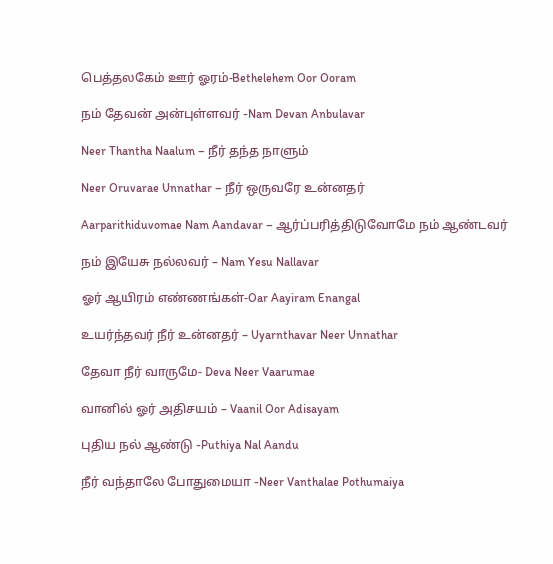பெத்தலகேம் ஊர் ஓரம்-Bethelehem Oor Ooram

நம் தேவன் அன்புள்ளவர் -Nam Devan Anbulavar

Neer Thantha Naalum – நீர் தந்த நாளும்

Neer Oruvarae Unnathar – நீர் ஒருவரே உன்னதர்

Aarparithiduvomae Nam Aandavar – ஆர்ப்பரித்திடுவோமே நம் ஆண்டவர்

நம் இயேசு நல்லவர் – Nam Yesu Nallavar

ஓர் ஆயிரம் எண்ணங்கள்-Oar Aayiram Enangal

உயர்ந்தவர் நீர் உன்னதர் – Uyarnthavar Neer Unnathar

தேவா நீர் வாருமே- Deva Neer Vaarumae

வானில் ஓர் அதிசயம் – Vaanil Oor Adisayam

புதிய நல் ஆண்டு -Puthiya Nal Aandu

நீர் வந்தாலே போதுமையா -Neer Vanthalae Pothumaiya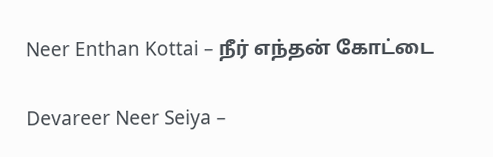Neer Enthan Kottai – நீர் எந்தன் கோட்டை

Devareer Neer Seiya –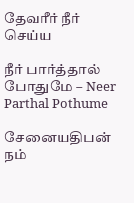தேவரீர் நீர் செய்ய

நீர் பார்த்தால் போதுமே – Neer Parthal Pothume

சேனையதிபன் நம்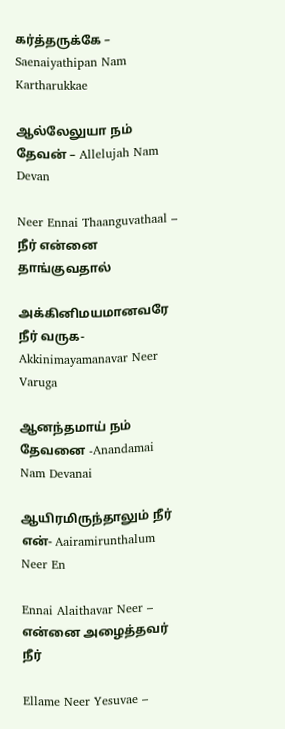கர்த்தருக்கே – Saenaiyathipan Nam Kartharukkae

ஆல்லேலுயா நம் தேவன் – Allelujah Nam Devan

Neer Ennai Thaanguvathaal – நீர் என்னை தாங்குவதால்

அக்கினிமயமானவரே நீர் வருக-Akkinimayamanavar Neer Varuga

ஆனந்தமாய் நம் தேவனை -Anandamai Nam Devanai

ஆயிரமிருந்தாலும் நீர் என்- Aairamirunthalum Neer En

Ennai Alaithavar Neer – என்னை அழைத்தவர் நீர்

Ellame Neer Yesuvae –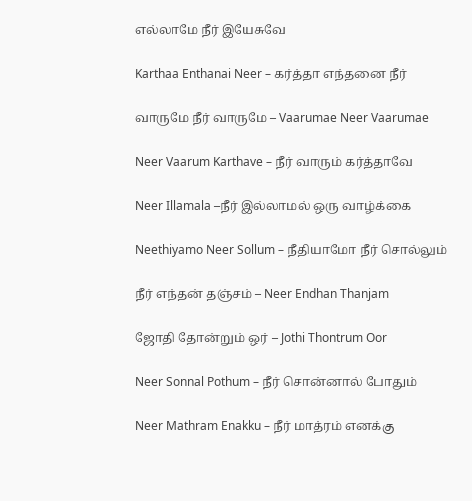எல்லாமே நீர் இயேசுவே

Karthaa Enthanai Neer – கர்த்தா எந்தனை நீர்

வாருமே நீர் வாருமே – Vaarumae Neer Vaarumae

Neer Vaarum Karthave – நீர் வாரும் கர்த்தாவே

Neer Illamala –நீர் இல்லாமல் ஒரு வாழ்க்கை

Neethiyamo Neer Sollum – நீதியாமோ நீர் சொல்லும்

நீர் எந்தன் தஞ்சம் – Neer Endhan Thanjam

ஜோதி தோன்றும் ஒர் – Jothi Thontrum Oor

Neer Sonnal Pothum – நீர் சொன்னால் போதும்

Neer Mathram Enakku – நீர் மாத்ரம் எனக்கு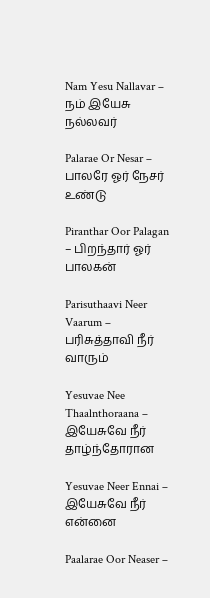Nam Yesu Nallavar – நம் இயேசு நல்லவர்

Palarae Or Nesar – பாலரே ஓர் நேசர் உண்டு

Piranthar Oor Palagan – பிறந்தார் ஓர் பாலகன்

Parisuthaavi Neer Vaarum – பரிசுத்தாவி நீர் வாரும்

Yesuvae Nee Thaalnthoraana – இயேசுவே நீர் தாழ்ந்தோரான

Yesuvae Neer Ennai – இயேசுவே நீர் என்னை

Paalarae Oor Neaser –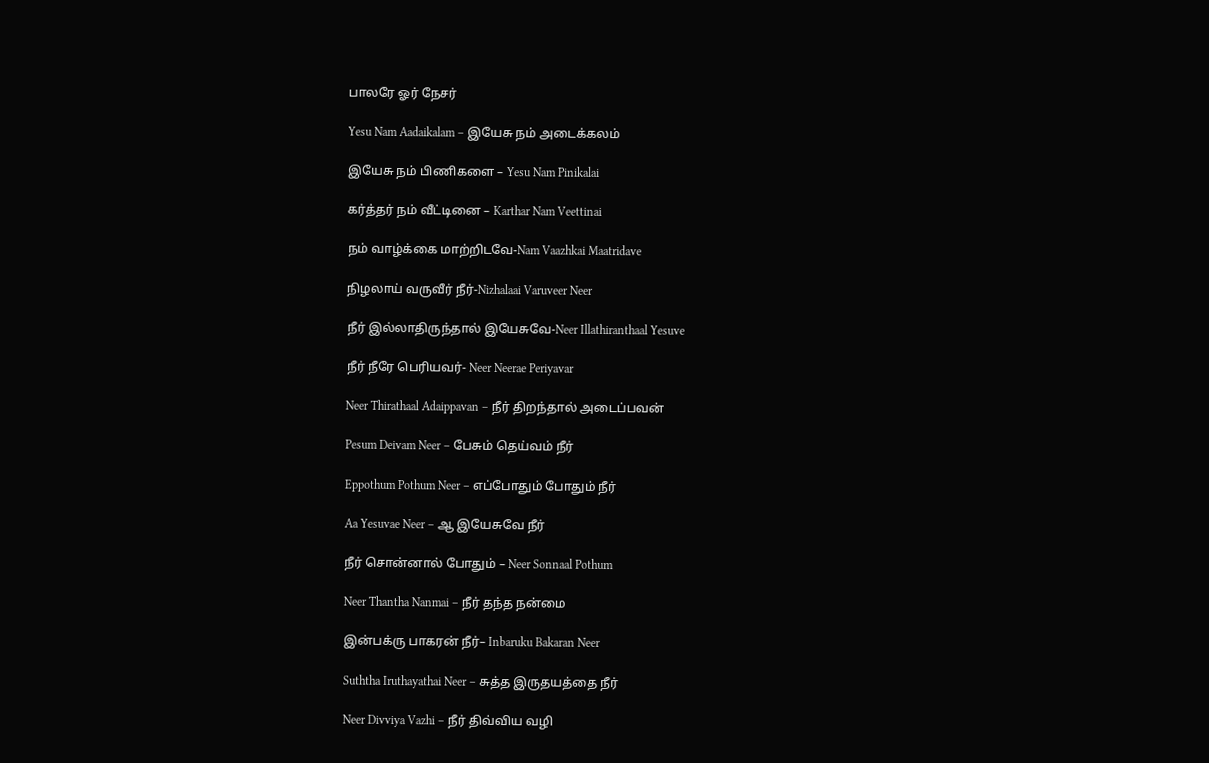பாலரே ஓர் நேசர்

Yesu Nam Aadaikalam – இயேசு நம் அடைக்கலம்

இயேசு நம் பிணிகளை – Yesu Nam Pinikalai

கர்த்தர் நம் வீட்டினை – Karthar Nam Veettinai

நம் வாழ்க்கை மாற்றிடவே-Nam Vaazhkai Maatridave

நிழலாய் வருவீர் நீர்-Nizhalaai Varuveer Neer

நீர் இல்லாதிருந்தால் இயேசுவே-Neer Illathiranthaal Yesuve

நீர் நீரே பெரியவர்- Neer Neerae Periyavar

Neer Thirathaal Adaippavan – நீர் திறந்தால் அடைப்பவன்

Pesum Deivam Neer – பேசும் தெய்வம் நீர்

Eppothum Pothum Neer – எப்போதும் போதும் நீர்

Aa Yesuvae Neer – ஆ இயேசுவே நீர்

நீர் சொன்னால் போதும் – Neer Sonnaal Pothum

Neer Thantha Nanmai – நீர் தந்த நன்மை

இன்பக்ரு பாகரன் நீர்– Inbaruku Bakaran Neer

Suththa Iruthayathai Neer – சுத்த இருதயத்தை நீர்

Neer Divviya Vazhi – நீர் திவ்விய வழி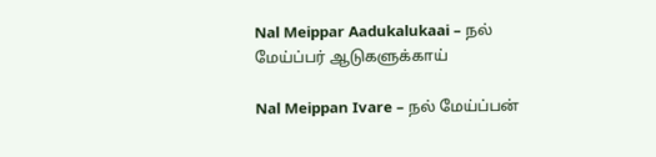Nal Meippar Aadukalukaai – நல் மேய்ப்பர் ஆடுகளுக்காய்

Nal Meippan Ivare – நல் மேய்ப்பன்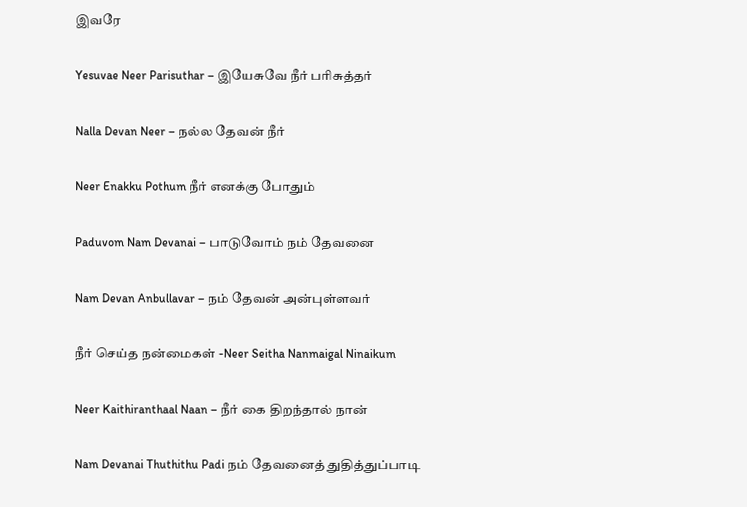இவரே

Yesuvae Neer Parisuthar – இயேசுவே நீர் பரிசுத்தர்

Nalla Devan Neer – நல்ல தேவன் நீர்

Neer Enakku Pothum நீர் எனக்கு போதும்

Paduvom Nam Devanai – பாடுவோம் நம் தேவனை

Nam Devan Anbullavar – நம் தேவன் அன்புள்ளவர்

நீர் செய்த நன்மைகள் -Neer Seitha Nanmaigal Ninaikum

Neer Kaithiranthaal Naan – நீர் கை திறந்தால் நான்

Nam Devanai Thuthithu Padi நம் தேவனைத் துதித்துப்பாடி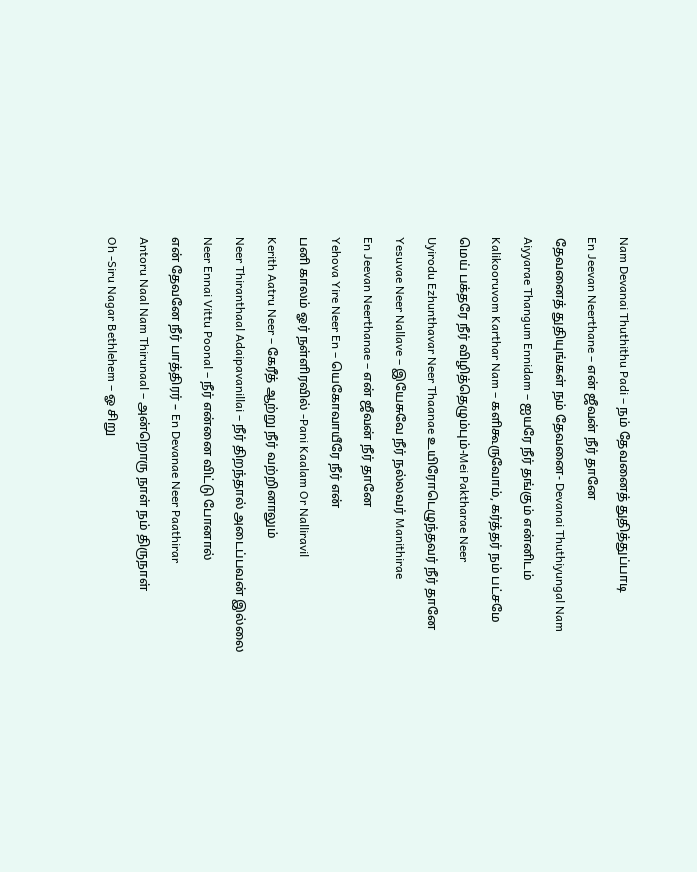Nam Devanai Thuthithu Padi – நம் தேவனைத் துதித்துப்பாடி

En Jeevan Neerthane – என் ஜீவன் நீர் தானே

தேவனைத் துதியுங்கள் நம் தேவனை- Devanai Thuthiyungal Nam

Aiyyarae Thangum Ennidam – ஐயரே நீர் தங்கும் என்னிடம்

Kalikooruvom Karthar Nam – களிகூருவோம், கர்த்தர் நம் பட்சமே

மெய் பக்தரே நீர் விழித்தெழும்பும்-Mei Paktharae Neer

Uyirodu Ezhunthavar Neer Thaanae உயிரோடெழுந்தவர் நீர் தானே

Yesuvae Neer Nallave – இயேசுவே நீர் நல்லவர் Manithirae

En Jeevan Neerthanae – என் ஜீவன் நீர் தானே

Yehova Yire Neer En – யெகோவாயீரே நீர் என்

பனி காலம் ஓர் நள்ளிரவில் -Pani Kaalam Or Nalliravil

Kerith Aatru Neer – கேரீத் ஆற்று நீர் வற்றினாலும்

Neer Thiranthaal Adaipavanillai – நீர் திறந்தால் அடைப்பவன் இல்லை

Neer Ennai Vittu Poonal – நீர் என்னை விட்டு போனால்

என் தேவனே நீர் பாத்திரர் – En Devanae Neer Paathirar

Antoru Naal Nam Thirunaal – அன்றொரு நாள் நம் திருநாள்

Oh -Siru Nagar Bethlehem – ஓ சிறு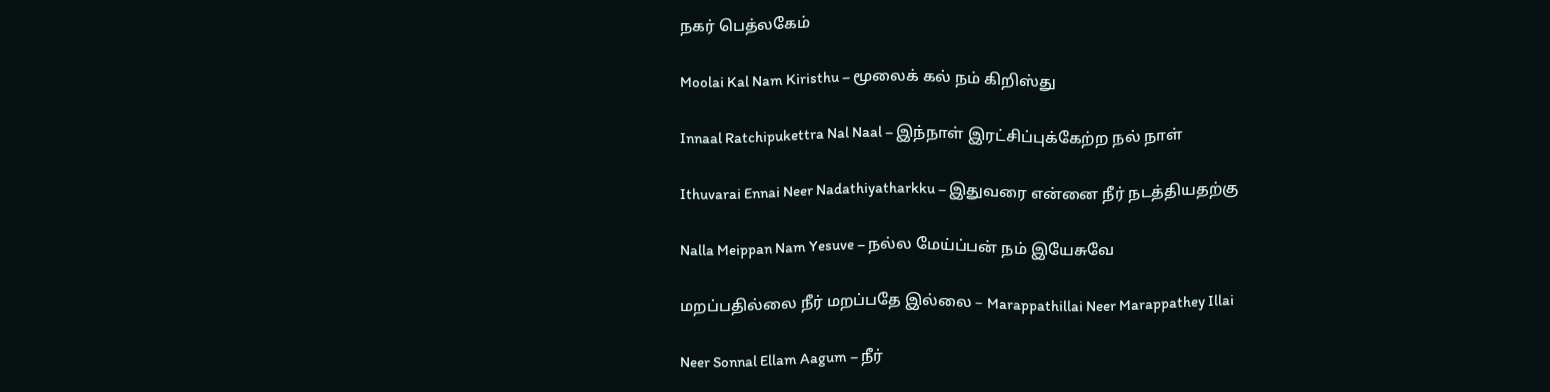நகர் பெத்லகேம்

Moolai Kal Nam Kiristhu – மூலைக் கல் நம் கிறிஸ்து

Innaal Ratchipukettra Nal Naal – இந்நாள் இரட்சிப்புக்கேற்ற நல் நாள்

Ithuvarai Ennai Neer Nadathiyatharkku – இதுவரை என்னை நீர் நடத்தியதற்கு

Nalla Meippan Nam Yesuve – நல்ல மேய்ப்பன் நம் இயேசுவே

மறப்பதில்லை நீர் மறப்பதே இல்லை – Marappathillai Neer Marappathey Illai

Neer Sonnal Ellam Aagum – நீர்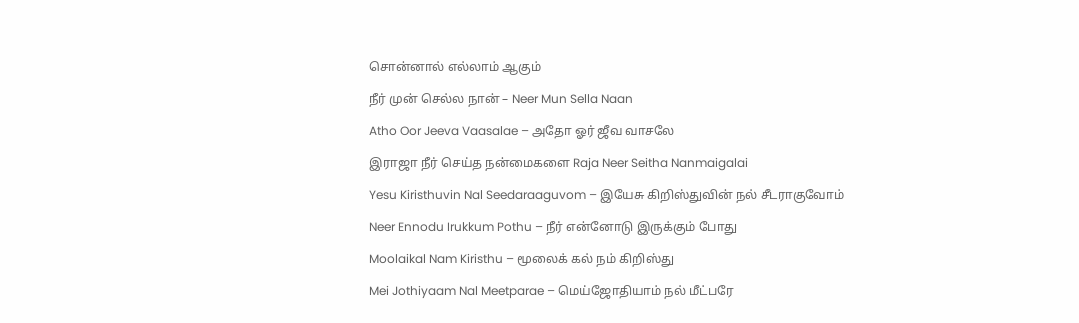சொன்னால் எல்லாம் ஆகும்

நீர் முன் செல்ல நான் – Neer Mun Sella Naan

Atho Oor Jeeva Vaasalae – அதோ ஓர் ஜீவ வாசலே

இராஜா நீர் செய்த நன்மைகளை Raja Neer Seitha Nanmaigalai

Yesu Kiristhuvin Nal Seedaraaguvom – இயேசு கிறிஸ்துவின் நல் சீடராகுவோம்

Neer Ennodu Irukkum Pothu – நீர் என்னோடு இருக்கும் போது

Moolaikal Nam Kiristhu – மூலைக் கல் நம் கிறிஸ்து

Mei Jothiyaam Nal Meetparae – மெய்ஜோதியாம் நல் மீட்பரே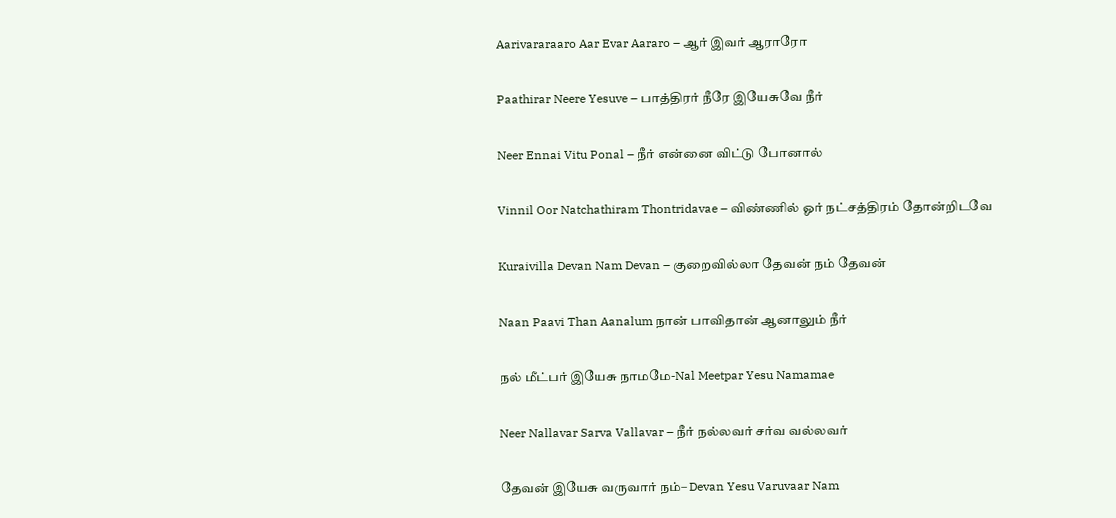Aarivararaaro Aar Evar Aararo – ஆர் இவர் ஆராரோ

Paathirar Neere Yesuve – பாத்திரர் நீரே இயேசுவே நீர்

Neer Ennai Vitu Ponal – நீர் என்னை விட்டு போனால்

Vinnil Oor Natchathiram Thontridavae – விண்ணில் ஓர் நட்சத்திரம் தோன்றிடவே

Kuraivilla Devan Nam Devan – குறைவில்லா தேவன் நம் தேவன்

Naan Paavi Than Aanalum நான் பாவிதான் ஆனாலும் நீர்

நல் மீட்பர் இயேசு நாமமே-Nal Meetpar Yesu Namamae

Neer Nallavar Sarva Vallavar – நீர் நல்லவர் சர்வ வல்லவர்

தேவன் இயேசு வருவார் நம்– Devan Yesu Varuvaar Nam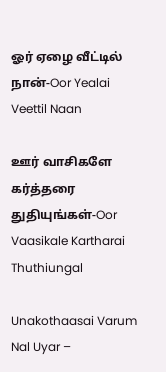ஓர் ஏழை வீட்டில் நான்-Oor Yealai Veettil Naan

ஊர் வாசிகளே கர்த்தரை துதியுங்கள்-Oor Vaasikale Kartharai Thuthiungal

Unakothaasai Varum Nal Uyar –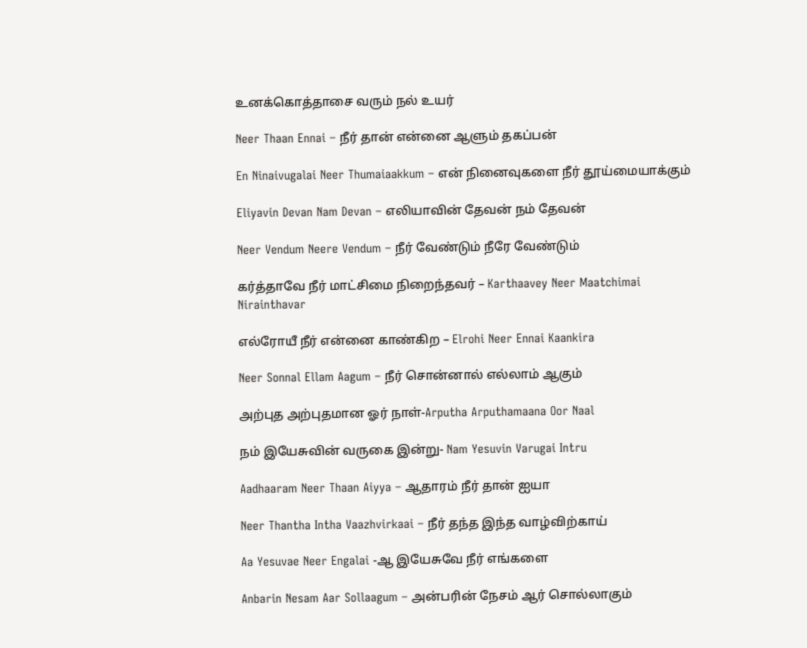உனக்கொத்தாசை வரும் நல் உயர்

Neer Thaan Ennai – நீர் தான் என்னை ஆளும் தகப்பன்

En Ninaivugalai Neer Thumaiaakkum – என் நினைவுகளை நீர் தூய்மையாக்கும்

Eliyavin Devan Nam Devan – எலியாவின் தேவன் நம் தேவன்

Neer Vendum Neere Vendum – நீர் வேண்டும் நீரே வேண்டும்

கர்த்தாவே நீர் மாட்சிமை நிறைந்தவர் – Karthaavey Neer Maatchimai Nirainthavar

எல்ரோயீ நீர் என்னை காண்கிற – Elrohi Neer Ennai Kaankira

Neer Sonnal Ellam Aagum – நீர் சொன்னால் எல்லாம் ஆகும்

அற்புத அற்புதமான ஓர் நாள்-Arputha Arputhamaana Oor Naal

நம் இயேசுவின் வருகை இன்று- Nam Yesuvin Varugai Intru

Aadhaaram Neer Thaan Aiyya – ஆதாரம் நீர் தான் ஐயா

Neer Thantha Intha Vaazhvirkaai – நீர் தந்த இந்த வாழ்விற்காய்

Aa Yesuvae Neer Engalai -ஆ இயேசுவே நீர் எங்களை

Anbarin Nesam Aar Sollaagum – அன்பரின் நேசம் ஆர் சொல்லாகும்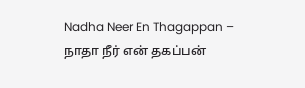Nadha Neer En Thagappan – நாதா நீர் என் தகப்பன்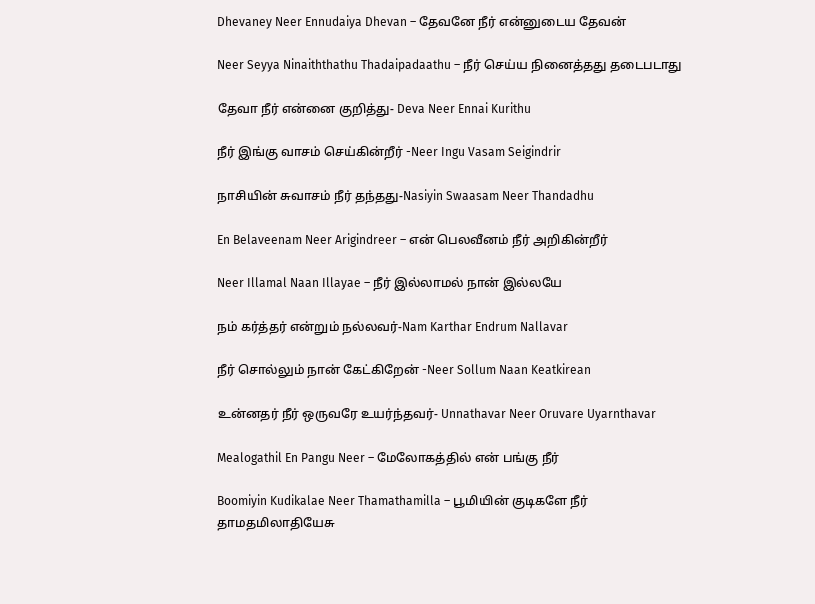Dhevaney Neer Ennudaiya Dhevan – தேவனே நீர் என்னுடைய தேவன்

Neer Seyya Ninaiththathu Thadaipadaathu – நீர் செய்ய நினைத்தது தடைபடாது

தேவா நீர் என்னை குறித்து- Deva Neer Ennai Kurithu

நீர் இங்கு வாசம் செய்கின்றீர் -Neer Ingu Vasam Seigindrir

நாசியின் சுவாசம் நீர் தந்தது-Nasiyin Swaasam Neer Thandadhu

En Belaveenam Neer Arigindreer – என் பெலவீனம் நீர் அறிகின்றீர்

Neer Illamal Naan Illayae – நீர் இல்லாமல் நான் இல்லயே

நம் கர்த்தர் என்றும் நல்லவர்-Nam Karthar Endrum Nallavar

நீர் சொல்லும் நான் கேட்கிறேன் -Neer Sollum Naan Keatkirean

உன்னதர் நீர் ஒருவரே உயர்ந்தவர்- Unnathavar Neer Oruvare Uyarnthavar

Mealogathil En Pangu Neer – மேலோகத்தில் என் பங்கு நீர்

Boomiyin Kudikalae Neer Thamathamilla – பூமியின் குடிகளே நீர் தாமதமிலாதியேசு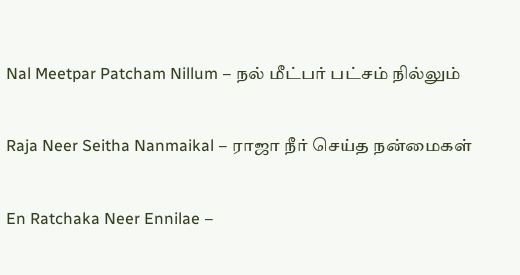Nal Meetpar Patcham Nillum – நல் மீட்பர் பட்சம் நில்லும்

Raja Neer Seitha Nanmaikal – ராஜா நீர் செய்த நன்மைகள்

En Ratchaka Neer Ennilae –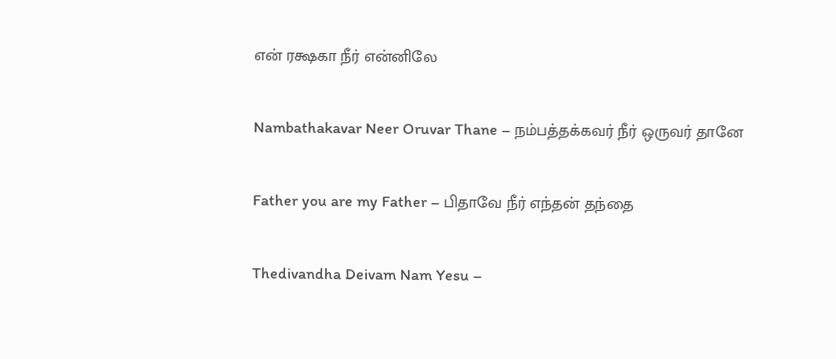என் ரக்ஷகா நீர் என்னிலே

Nambathakavar Neer Oruvar Thane – நம்பத்தக்கவர் நீர் ஒருவர் தானே

Father you are my Father – பிதாவே நீர் எந்தன் தந்தை

Thedivandha Deivam Nam Yesu –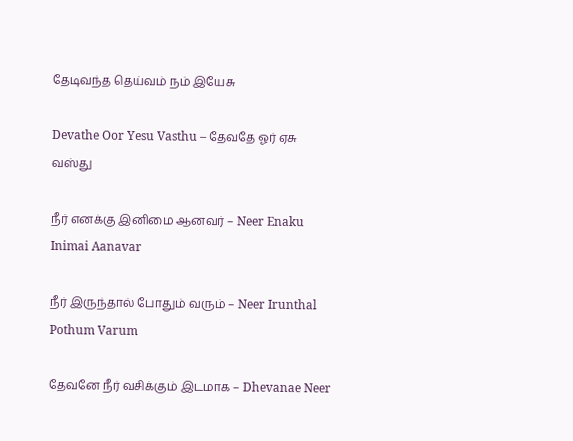தேடிவந்த தெய்வம் நம் இயேசு

Devathe Oor Yesu Vasthu – தேவதே ஓர் ஏசு வஸ்து

நீர் எனக்கு இனிமை ஆனவர் – Neer Enaku Inimai Aanavar

நீர் இருந்தால் போதும் வரும் – Neer Irunthal Pothum Varum

தேவனே நீர் வசிக்கும் இடமாக – Dhevanae Neer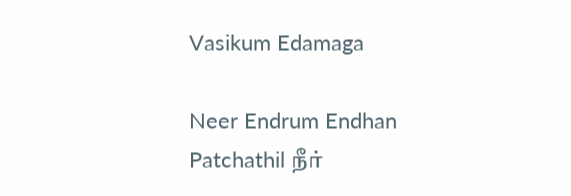Vasikum Edamaga

Neer Endrum Endhan Patchathil நீர்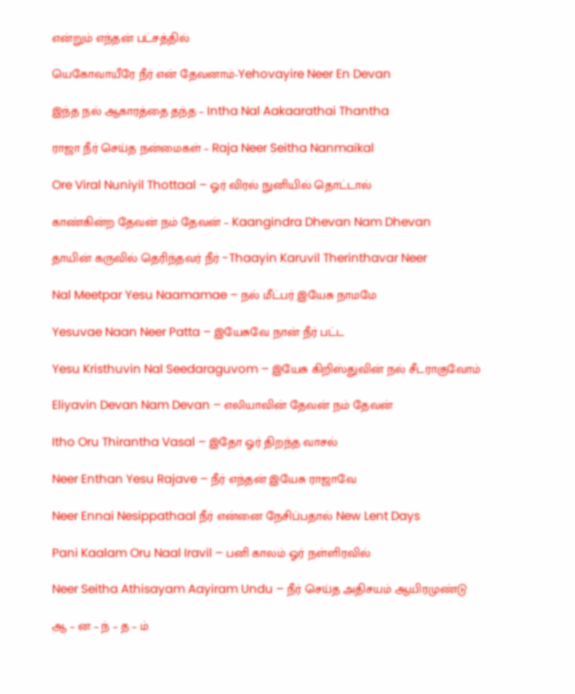என்றும் எந்தன் பட்சத்தில்

யெகோவாயீரே நீர் என் தேவனாம்-Yehovayire Neer En Devan

இந்த நல் ஆகாரத்தை தந்த – Intha Nal Aakaarathai Thantha

ராஜா நீர் செய்த நன்மைகள் – Raja Neer Seitha Nanmaikal

Ore Viral Nuniyil Thottaal – ஓர் விரல் நுனியில் தொட்டால்

காண்கின்ற தேவன் நம் தேவன் – Kaangindra Dhevan Nam Dhevan

தாயின் கருவில் தெரிந்தவர் நீர் -Thaayin Karuvil Therinthavar Neer

Nal Meetpar Yesu Naamamae – நல் மீட்பர் இயேசு நாமமே

Yesuvae Naan Neer Patta – இயேசுவே நான் நீர் பட்ட

Yesu Kristhuvin Nal Seedaraguvom – இயேசு கிறிஸ்துவின் நல் சீடராகுவோம்

Eliyavin Devan Nam Devan – எலியாவின் தேவன் நம் தேவன்

Itho Oru Thirantha Vasal – இதோ ஓர் திறந்த வாசல்

Neer Enthan Yesu Rajave – நீர் எந்தன் இயேசு ராஜாவே

Neer Ennai Nesippathaal நீர் என்னை நேசிப்பதால் New Lent Days

Pani Kaalam Oru Naal Iravil – பனி காலம் ஓர் நள்ளிரவில்

Neer Seitha Athisayam Aayiram Undu – நீர் செய்த அதிசயம் ஆயிரமுண்டு

ஆ – ன – ந் – த – ம்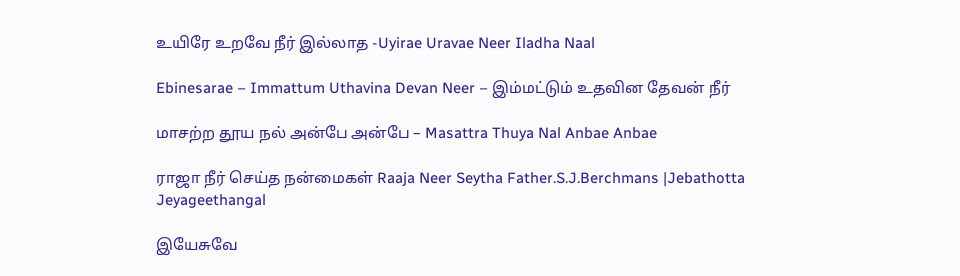உயிரே உறவே நீர் இல்லாத -Uyirae Uravae Neer Iladha Naal

Ebinesarae – Immattum Uthavina Devan Neer – இம்மட்டும் உதவின தேவன் நீர்

மாசற்ற தூய நல் அன்பே அன்பே – Masattra Thuya Nal Anbae Anbae

ராஜா நீர் செய்த நன்மைகள் Raaja Neer Seytha Father.S.J.Berchmans |Jebathotta Jeyageethangal

இயேசுவே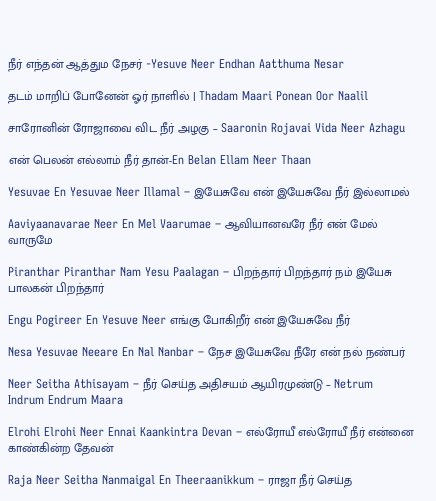நீர் எந்தன் ஆத்தும நேசர் -Yesuve Neer Endhan Aatthuma Nesar

தடம் மாறிப் போனேன் ஓர் நாளில் | Thadam Maari Ponean Oor Naalil

சாரோனின் ரோஜாவை விட நீர் அழகு – Saaronin Rojavai Vida Neer Azhagu

என் பெலன் எல்லாம் நீர் தான்-En Belan Ellam Neer Thaan

Yesuvae En Yesuvae Neer Illamal – இயேசுவே என் இயேசுவே நீர் இல்லாமல்

Aaviyaanavarae Neer En Mel Vaarumae – ஆவியானவரே நீர் என் மேல் வாருமே

Piranthar Piranthar Nam Yesu Paalagan – பிறந்தார் பிறந்தார் நம் இயேசு பாலகன் பிறந்தார்

Engu Pogireer En Yesuve Neer எங்கு போகிறீர் என் இயேசுவே நீர்

Nesa Yesuvae Neeare En Nal Nanbar – நேச இயேசுவே நீரே என் நல் நண்பர்

Neer Seitha Athisayam – நீர் செய்த அதிசயம் ஆயிரமுண்டு – Netrum Indrum Endrum Maara

Elrohi Elrohi Neer Ennai Kaankintra Devan – எல்ரோயீ எல்ரோயீ நீர் என்னை காண்கின்ற தேவன்

Raja Neer Seitha Nanmaigal En Theeraanikkum – ராஜா நீர் செய்த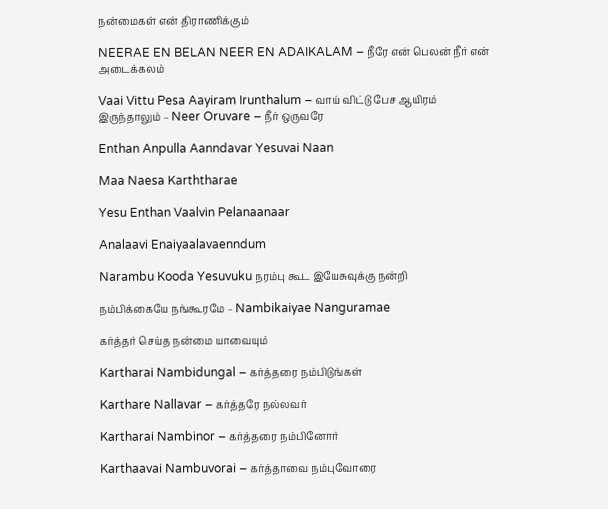நன்மைகள் என் திராணிக்கும்

NEERAE EN BELAN NEER EN ADAIKALAM – நீரே என் பெலன் நீர் என் அடைக்கலம்

Vaai Vittu Pesa Aayiram Irunthalum – வாய் விட்டு பேச ஆயிரம் இருந்தாலும் – Neer Oruvare – நீர் ஒருவரே

Enthan Anpulla Aanndavar Yesuvai Naan

Maa Naesa Karththarae

Yesu Enthan Vaalvin Pelanaanaar

Analaavi Enaiyaalavaenndum

Narambu Kooda Yesuvuku நரம்பு கூட இயேசுவுக்கு நன்றி

நம்பிக்கையே நங்கூரமே – Nambikaiyae Nanguramae

கர்த்தர் செய்த நன்மை யாவையும்

Kartharai Nambidungal – கர்த்தரை நம்பிடுங்கள்

Karthare Nallavar – கர்த்தரே நல்லவர்

Kartharai Nambinor – கர்த்தரை நம்பினோர்

Karthaavai Nambuvorai – கர்த்தாவை நம்புவோரை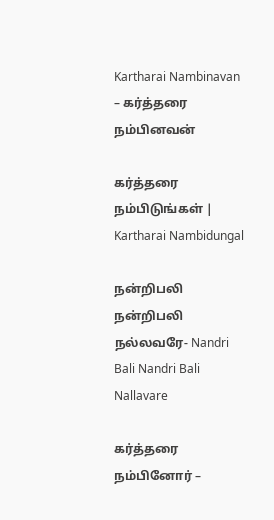Kartharai Nambinavan – கர்த்தரை நம்பினவன்

கர்த்தரை நம்பிடுங்கள் | Kartharai Nambidungal

நன்றிபலி நன்றிபலி நல்லவரே- Nandri Bali Nandri Bali Nallavare

கர்த்தரை நம்பினோர் –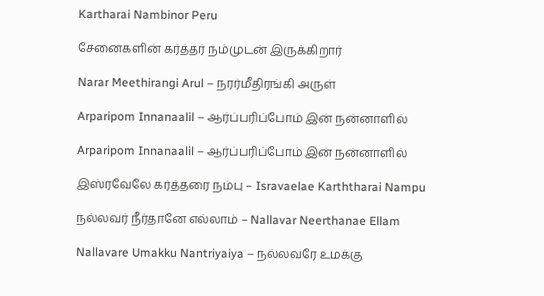Kartharai Nambinor Peru

சேனைகளின் கர்த்தர் நம்முடன் இருக்கிறார்

Narar Meethirangi Arul – நரர்மீதிரங்கி அருள்

Arparipom Innanaalil – ஆர்ப்பரிப்போம் இன் நன்னாளில்

Arparipom Innanaalil – ஆர்ப்பரிப்போம் இன் நன்னாளில்

இஸ்ரவேலே கர்த்தரை நம்பு – Isravaelae Karththarai Nampu

நல்லவர் நீர்தானே எல்லாம் – Nallavar Neerthanae Ellam

Nallavare Umakku Nantriyaiya – நல்லவரே உமக்கு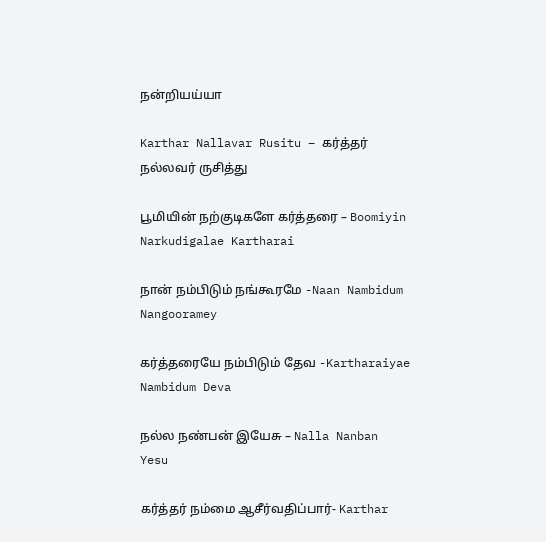நன்றியய்யா

Karthar Nallavar Rusitu – கர்த்தர் நல்லவர் ருசித்து

பூமியின் நற்குடிகளே கர்த்தரை – Boomiyin Narkudigalae Kartharai

நான் நம்பிடும் நங்கூரமே -Naan Nambidum Nangooramey

கர்த்தரையே நம்பிடும் தேவ -Kartharaiyae Nambidum Deva

நல்ல நண்பன் இயேசு – Nalla Nanban Yesu

கர்த்தர் நம்மை ஆசீர்வதிப்பார்- Karthar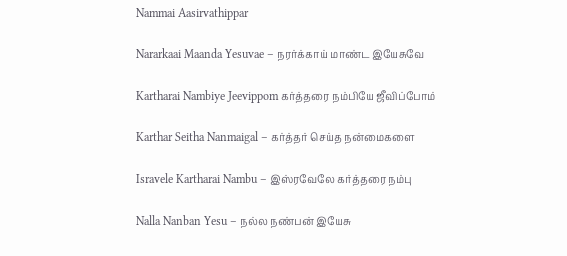Nammai Aasirvathippar

Nararkaai Maanda Yesuvae – நரர்க்காய் மாண்ட இயேசுவே

Kartharai Nambiye Jeevippom கர்த்தரை நம்பியே ஜீவிப்போம்

Karthar Seitha Nanmaigal – கர்த்தர் செய்த நன்மைகளை

Isravele Kartharai Nambu – இஸ்ரவேலே கர்த்தரை நம்பு

Nalla Nanban Yesu – நல்ல நண்பன் இயேசு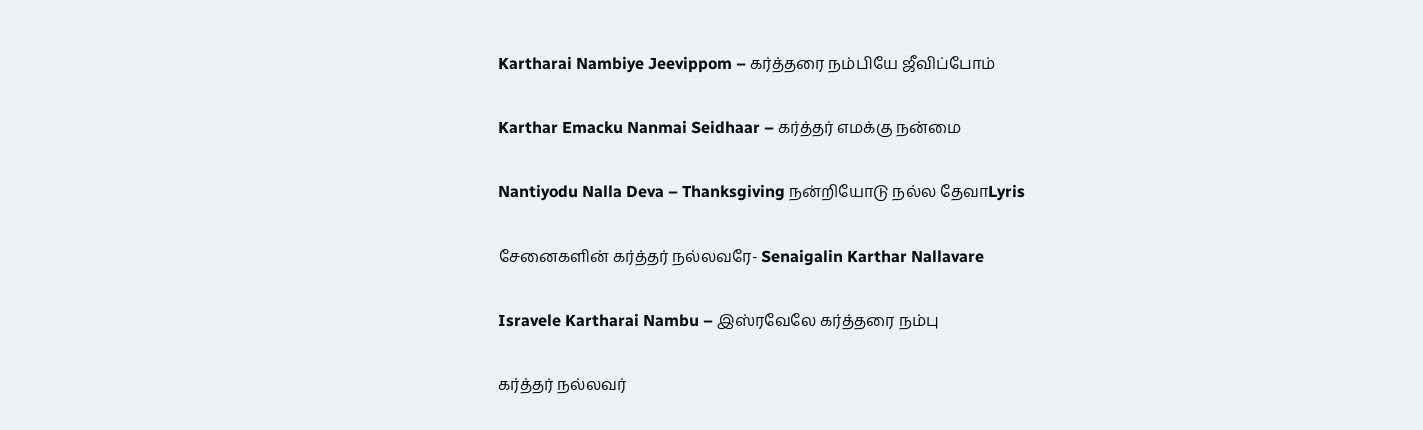Kartharai Nambiye Jeevippom – கர்த்தரை நம்பியே ஜீவிப்போம்

Karthar Emacku Nanmai Seidhaar – கர்த்தர் எமக்கு நன்மை

Nantiyodu Nalla Deva – Thanksgiving நன்றியோடு நல்ல தேவாLyris

சேனைகளின் கர்த்தர் நல்லவரே- Senaigalin Karthar Nallavare

Isravele Kartharai Nambu – இஸ்ரவேலே கர்த்தரை நம்பு

கர்த்தர் நல்லவர்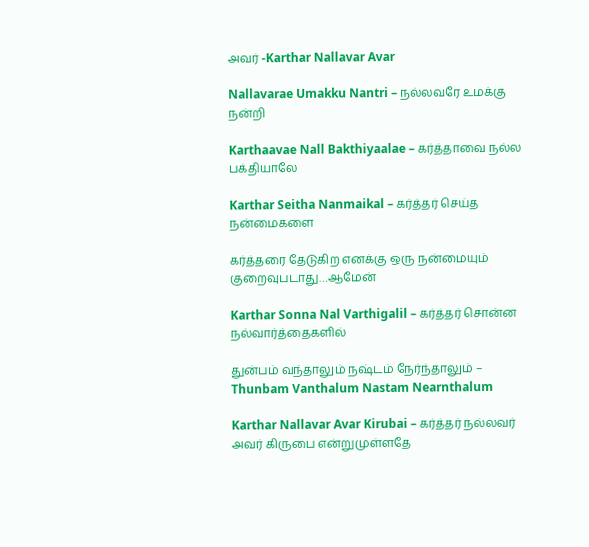அவர் -Karthar Nallavar Avar

Nallavarae Umakku Nantri – நல்லவரே உமக்கு நன்றி

Karthaavae Nall Bakthiyaalae – கர்த்தாவை நல்ல பக்தியாலே

Karthar Seitha Nanmaikal – கர்த்தர் செய்த நன்மைகளை

கர்த்தரை தேடுகிற எனக்கு ஒரு நன்மையும் குறைவுபடாது…ஆமேன்

Karthar Sonna Nal Varthigalil – கர்த்தர் சொன்ன நல்வார்த்தைகளில்

துன்பம் வந்தாலும் நஷ்டம் நேர்ந்தாலும் – Thunbam Vanthalum Nastam Nearnthalum

Karthar Nallavar Avar Kirubai – கர்த்தர் நல்லவர் அவர் கிருபை என்றுமுள்ளதே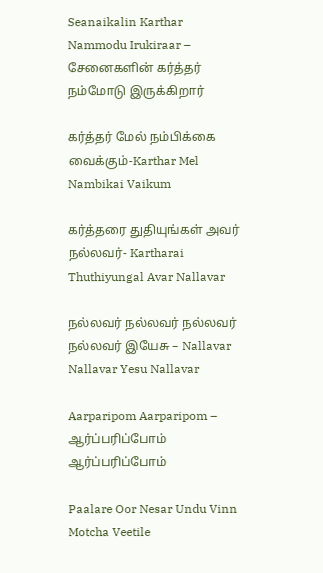Seanaikalin Karthar Nammodu Irukiraar – சேனைகளின் கர்த்தர் நம்மோடு இருக்கிறார்

கர்த்தர் மேல் நம்பிக்கை வைக்கும்-Karthar Mel Nambikai Vaikum

கர்த்தரை துதியுங்கள் அவர் நல்லவர்- Kartharai Thuthiyungal Avar Nallavar

நல்லவர் நல்லவர் நல்லவர் நல்லவர் இயேசு – Nallavar Nallavar Yesu Nallavar

Aarparipom Aarparipom – ஆர்ப்பரிப்போம் ஆர்ப்பரிப்போம்

Paalare Oor Nesar Undu Vinn Motcha Veetile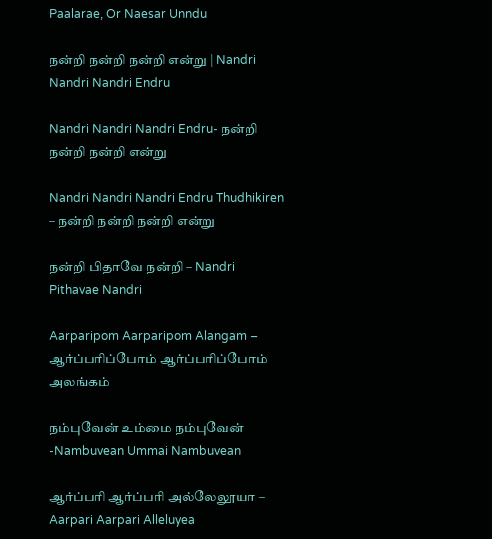Paalarae, Or Naesar Unndu

நன்றி நன்றி நன்றி என்று | Nandri Nandri Nandri Endru

Nandri Nandri Nandri Endru- நன்றி நன்றி நன்றி என்று

Nandri Nandri Nandri Endru Thudhikiren – நன்றி நன்றி நன்றி என்று

நன்றி பிதாவே நன்றி – Nandri Pithavae Nandri

Aarparipom Aarparipom Alangam – ஆர்ப்பரிப்போம் ஆர்ப்பரிப்போம் அலங்கம்

நம்புவேன் உம்மை நம்புவேன் -Nambuvean Ummai Nambuvean

ஆர்ப்பரி ஆர்ப்பரி அல்லேலூயா – Aarpari Aarpari Alleluyea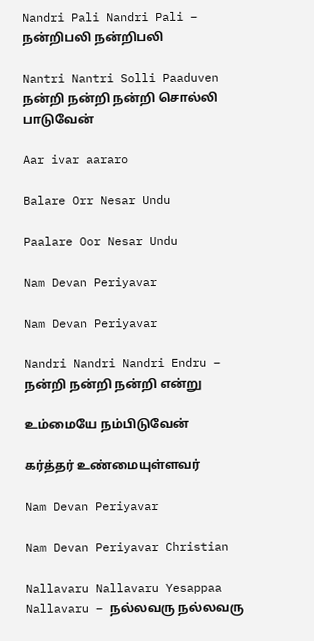Nandri Pali Nandri Pali – நன்றிபலி நன்றிபலி

Nantri Nantri Solli Paaduven நன்றி நன்றி நன்றி சொல்லி பாடுவேன்

Aar ivar aararo

Balare Orr Nesar Undu

Paalare Oor Nesar Undu

Nam Devan Periyavar

Nam Devan Periyavar

Nandri Nandri Nandri Endru – நன்றி நன்றி நன்றி என்று

உம்மையே நம்பிடுவேன்

கர்த்தர் உண்மையுள்ளவர்

Nam Devan Periyavar

Nam Devan Periyavar Christian

Nallavaru Nallavaru Yesappaa Nallavaru – நல்லவரு நல்லவரு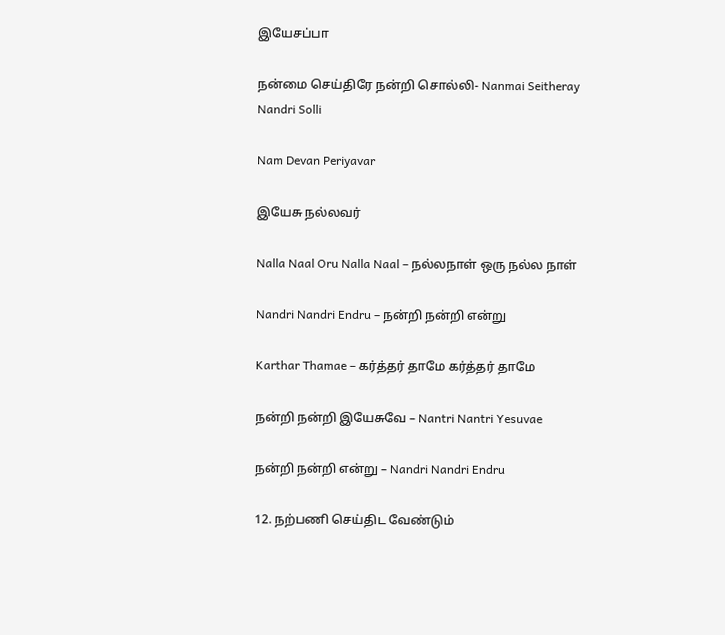இயேசப்பா

நன்மை செய்திரே நன்றி சொல்லி- Nanmai Seitheray Nandri Solli

Nam Devan Periyavar

இயேசு நல்லவர்

Nalla Naal Oru Nalla Naal – நல்லநாள் ஒரு நல்ல நாள்

Nandri Nandri Endru – நன்றி நன்றி என்று

Karthar Thamae – கர்த்தர் தாமே கர்த்தர் தாமே

நன்றி நன்றி இயேசுவே – Nantri Nantri Yesuvae

நன்றி நன்றி என்று – Nandri Nandri Endru

12. நற்பணி செய்திட வேண்டும்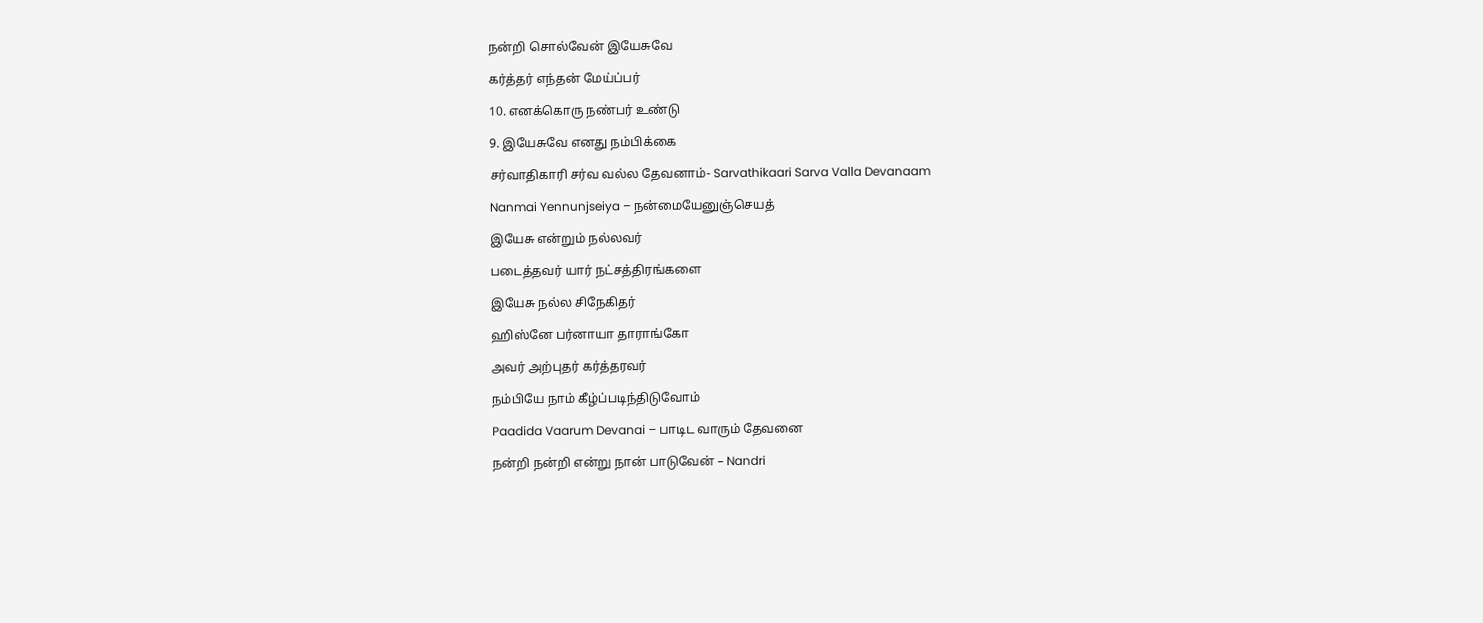நன்றி சொல்வேன் இயேசுவே

கர்த்தர் எந்தன் மேய்ப்பர்

10. எனக்கொரு நண்பர் உண்டு

9. இயேசுவே எனது நம்பிக்கை

சர்வாதிகாரி சர்வ வல்ல தேவனாம்- Sarvathikaari Sarva Valla Devanaam

Nanmai Yennunjseiya – நன்மையேனுஞ்செயத்

இயேசு என்றும் நல்லவர்

படைத்தவர் யார் நட்சத்திரங்களை

இயேசு நல்ல சிநேகிதர்

ஹிஸ்னே பர்னாயா தாராங்கோ

அவர் அற்புதர் கர்த்தரவர்

நம்பியே நாம் கீழ்ப்படிந்திடுவோம்

Paadida Vaarum Devanai – பாடிட வாரும் தேவனை

நன்றி நன்றி என்று நான் பாடுவேன் – Nandri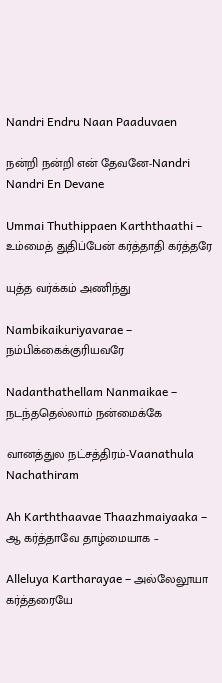Nandri Endru Naan Paaduvaen

நன்றி நன்றி என் தேவனே-Nandri Nandri En Devane

Ummai Thuthippaen Karththaathi – உம்மைத் துதிப்பேன் கர்த்தாதி கர்த்தரே

யுத்த வர்க்கம் அணிந்து

Nambikaikuriyavarae – நம்பிக்கைக்குரியவரே

Nadanthathellam Nanmaikae – நடந்ததெல்லாம் நன்மைக்கே

வானத்துல நட்சத்திரம்-Vaanathula Nachathiram

Ah Karththaavae Thaazhmaiyaaka – ஆ கர்த்தாவே தாழ்மையாக –

Alleluya Kartharayae – அல்லேலூயா கர்த்தரையே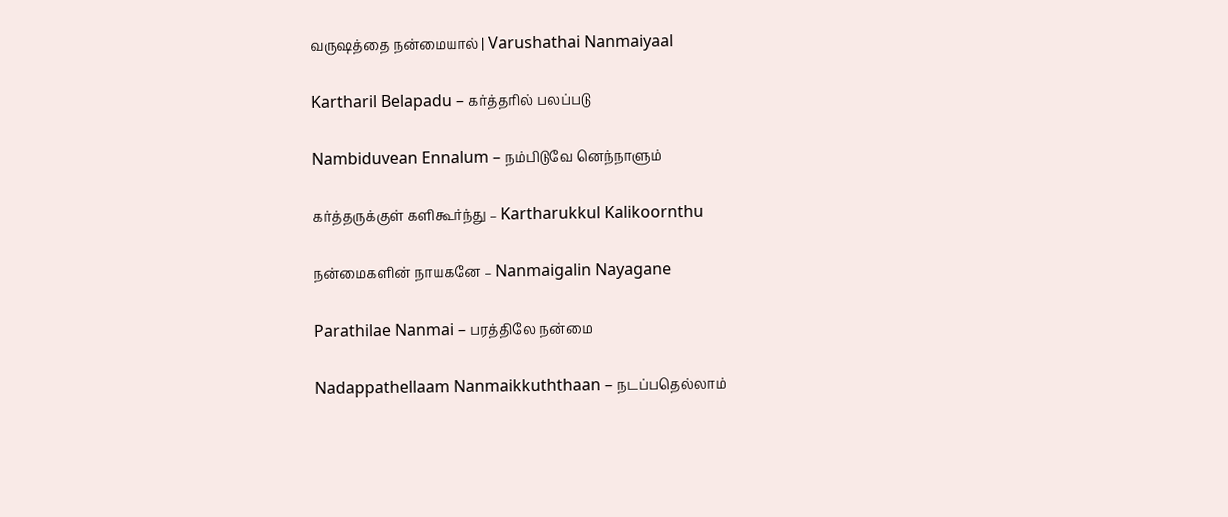வருஷத்தை நன்மையால் | Varushathai Nanmaiyaal

Kartharil Belapadu – கர்த்தரில் பலப்படு

Nambiduvean Ennalum – நம்பிடுவே னெந்நாளும்

கர்த்தருக்குள் களிகூர்ந்து – Kartharukkul Kalikoornthu

நன்மைகளின் நாயகனே – Nanmaigalin Nayagane

Parathilae Nanmai – பரத்திலே நன்மை

Nadappathellaam Nanmaikkuththaan – நடப்பதெல்லாம்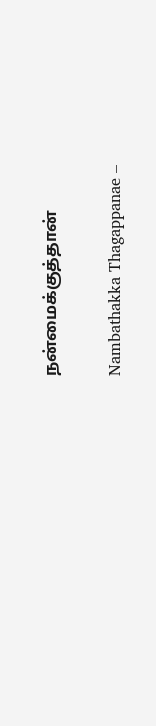நன்மைக்குத்தான்

Nambathakka Thagappanae –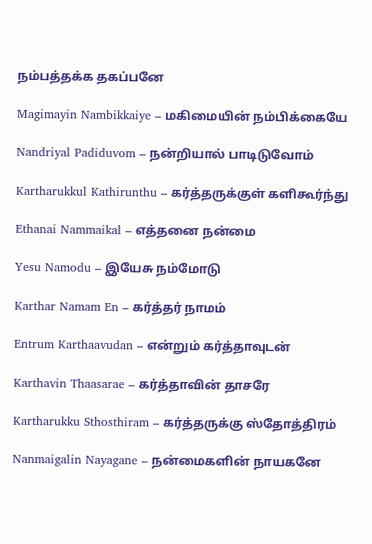நம்பத்தக்க தகப்பனே

Magimayin Nambikkaiye – மகிமையின் நம்பிக்கையே

Nandriyal Padiduvom – நன்றியால் பாடிடுவோம்

Kartharukkul Kathirunthu – கர்த்தருக்குள் களிகூர்ந்து

Ethanai Nammaikal – எத்தனை நன்மை

Yesu Namodu – இயேசு நம்மோடு

Karthar Namam En – கர்த்தர் நாமம்

Entrum Karthaavudan – என்றும் கர்த்தாவுடன்

Karthavin Thaasarae – கர்த்தாவின் தாசரே

Kartharukku Sthosthiram – கர்த்தருக்கு ஸ்தோத்திரம்

Nanmaigalin Nayagane – நன்மைகளின் நாயகனே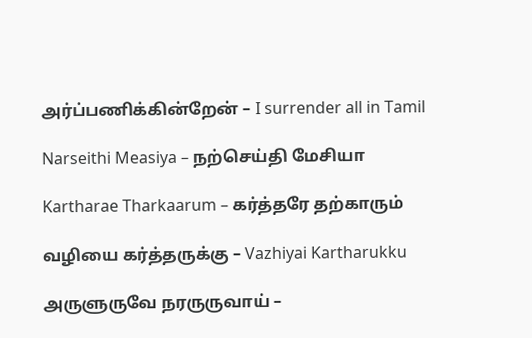அர்ப்பணிக்கின்றேன் – I surrender all in Tamil

Narseithi Measiya – நற்செய்தி மேசியா

Kartharae Tharkaarum – கர்த்தரே தற்காரும்

வழியை கர்த்தருக்கு – Vazhiyai Kartharukku

அருளுருவே நரருருவாய் –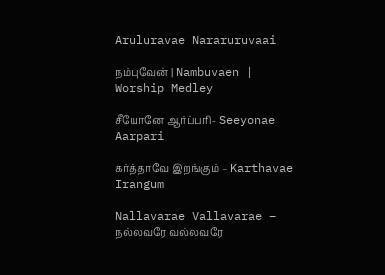Aruluravae Nararuruvaai

நம்புவேன் | Nambuvaen | Worship Medley

சீயோனே ஆர்ப்பரி- Seeyonae Aarpari

கர்த்தாவே இறங்கும் – Karthavae Irangum

Nallavarae Vallavarae – நல்லவரே வல்லவரே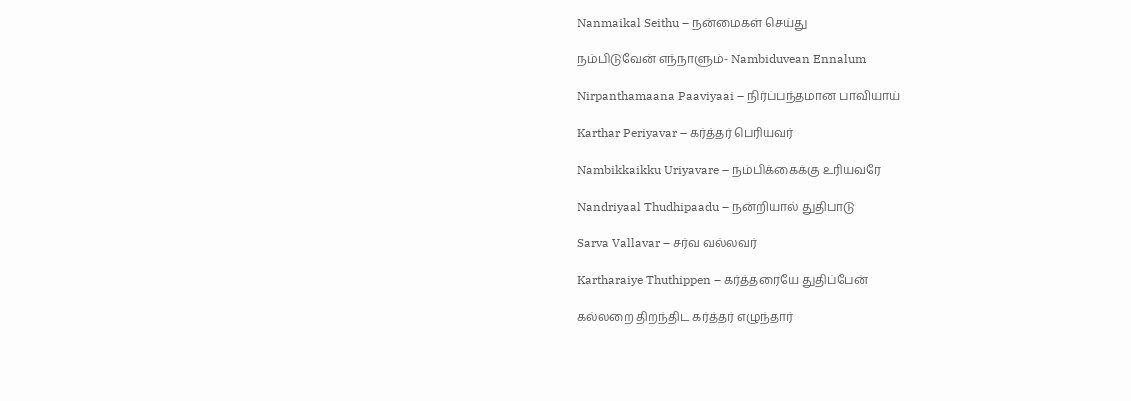Nanmaikal Seithu – நன்மைகள் செய்து

நம்பிடுவேன் எந்நாளும்- Nambiduvean Ennalum

Nirpanthamaana Paaviyaai – நிர்ப்பந்தமான பாவியாய்

Karthar Periyavar – கர்த்தர் பெரியவர்

Nambikkaikku Uriyavare – நம்பிக்கைக்கு உரியவரே

Nandriyaal Thudhipaadu – நன்றியால் துதிபாடு

Sarva Vallavar – சர்வ வல்லவர்

Kartharaiye Thuthippen – கர்த்தரையே துதிப்பேன்

கல்லறை திறந்திட கர்த்தர் எழுந்தார்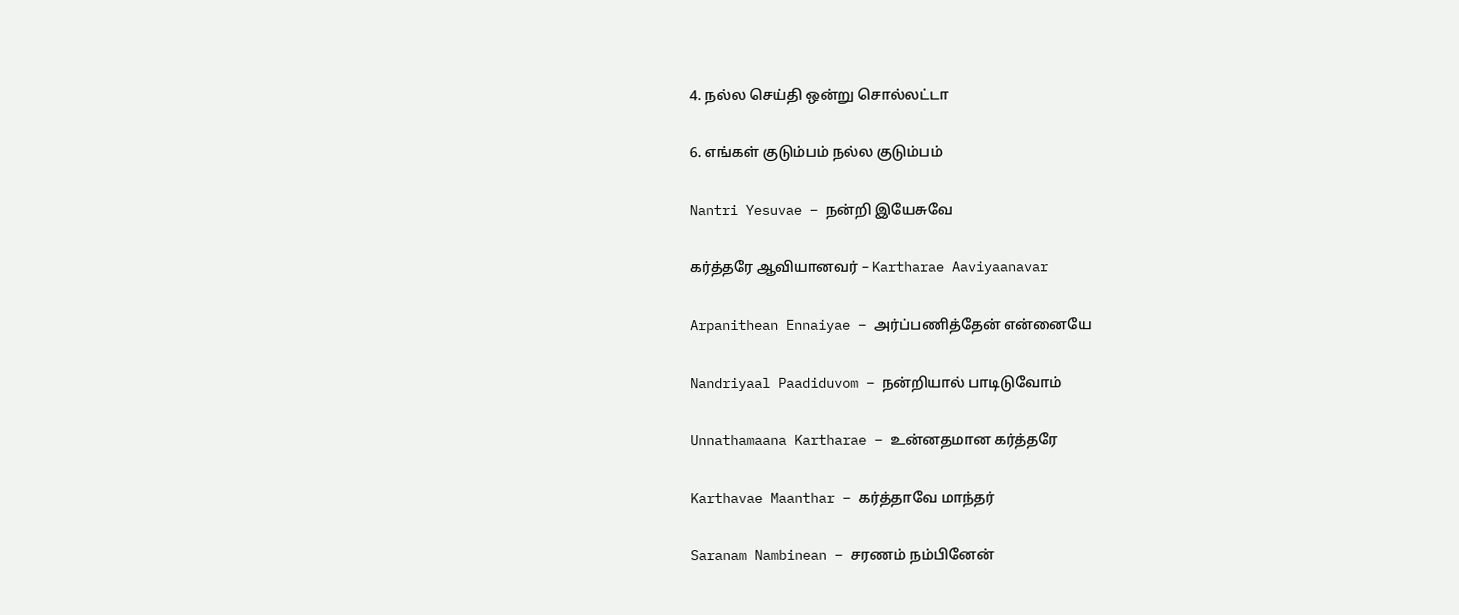4. நல்ல செய்தி ஒன்று சொல்லட்டா

6. எங்கள் குடும்பம் நல்ல குடும்பம்

Nantri Yesuvae – நன்றி இயேசுவே

கர்த்தரே ஆவியானவர் – Kartharae Aaviyaanavar

Arpanithean Ennaiyae – அர்ப்பணித்தேன் என்னையே

Nandriyaal Paadiduvom – நன்றியால் பாடிடுவோம்

Unnathamaana Kartharae – உன்னதமான கர்த்தரே

Karthavae Maanthar – கர்த்தாவே மாந்தர்

Saranam Nambinean – சரணம் நம்பினேன்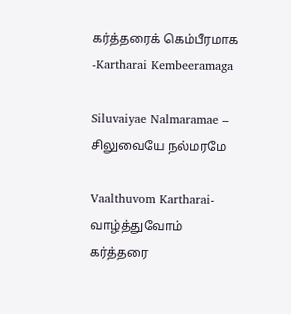கர்த்தரைக் கெம்பீரமாக -Kartharai Kembeeramaga

Siluvaiyae Nalmaramae – சிலுவையே நல்மரமே

Vaalthuvom Kartharai- வாழ்த்துவோம் கர்த்தரை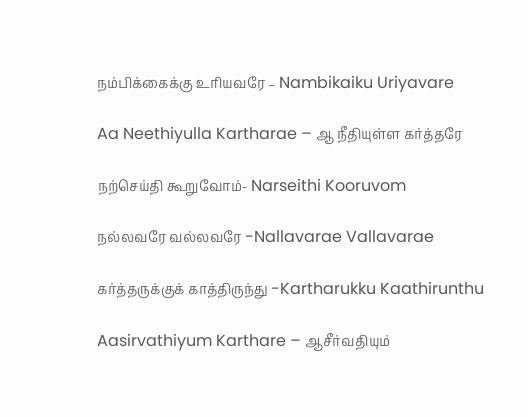நம்பிக்கைக்கு உரியவரே – Nambikaiku Uriyavare

Aa Neethiyulla Kartharae – ஆ நீதியுள்ள கர்த்தரே

நற்செய்தி கூறுவோம்- Narseithi Kooruvom

நல்லவரே வல்லவரே -Nallavarae Vallavarae

கர்த்தருக்குக் காத்திருந்து -Kartharukku Kaathirunthu

Aasirvathiyum Karthare – ஆசீர்வதியும்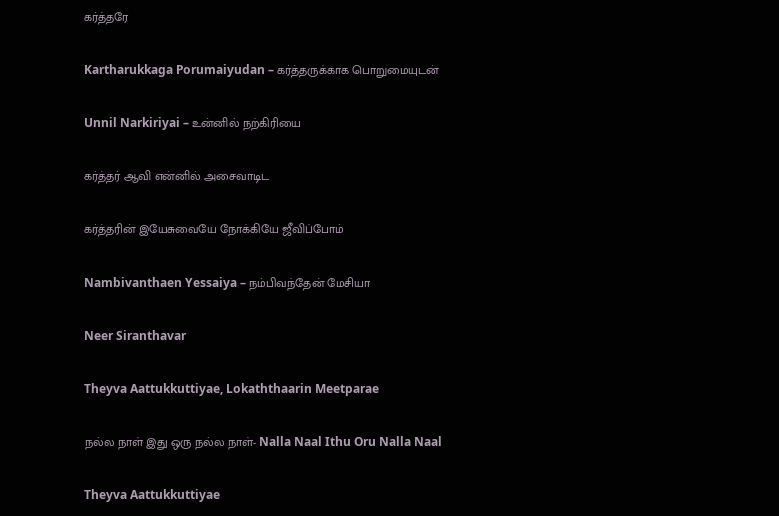கர்த்தரே

Kartharukkaga Porumaiyudan – கர்த்தருக்காக பொறுமையுடன்

Unnil Narkiriyai – உன்னில் நற்கிரியை

கர்த்தர் ஆவி என்னில் அசைவாடிட

கர்த்தரின் இயேசுவையே நோக்கியே ஜீவிப்போம்

Nambivanthaen Yessaiya – நம்பிவந்தேன் மேசியா

Neer Siranthavar

Theyva Aattukkuttiyae, Lokaththaarin Meetparae

நல்ல நாள் இது ஒரு நல்ல நாள்- Nalla Naal Ithu Oru Nalla Naal

Theyva Aattukkuttiyae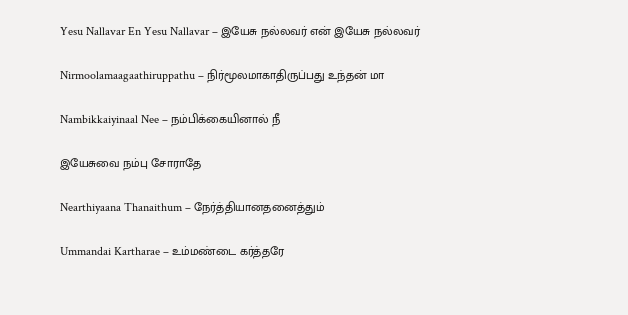Yesu Nallavar En Yesu Nallavar – இயேசு நல்லவர் என் இயேசு நல்லவர்

Nirmoolamaagaathiruppathu – நிர்மூலமாகாதிருப்பது உந்தன் மா

Nambikkaiyinaal Nee – நம்பிக்கையினால் நீ

இயேசுவை நம்பு சோராதே

Nearthiyaana Thanaithum – நேர்த்தியானதனைத்தும்

Ummandai Kartharae – உம்மண்டை கர்த்தரே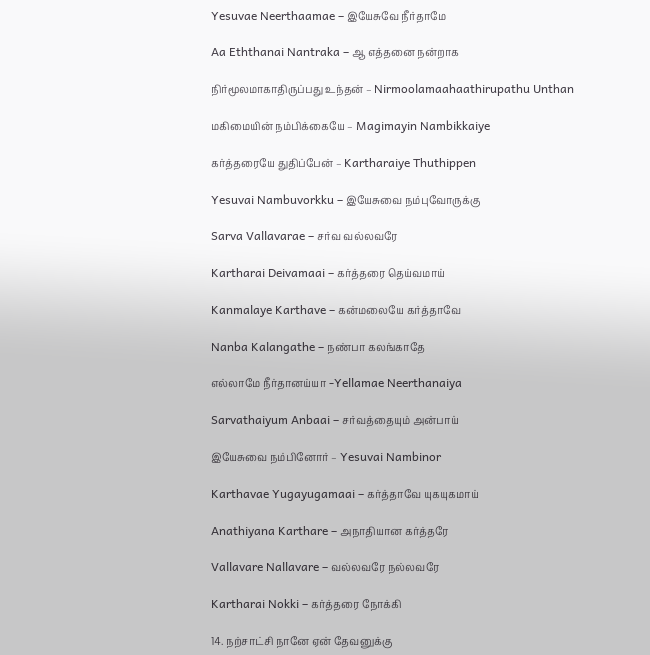Yesuvae Neerthaamae – இயேசுவே நீர்தாமே

Aa Eththanai Nantraka – ஆ எத்தனை நன்றாக

நிர்மூலமாகாதிருப்பது உந்தன் – Nirmoolamaahaathirupathu Unthan

மகிமையின் நம்பிக்கையே – Magimayin Nambikkaiye

கர்த்தரையே துதிப்பேன் – Kartharaiye Thuthippen

Yesuvai Nambuvorkku – இயேசுவை நம்புவோருக்கு

Sarva Vallavarae – சர்வ வல்லவரே

Kartharai Deivamaai – கர்த்தரை தெய்வமாய்

Kanmalaye Karthave – கன்மலையே கர்த்தாவே

Nanba Kalangathe – நண்பா கலங்காதே

எல்லாமே நீர்தானய்யா -Yellamae Neerthanaiya

Sarvathaiyum Anbaai – சர்வத்தையும் அன்பாய்

இயேசுவை நம்பினோர் – Yesuvai Nambinor

Karthavae Yugayugamaai – கர்த்தாவே யுகயுகமாய்

Anathiyana Karthare – அநாதியான கர்த்தரே

Vallavare Nallavare – வல்லவரே நல்லவரே

Kartharai Nokki – கர்த்தரை நோக்கி

14. நற்சாட்சி நானே ஏன் தேவனுக்கு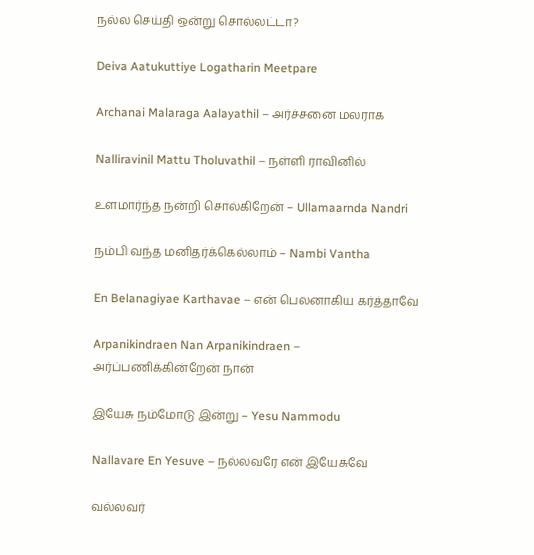நல்ல செய்தி ஒன்று சொல்லட்டா?

Deiva Aatukuttiye Logatharin Meetpare

Archanai Malaraga Aalayathil – அர்ச்சனை மலராக

Nalliravinil Mattu Tholuvathil – நள்ளி ராவினில்

உளமார்ந்த நன்றி சொல்கிறேன் – Ullamaarnda Nandri

நம்பி வந்த மனிதர்க்கெல்லாம் – Nambi Vantha

En Belanagiyae Karthavae – என் பெலனாகிய கர்த்தாவே

Arpanikindraen Nan Arpanikindraen – அர்ப்பணிக்கின்றேன் நான்

இயேசு நம்மோடு இன்று – Yesu Nammodu

Nallavare En Yesuve – நல்லவரே என் இயேசுவே

வல்லவர்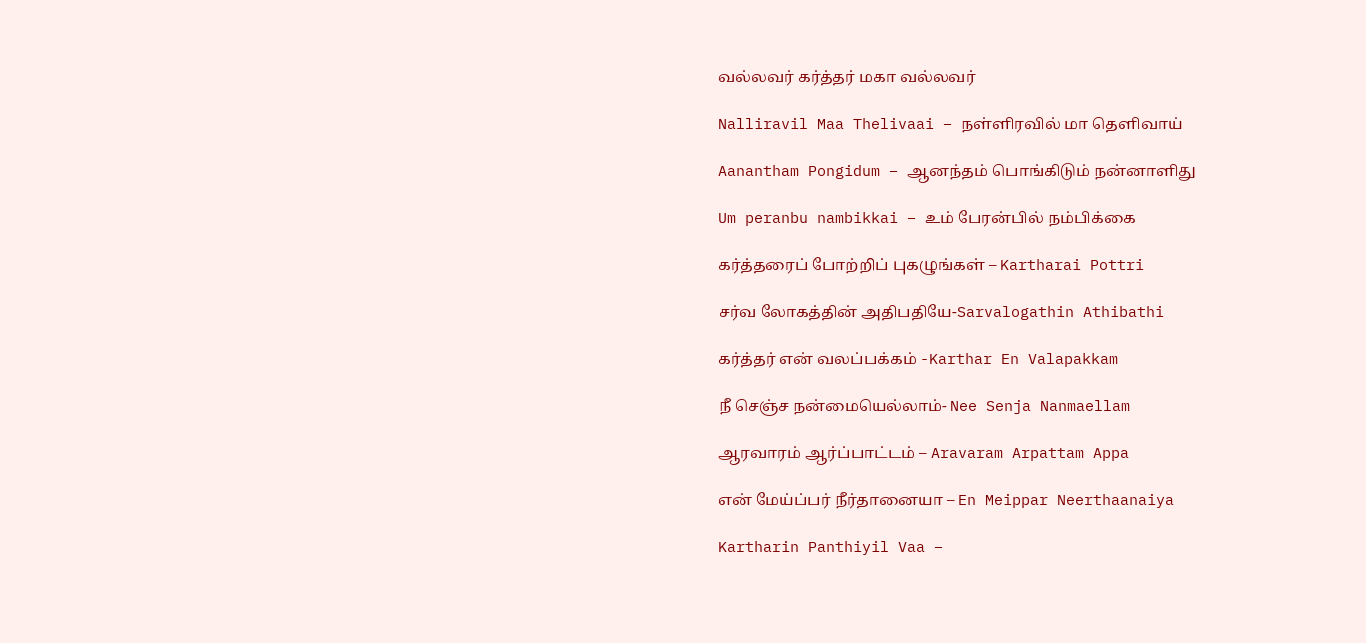வல்லவர் கர்த்தர் மகா வல்லவர்

Nalliravil Maa Thelivaai – நள்ளிரவில் மா தெளிவாய்

Aanantham Pongidum – ஆனந்தம் பொங்கிடும் நன்னாளிது

Um peranbu nambikkai – உம் பேரன்பில் நம்பிக்கை

கர்த்தரைப் போற்றிப் புகழுங்கள் – Kartharai Pottri

சர்வ லோகத்தின் அதிபதியே-Sarvalogathin Athibathi

கர்த்தர் என் வலப்பக்கம் -Karthar En Valapakkam

நீ செஞ்ச நன்மையெல்லாம்- Nee Senja Nanmaellam

ஆரவாரம் ஆர்ப்பாட்டம் – Aravaram Arpattam Appa

என் மேய்ப்பர் நீர்தானையா – En Meippar Neerthaanaiya

Kartharin Panthiyil Vaa –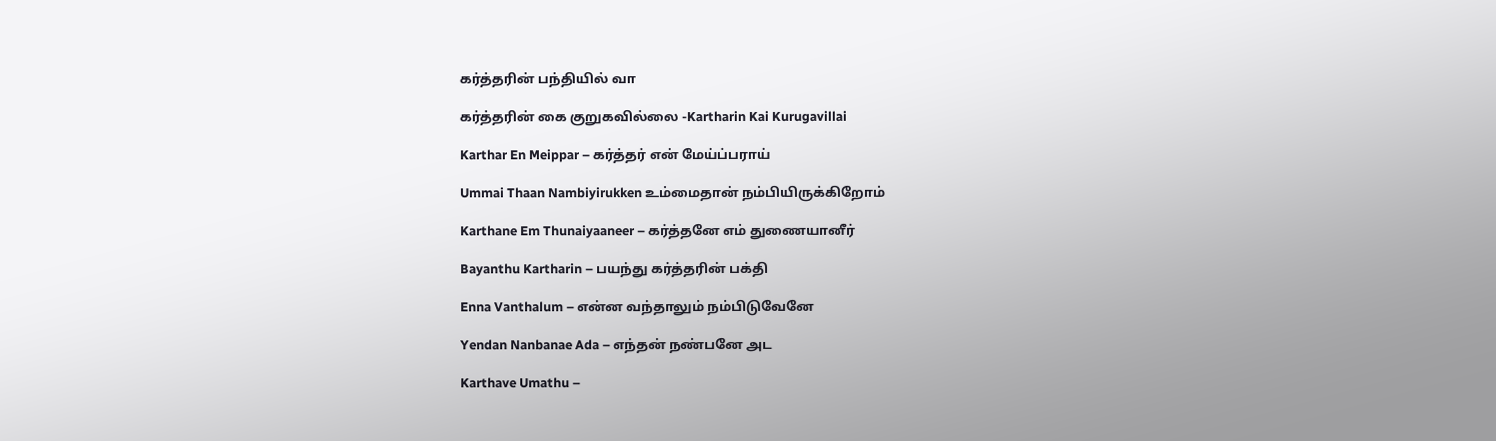கர்த்தரின் பந்தியில் வா

கர்த்தரின் கை குறுகவில்லை -Kartharin Kai Kurugavillai

Karthar En Meippar – கர்த்தர் என் மேய்ப்பராய்

Ummai Thaan Nambiyirukken உம்மைதான் நம்பியிருக்கிறோம்

Karthane Em Thunaiyaaneer – கர்த்தனே எம் துணையானீர்

Bayanthu Kartharin – பயந்து கர்த்தரின் பக்தி

Enna Vanthalum – என்ன வந்தாலும் நம்பிடுவேனே

Yendan Nanbanae Ada – எந்தன் நண்பனே அட

Karthave Umathu –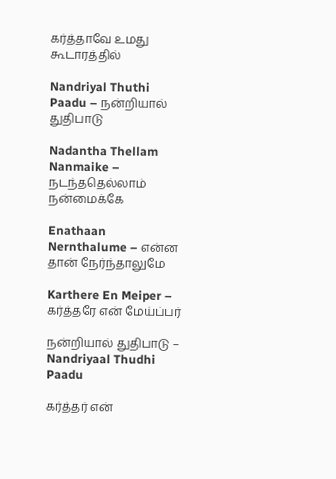கர்த்தாவே உமது கூடாரத்தில்

Nandriyal Thuthi Paadu – நன்றியால் துதிபாடு

Nadantha Thellam Nanmaike – நடந்ததெல்லாம் நன்மைக்கே

Enathaan Nernthalume – என்ன தான் நேர்ந்தாலுமே

Karthere En Meiper – கர்த்தரே என் மேய்ப்பர்

நன்றியால் துதிபாடு – Nandriyaal Thudhi Paadu

கர்த்தர் என்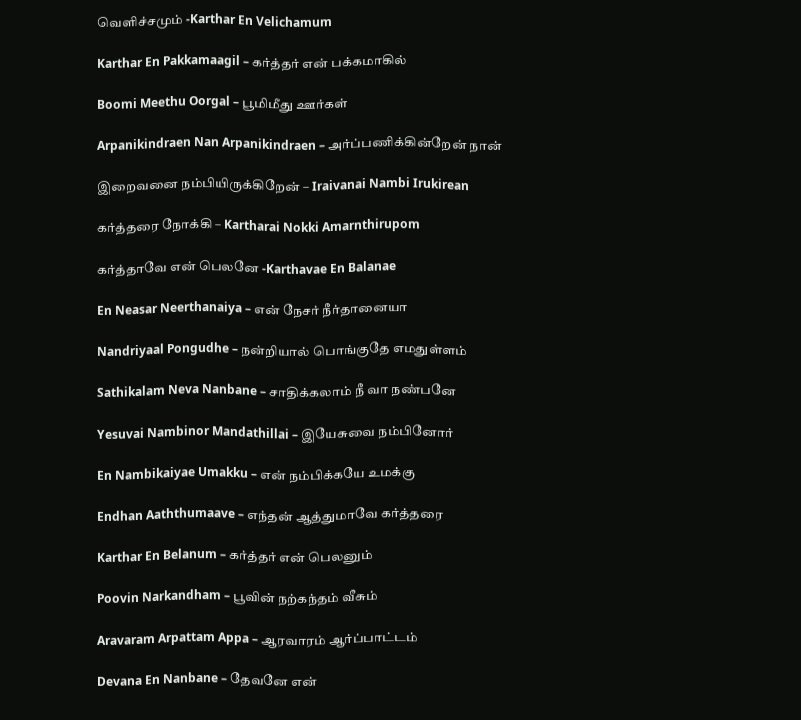வெளிச்சமும் -Karthar En Velichamum

Karthar En Pakkamaagil – கர்த்தர் என் பக்கமாகில்

Boomi Meethu Oorgal – பூமிமீது ஊர்கள்

Arpanikindraen Nan Arpanikindraen – அர்ப்பணிக்கின்றேன் நான்

இறைவனை நம்பியிருக்கிறேன் – Iraivanai Nambi Irukirean

கர்த்தரை நோக்கி – Kartharai Nokki Amarnthirupom

கர்த்தாவே என் பெலனே -Karthavae En Balanae

En Neasar Neerthanaiya – என் நேசர் நீர்தானையா

Nandriyaal Pongudhe – நன்றியால் பொங்குதே எமதுள்ளம்

Sathikalam Neva Nanbane – சாதிக்கலாம் நீ வா நண்பனே

Yesuvai Nambinor Mandathillai – இயேசுவை நம்பினோர்

En Nambikaiyae Umakku – என் நம்பிக்கயே உமக்கு

Endhan Aaththumaave – எந்தன் ஆத்துமாவே கர்த்தரை

Karthar En Belanum – கர்த்தர் என் பெலனும்

Poovin Narkandham – பூவின் நற்கந்தம் வீசும்

Aravaram Arpattam Appa – ஆரவாரம் ஆர்ப்பாட்டம்

Devana En Nanbane – தேவனே என்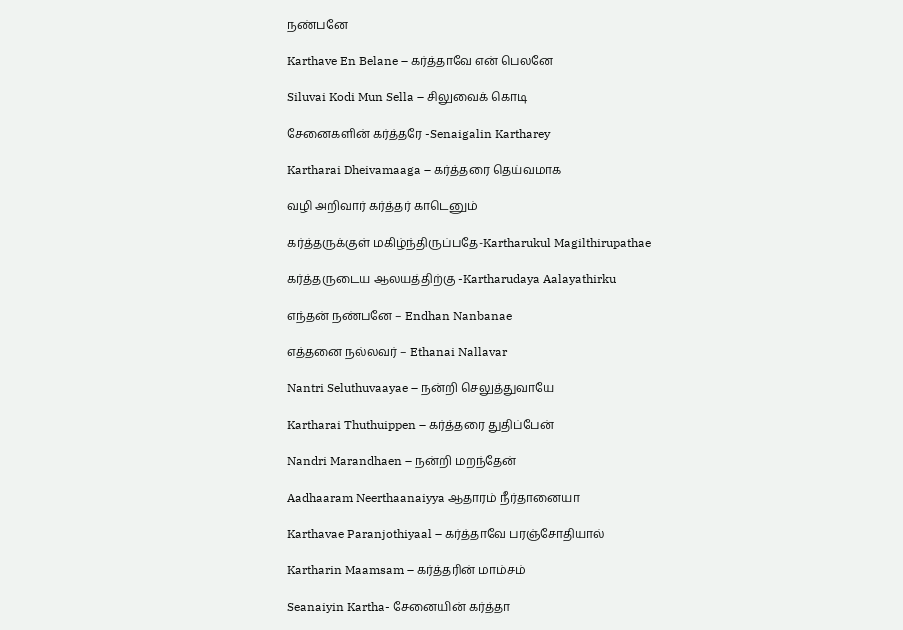நண்பனே

Karthave En Belane – கர்த்தாவே என் பெலனே

Siluvai Kodi Mun Sella – சிலுவைக் கொடி

சேனைகளின் கர்த்தரே -Senaigalin Kartharey

Kartharai Dheivamaaga – கர்த்தரை தெய்வமாக

வழி அறிவார் கர்த்தர் காடெனும்

கர்த்தருக்குள் மகிழ்ந்திருப்பதே-Kartharukul Magilthirupathae

கர்த்தருடைய ஆலயத்திற்கு -Kartharudaya Aalayathirku

எந்தன் நண்பனே – Endhan Nanbanae

எத்தனை நல்லவர் – Ethanai Nallavar

Nantri Seluthuvaayae – நன்றி செலுத்துவாயே

Kartharai Thuthuippen – கர்த்தரை துதிப்பேன்

Nandri Marandhaen – நன்றி மறந்தேன்

Aadhaaram Neerthaanaiyya ஆதாரம் நீர்தானையா

Karthavae Paranjothiyaal – கர்த்தாவே பரஞ்சோதியால்

Kartharin Maamsam – கர்த்தரின் மாம்சம்

Seanaiyin Kartha- சேனையின் கர்த்தா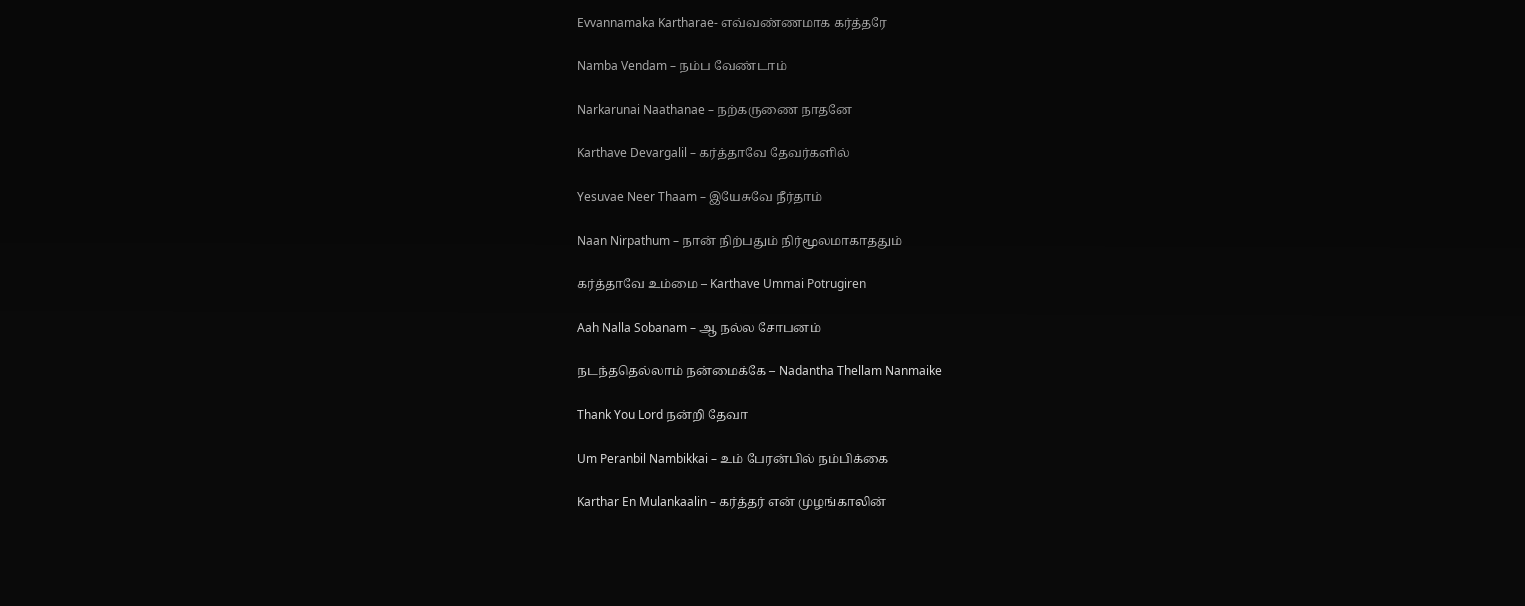Evvannamaka Kartharae- எவ்வண்ணமாக கர்த்தரே

Namba Vendam – நம்ப வேண்டாம்

Narkarunai Naathanae – நற்கருணை நாதனே

Karthave Devargalil – கர்த்தாவே தேவர்களில்

Yesuvae Neer Thaam – இயேசுவே நீர்தாம்

Naan Nirpathum – நான் நிற்பதும் நிர்மூலமாகாததும்

கர்த்தாவே உம்மை – Karthave Ummai Potrugiren

Aah Nalla Sobanam – ஆ நல்ல சோபனம்

நடந்ததெல்லாம் நன்மைக்கே – Nadantha Thellam Nanmaike

Thank You Lord நன்றி தேவா

Um Peranbil Nambikkai – உம் பேரன்பில் நம்பிக்கை

Karthar En Mulankaalin – கர்த்தர் என் முழங்காலின்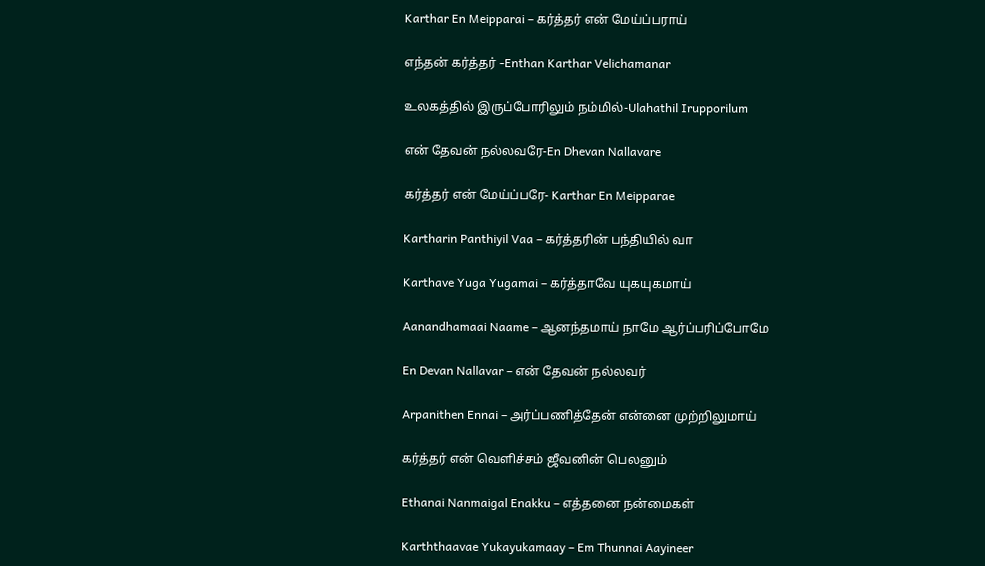Karthar En Meipparai – கர்த்தர் என் மேய்ப்பராய்

எந்தன் கர்த்தர் -Enthan Karthar Velichamanar

உலகத்தில் இருப்போரிலும் நம்மில்-Ulahathil Irupporilum

என் தேவன் நல்லவரே-En Dhevan Nallavare

கர்த்தர் என் மேய்ப்பரே- Karthar En Meipparae

Kartharin Panthiyil Vaa – கர்த்தரின் பந்தியில் வா

Karthave Yuga Yugamai – கர்த்தாவே யுகயுகமாய்

Aanandhamaai Naame – ஆனந்தமாய் நாமே ஆர்ப்பரிப்போமே

En Devan Nallavar – என் தேவன் நல்லவர்

Arpanithen Ennai – அர்ப்பணித்தேன் என்னை முற்றிலுமாய்

கர்த்தர் என் வெளிச்சம் ஜீவனின் பெலனும்

Ethanai Nanmaigal Enakku – எத்தனை நன்மைகள்

Karththaavae Yukayukamaay – Em Thunnai Aayineer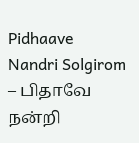Pidhaave Nandri Solgirom – பிதாவே நன்றி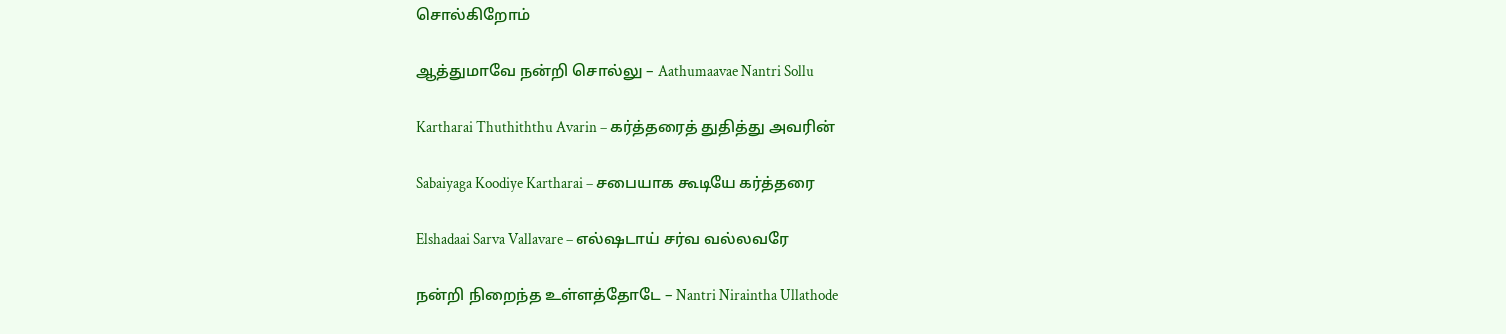சொல்கிறோம்

ஆத்துமாவே நன்றி சொல்லு – Aathumaavae Nantri Sollu

Kartharai Thuthiththu Avarin – கர்த்தரைத் துதித்து அவரின்

Sabaiyaga Koodiye Kartharai – சபையாக கூடியே கர்த்தரை

Elshadaai Sarva Vallavare – எல்ஷடாய் சர்வ வல்லவரே

நன்றி நிறைந்த உள்ளத்தோடே – Nantri Niraintha Ullathode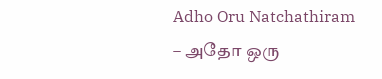Adho Oru Natchathiram – அதோ ஒரு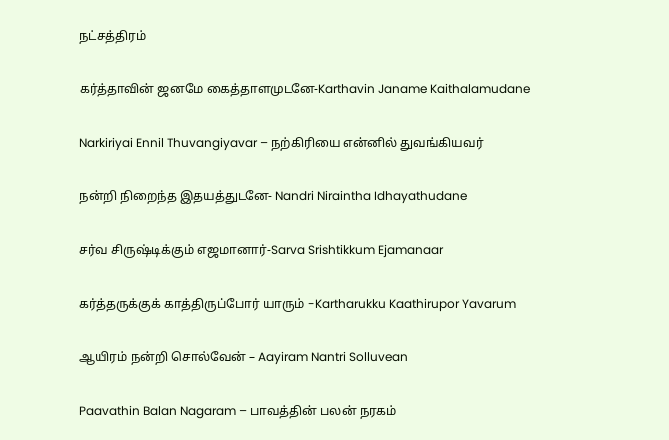நட்சத்திரம்

கர்த்தாவின் ஜனமே கைத்தாளமுடனே-Karthavin Janame Kaithalamudane

Narkiriyai Ennil Thuvangiyavar – நற்கிரியை என்னில் துவங்கியவர்

நன்றி நிறைந்த இதயத்துடனே- Nandri Niraintha Idhayathudane

சர்வ சிருஷ்டிக்கும் எஜமானார்-Sarva Srishtikkum Ejamanaar

கர்த்தருக்குக் காத்திருப்போர் யாரும் -Kartharukku Kaathirupor Yavarum

ஆயிரம் நன்றி சொல்வேன் – Aayiram Nantri Solluvean

Paavathin Balan Nagaram – பாவத்தின் பலன் நரகம்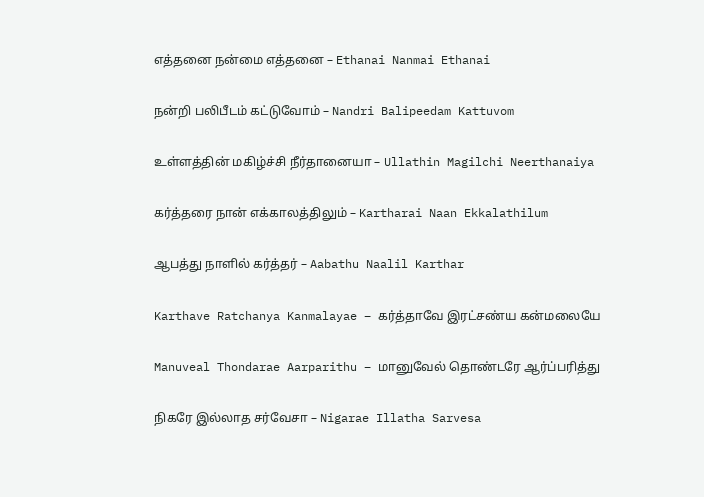எத்தனை நன்மை எத்தனை – Ethanai Nanmai Ethanai

நன்றி பலிபீடம் கட்டுவோம் – Nandri Balipeedam Kattuvom

உள்ளத்தின் மகிழ்ச்சி நீர்தானையா – Ullathin Magilchi Neerthanaiya

கர்த்தரை நான் எக்காலத்திலும் – Kartharai Naan Ekkalathilum

ஆபத்து நாளில் கர்த்தர் – Aabathu Naalil Karthar

Karthave Ratchanya Kanmalayae – கர்த்தாவே இரட்சண்ய கன்மலையே

Manuveal Thondarae Aarparithu – மானுவேல் தொண்டரே ஆர்ப்பரித்து

நிகரே இல்லாத சர்வேசா – Nigarae Illatha Sarvesa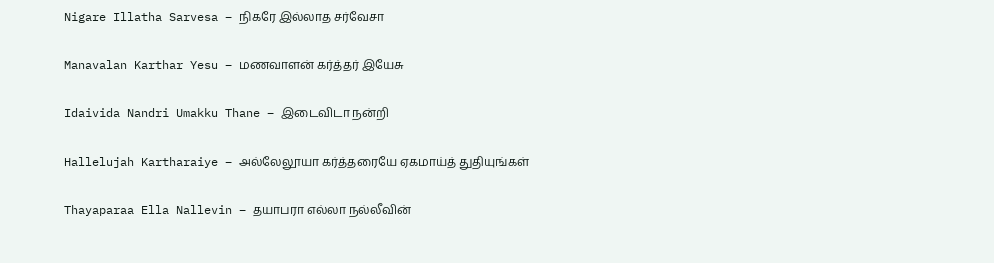Nigare Illatha Sarvesa – நிகரே இல்லாத சர்வேசா

Manavalan Karthar Yesu – மணவாளன் கர்த்தர் இயேசு

Idaivida Nandri Umakku Thane – இடைவிடா நன்றி

Hallelujah Kartharaiye – அல்லேலூயா கர்த்தரையே ஏகமாய்த் துதியுங்கள்

Thayaparaa Ella Nallevin – தயாபரா எல்லா நல்லீவின்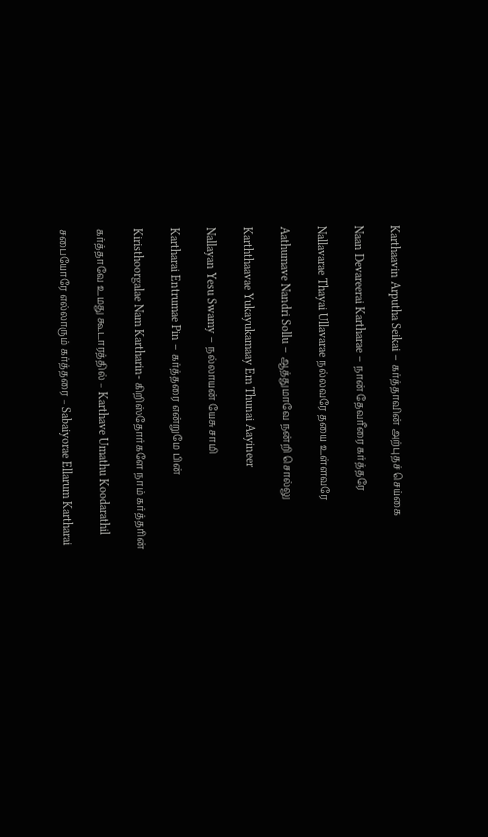Karthaavin Arputha Seikai – கர்த்தாவின் அற்புதச் செய்கை

Naan Devareerai Kartharae – நான் தேவரீரை கர்த்தரே

Nallavarae Thayai Ullavarae நல்லவரே தயை உள்ளவரே

Aathumave Nandri Sollu – ஆத்துமாவே நன்றி சொல்லு

Karththaavae Yukayukamaay Em Thunai Aayineer

Nallayan Yesu Swamy – நல்லாயன் யேசு சாமி

Kartharai Entrumae Pin – கர்த்தரை என்றுமே பின்

Kiristhoorgalae Nam Kartharin- கிறிஸ்தோர்களே நாம் கர்த்தரின்

கர்த்தாவே உமது கூடாரத்தில் – Karthave Umathu Koodarathil

சபையோரே எல்லாரும் கர்த்தரை – Sabaiyorae Ellarum Kartharai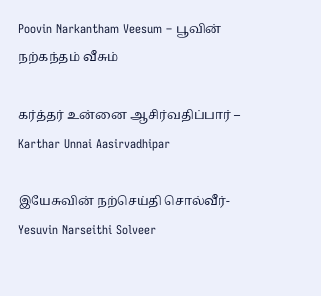Poovin Narkantham Veesum – பூவின் நற்கந்தம் வீசும்

கர்த்தர் உன்னை ஆசிர்வதிப்பார் – Karthar Unnai Aasirvadhipar

இயேசுவின் நற்செய்தி சொல்வீர்- Yesuvin Narseithi Solveer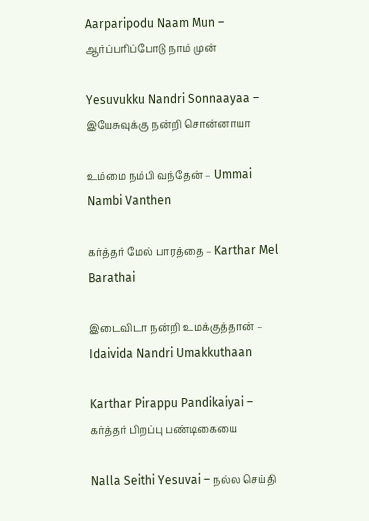Aarparipodu Naam Mun – ஆர்ப்பரிப்போடு நாம் முன்

Yesuvukku Nandri Sonnaayaa – இயேசுவுக்கு நன்றி சொன்னாயா

உம்மை நம்பி வந்தேன் – Ummai Nambi Vanthen

கர்த்தர் மேல் பாரத்தை – Karthar Mel Barathai

இடைவிடா நன்றி உமக்குத்தான் – Idaivida Nandri Umakkuthaan

Karthar Pirappu Pandikaiyai – கர்த்தர் பிறப்பு பண்டிகையை

Nalla Seithi Yesuvai – நல்ல செய்தி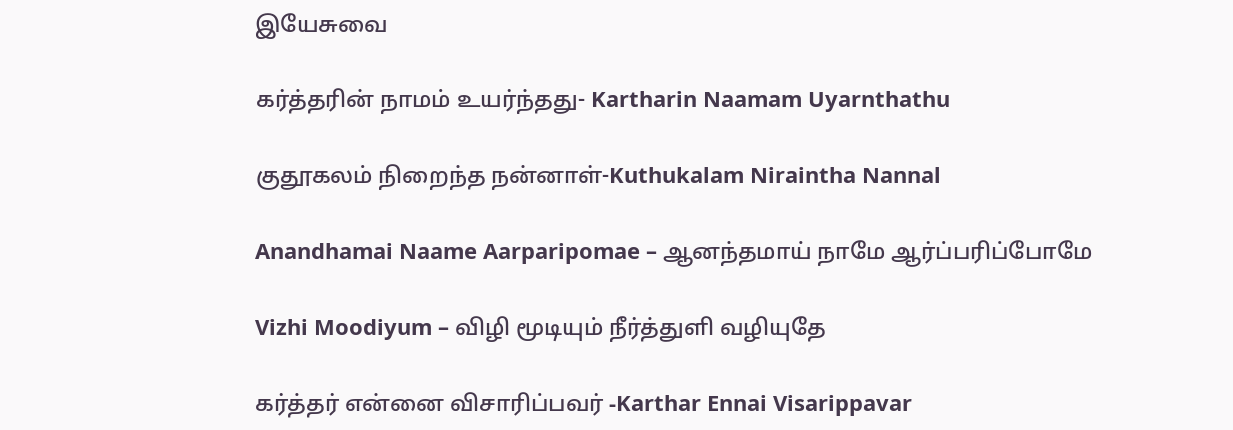இயேசுவை

கர்த்தரின் நாமம் உயர்ந்தது- Kartharin Naamam Uyarnthathu

குதூகலம் நிறைந்த நன்னாள்-Kuthukalam Niraintha Nannal

Anandhamai Naame Aarparipomae – ஆனந்தமாய் நாமே ஆர்ப்பரிப்போமே

Vizhi Moodiyum – விழி மூடியும் நீர்த்துளி வழியுதே

கர்த்தர் என்னை விசாரிப்பவர் -Karthar Ennai Visarippavar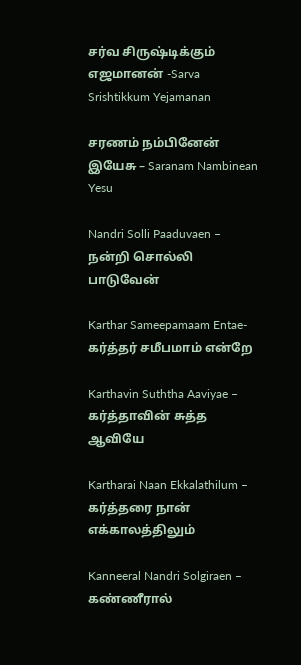சர்வ சிருஷ்டிக்கும் எஜமானன் -Sarva Srishtikkum Yejamanan

சரணம் நம்பினேன் இயேசு – Saranam Nambinean Yesu

Nandri Solli Paaduvaen – நன்றி சொல்லி பாடுவேன்

Karthar Sameepamaam Entae- கர்த்தர் சமீபமாம் என்றே

Karthavin Suththa Aaviyae – கர்த்தாவின் சுத்த ஆவியே

Kartharai Naan Ekkalathilum – கர்த்தரை நான் எக்காலத்திலும்

Kanneeral Nandri Solgiraen – கண்ணீரால்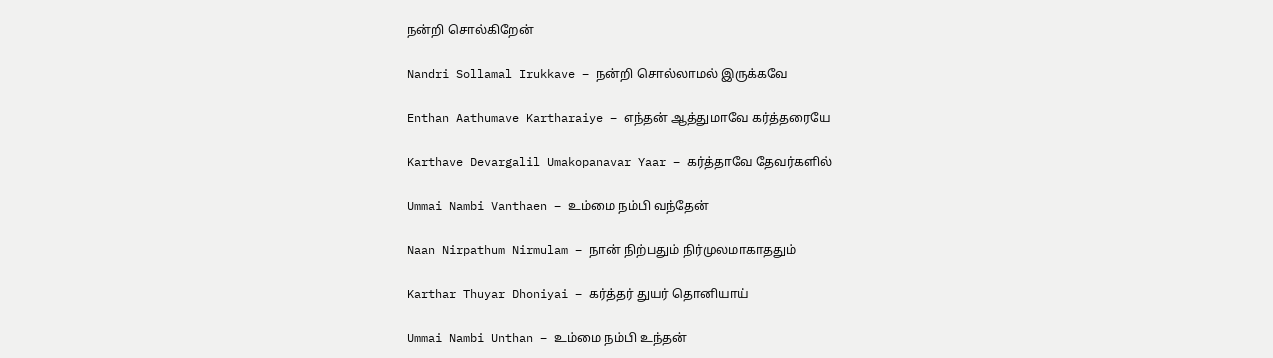நன்றி சொல்கிறேன்

Nandri Sollamal Irukkave – நன்றி சொல்லாமல் இருக்கவே

Enthan Aathumave Kartharaiye – எந்தன் ஆத்துமாவே கர்த்தரையே

Karthave Devargalil Umakopanavar Yaar – கர்த்தாவே தேவர்களில்

Ummai Nambi Vanthaen – உம்மை நம்பி வந்தேன்

Naan Nirpathum Nirmulam – நான் நிற்பதும் நிர்முலமாகாததும்

Karthar Thuyar Dhoniyai – கர்த்தர் துயர் தொனியாய்

Ummai Nambi Unthan – உம்மை நம்பி உந்தன்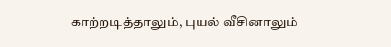காற்றடித்தாலும், புயல் வீசினாலும்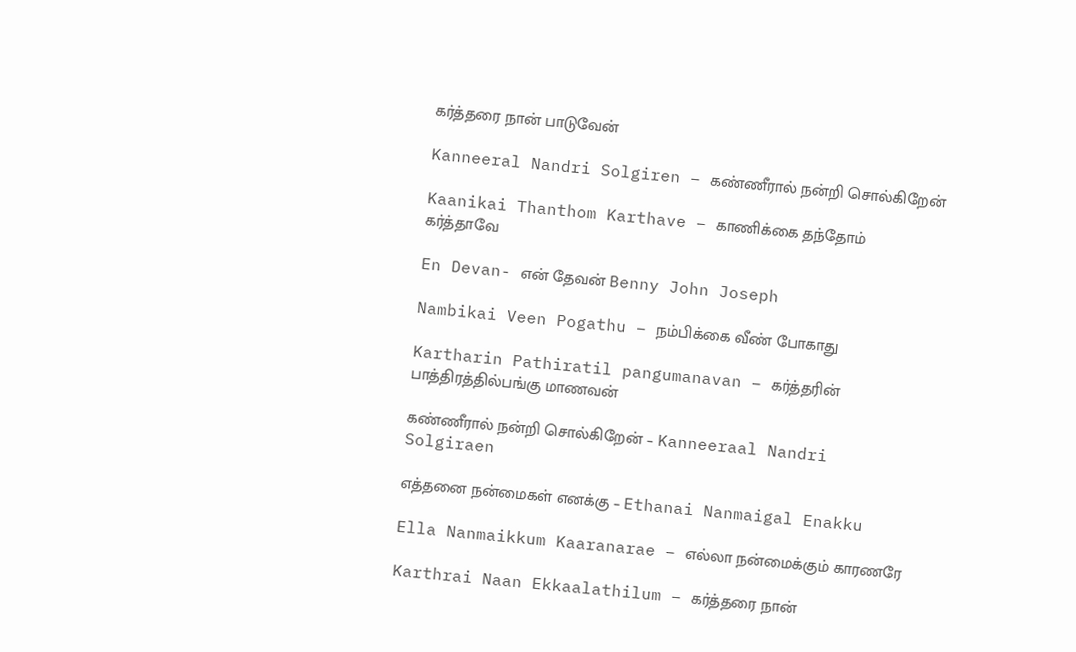கர்த்தரை நான் பாடுவேன்

Kanneeral Nandri Solgiren – கண்ணீரால் நன்றி சொல்கிறேன்

Kaanikai Thanthom Karthave – காணிக்கை தந்தோம் கர்த்தாவே

En Devan- என் தேவன் Benny John Joseph

Nambikai Veen Pogathu – நம்பிக்கை வீண் போகாது

Kartharin Pathiratil pangumanavan – கர்த்தரின் பாத்திரத்தில்பங்கு மாணவன்

கண்ணீரால் நன்றி சொல்கிறேன் – Kanneeraal Nandri Solgiraen

எத்தனை நன்மைகள் எனக்கு – Ethanai Nanmaigal Enakku

Ella Nanmaikkum Kaaranarae – எல்லா நன்மைக்கும் காரணரே

Karthrai Naan Ekkaalathilum – கர்த்தரை நான்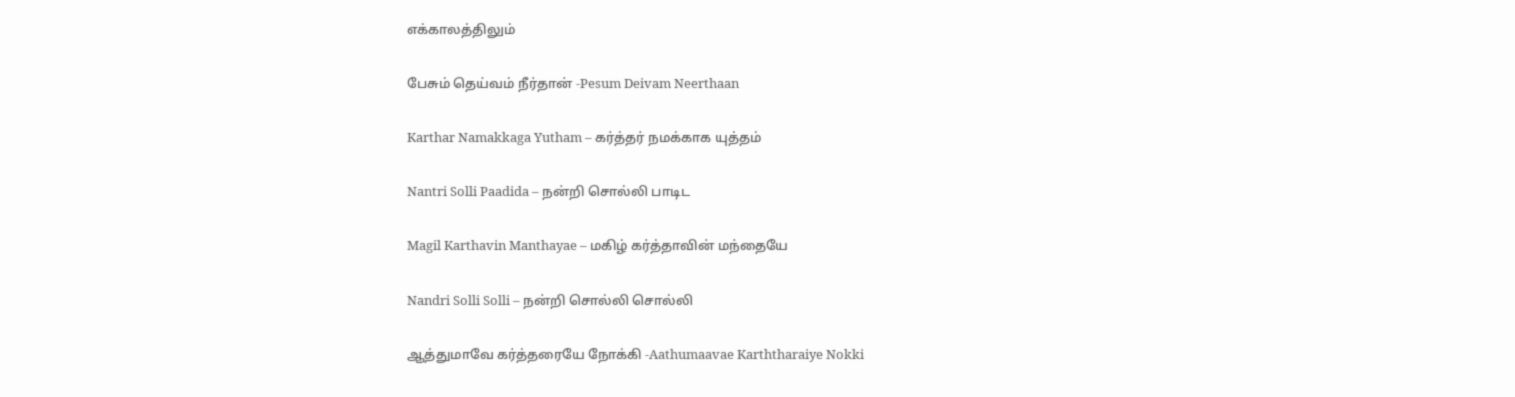எக்காலத்திலும்

பேசும் தெய்வம் நீர்தான் -Pesum Deivam Neerthaan

Karthar Namakkaga Yutham – கர்த்தர் நமக்காக யுத்தம்

Nantri Solli Paadida – நன்றி சொல்லி பாடிட

Magil Karthavin Manthayae – மகிழ் கர்த்தாவின் மந்தையே

Nandri Solli Solli – நன்றி சொல்லி சொல்லி

ஆத்துமாவே கர்த்தரையே நோக்கி -Aathumaavae Karththaraiye Nokki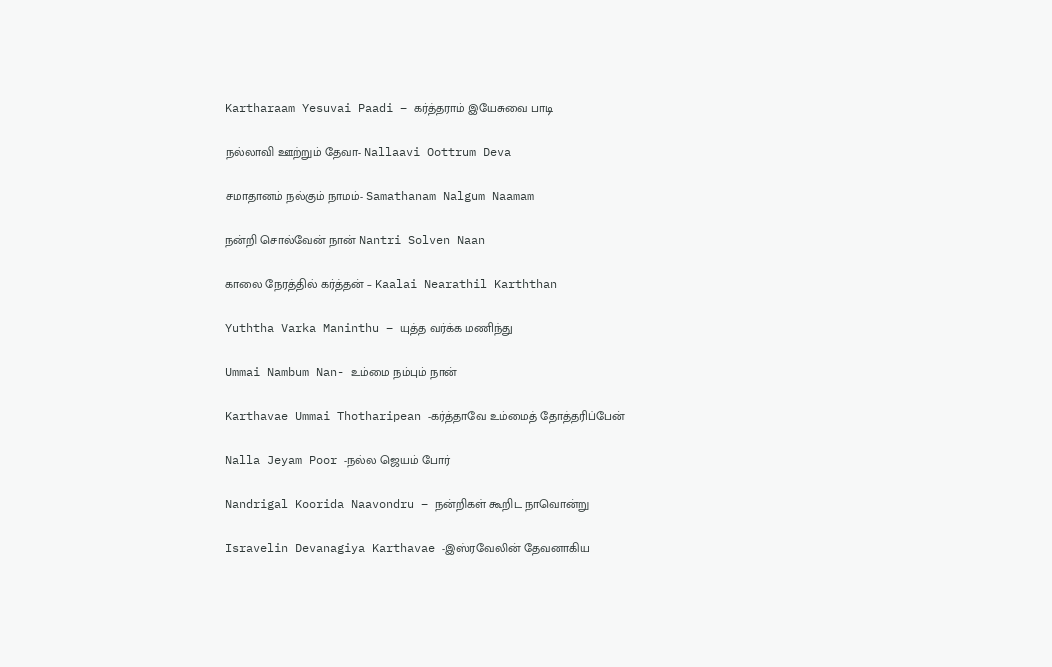Kartharaam Yesuvai Paadi – கர்த்தராம் இயேசுவை பாடி

நல்லாவி ஊற்றும் தேவா- Nallaavi Oottrum Deva

சமாதானம் நல்கும் நாமம்- Samathanam Nalgum Naamam

நன்றி சொல்வேன் நான் Nantri Solven Naan

காலை நேரத்தில் கர்த்தன் – Kaalai Nearathil Karththan

Yuththa Varka Maninthu – யுத்த வர்க்க மணிந்து

Ummai Nambum Nan- உம்மை நம்பும் நான்

Karthavae Ummai Thotharipean -கர்த்தாவே உம்மைத் தோத்தரிப்பேன்

Nalla Jeyam Poor -நல்ல ஜெயம் போர்

Nandrigal Koorida Naavondru – நன்றிகள் கூறிட நாவொன்று

Isravelin Devanagiya Karthavae -இஸ்ரவேலின் தேவனாகிய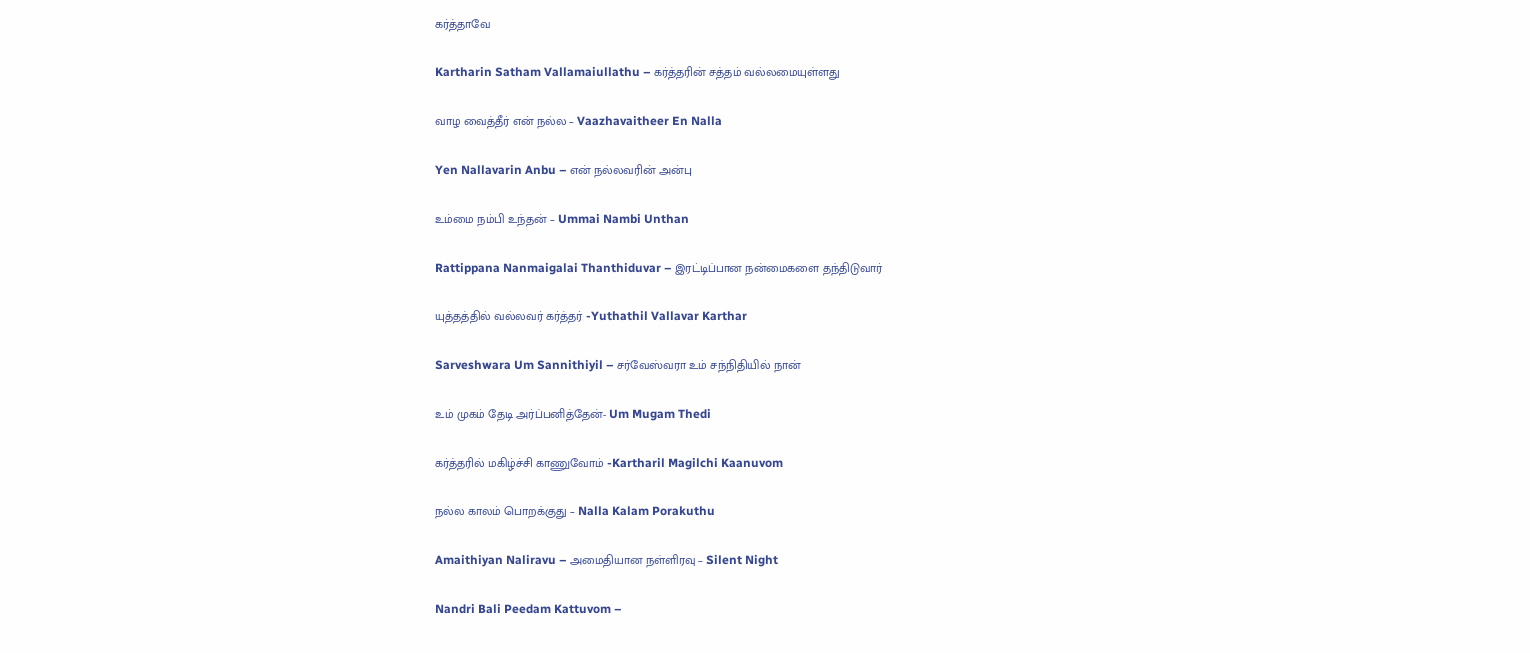கர்த்தாவே

Kartharin Satham Vallamaiullathu – கர்த்தரின் சத்தம் வல்லமையுள்ளது

வாழ வைத்தீர் என் நல்ல – Vaazhavaitheer En Nalla

Yen Nallavarin Anbu – என் நல்லவரின் அன்பு

உம்மை நம்பி உந்தன் – Ummai Nambi Unthan

Rattippana Nanmaigalai Thanthiduvar – இரட்டிப்பான நன்மைகளை தந்திடுவார்

யுத்தத்தில் வல்லவர் கர்த்தர் -Yuthathil Vallavar Karthar

Sarveshwara Um Sannithiyil – சர்வேஸ்வரா உம் சந்நிதியில் நான்

உம் முகம் தேடி அர்ப்பனித்தேன்- Um Mugam Thedi

கர்த்தரில் மகிழ்ச்சி காணுவோம் -Kartharil Magilchi Kaanuvom

நல்ல காலம் பொறக்குது – Nalla Kalam Porakuthu

Amaithiyan Naliravu – அமைதியான நள்ளிரவு – Silent Night

Nandri Bali Peedam Kattuvom –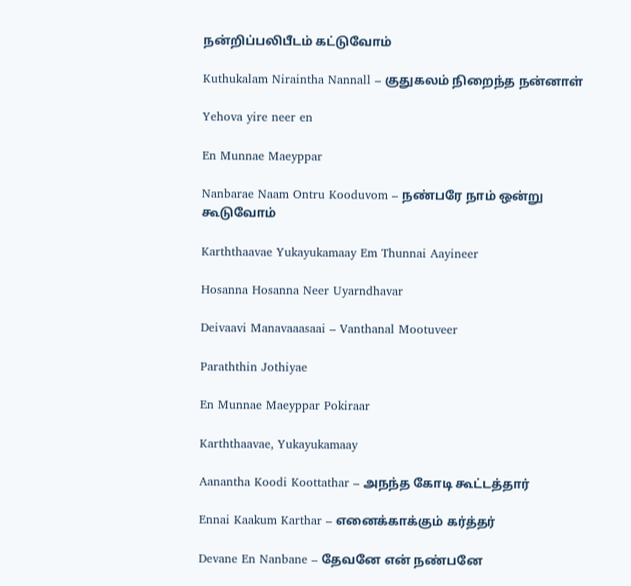நன்றிப்பலிபீடம் கட்டுவோம்

Kuthukalam Niraintha Nannall – குதுகலம் நிறைந்த நன்னாள்

Yehova yire neer en

En Munnae Maeyppar

Nanbarae Naam Ontru Kooduvom – நண்பரே நாம் ஒன்று கூடுவோம்

Karththaavae Yukayukamaay Em Thunnai Aayineer

Hosanna Hosanna Neer Uyarndhavar

Deivaavi Manavaaasaai – Vanthanal Mootuveer

Paraththin Jothiyae

En Munnae Maeyppar Pokiraar

Karththaavae, Yukayukamaay

Aanantha Koodi Koottathar – அநந்த கோடி கூட்டத்தார்

Ennai Kaakum Karthar – எனைக்காக்கும் கர்த்தர்

Devane En Nanbane – தேவனே என் நண்பனே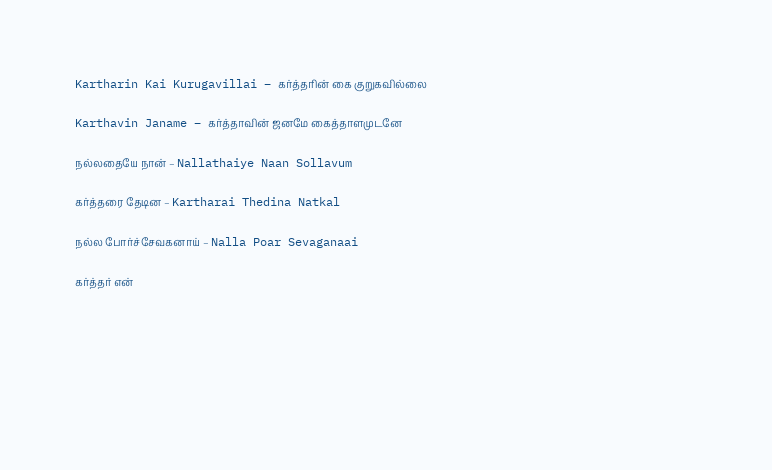Kartharin Kai Kurugavillai – கர்த்தரின் கை குறுகவில்லை

Karthavin Janame – கர்த்தாவின் ஜனமே கைத்தாளமுடனே

நல்லதையே நான் – Nallathaiye Naan Sollavum

கர்த்தரை தேடின – Kartharai Thedina Natkal

நல்ல போர்ச்சேவகனாய் – Nalla Poar Sevaganaai

கர்த்தர் என்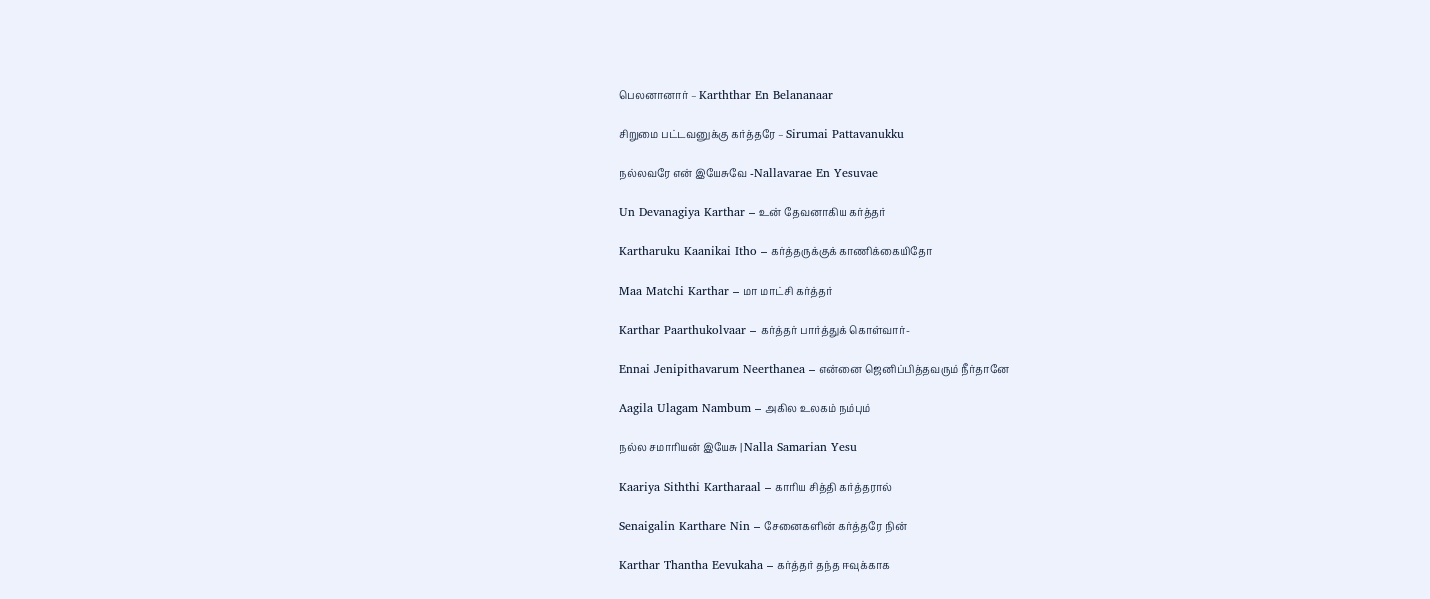பெலனானார் – Karththar En Belananaar

சிறுமை பட்டவனுக்கு கர்த்தரே – Sirumai Pattavanukku

நல்லவரே என் இயேசுவே -Nallavarae En Yesuvae

Un Devanagiya Karthar – உன் தேவனாகிய கர்த்தர்

Kartharuku Kaanikai Itho – கர்த்தருக்குக் காணிக்கையிதோ

Maa Matchi Karthar – மா மாட்சி கர்த்தர்

Karthar Paarthukolvaar – கர்த்தர் பார்த்துக் கொள்வார்-

Ennai Jenipithavarum Neerthanea – என்னை ஜெனிப்பித்தவரும் நீர்தானே

Aagila Ulagam Nambum – அகில உலகம் நம்பும்

நல்ல சமாரியன் இயேசு | Nalla Samarian Yesu

Kaariya Siththi Kartharaal – காரிய சித்தி கர்த்தரால்

Senaigalin Karthare Nin – சேனைகளின் கர்த்தரே நின்

Karthar Thantha Eevukaha – கர்த்தர் தந்த ஈவுக்காக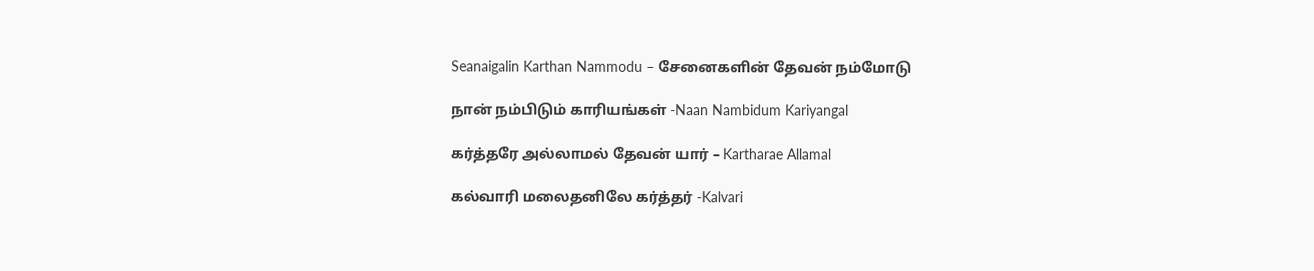Seanaigalin Karthan Nammodu – சேனைகளின் தேவன் நம்மோடு

நான் நம்பிடும் காரியங்கள் -Naan Nambidum Kariyangal

கர்த்தரே அல்லாமல் தேவன் யார் – Kartharae Allamal

கல்வாரி மலைதனிலே கர்த்தர் -Kalvari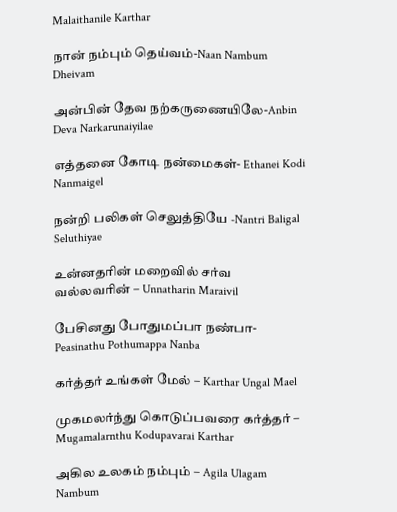Malaithanile Karthar

நான் நம்பும் தெய்வம்-Naan Nambum Dheivam

அன்பின் தேவ நற்கருணையிலே-Anbin Deva Narkarunaiyilae

எத்தனை கோடி நன்மைகள்- Ethanei Kodi Nanmaigel

நன்றி பலிகள் செலுத்தியே -Nantri Baligal Seluthiyae

உன்னதரின் மறைவில் சர்வ வல்லவரின் – Unnatharin Maraivil

பேசினது போதுமப்பா நண்பா- Peasinathu Pothumappa Nanba

கர்த்தர் உங்கள் மேல் – Karthar Ungal Mael

முகமலர்ந்து கொடுப்பவரை கர்த்தர் – Mugamalarnthu Kodupavarai Karthar

அகில உலகம் நம்பும் – Agila Ulagam Nambum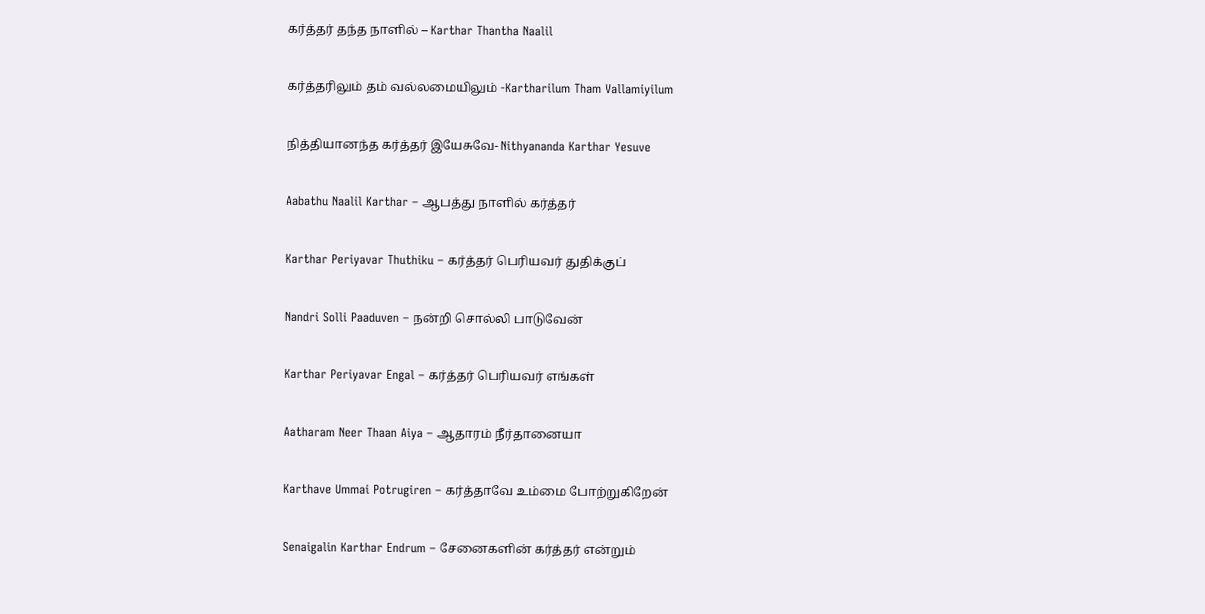கர்த்தர் தந்த நாளில் – Karthar Thantha Naalil

கர்த்தரிலும் தம் வல்லமையிலும் -Kartharilum Tham Vallamiyilum

நித்தியானந்த கர்த்தர் இயேசுவே- Nithyananda Karthar Yesuve

Aabathu Naalil Karthar – ஆபத்து நாளில் கர்த்தர்

Karthar Periyavar Thuthiku – கர்த்தர் பெரியவர் துதிக்குப்

Nandri Solli Paaduven – நன்றி சொல்லி பாடுவேன்

Karthar Periyavar Engal – கர்த்தர் பெரியவர் எங்கள்

Aatharam Neer Thaan Aiya – ஆதாரம் நீர்தானையா

Karthave Ummai Potrugiren – கர்த்தாவே உம்மை போற்றுகிறேன்

Senaigalin Karthar Endrum – சேனைகளின் கர்த்தர் என்றும்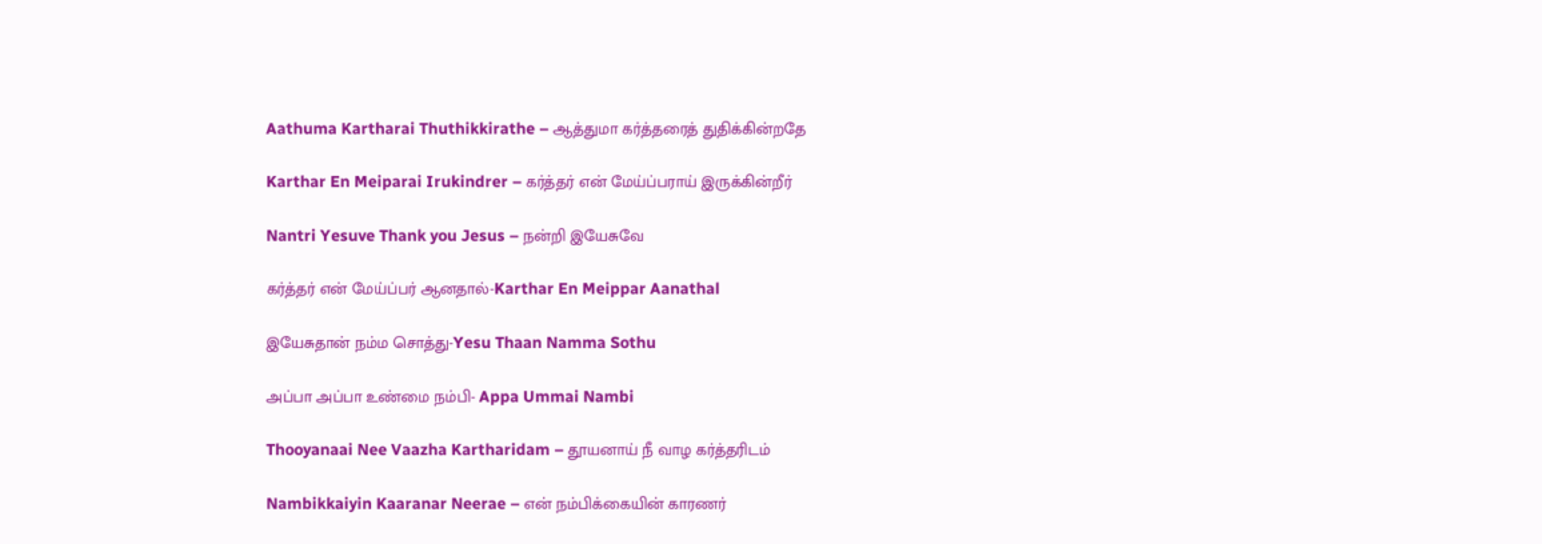Aathuma Kartharai Thuthikkirathe – ஆத்துமா கர்த்தரைத் துதிக்கின்றதே

Karthar En Meiparai Irukindrer – கர்த்தர் என் மேய்ப்பராய் இருக்கின்றீர்

Nantri Yesuve Thank you Jesus – நன்றி இயேசுவே

கர்த்தர் என் மேய்ப்பர் ஆனதால்-Karthar En Meippar Aanathal

இயேசுதான் நம்ம சொத்து-Yesu Thaan Namma Sothu

அப்பா அப்பா உண்மை நம்பி- Appa Ummai Nambi

Thooyanaai Nee Vaazha Kartharidam – தூயனாய் நீ வாழ கர்த்தரிடம்

Nambikkaiyin Kaaranar Neerae – என் நம்பிக்கையின் காரணர்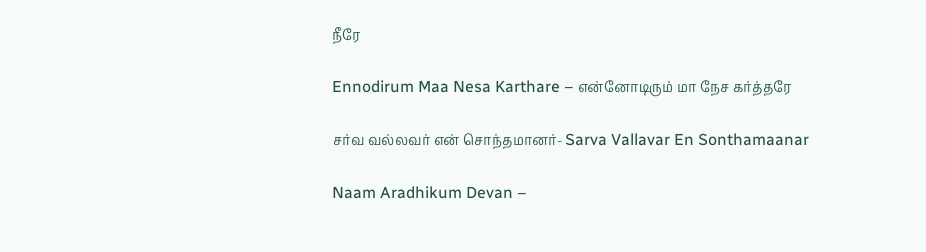நீரே

Ennodirum Maa Nesa Karthare – என்னோடிரும் மா நேச கர்த்தரே

சர்வ வல்லவர் என் சொந்தமானர்- Sarva Vallavar En Sonthamaanar

Naam Aradhikum Devan –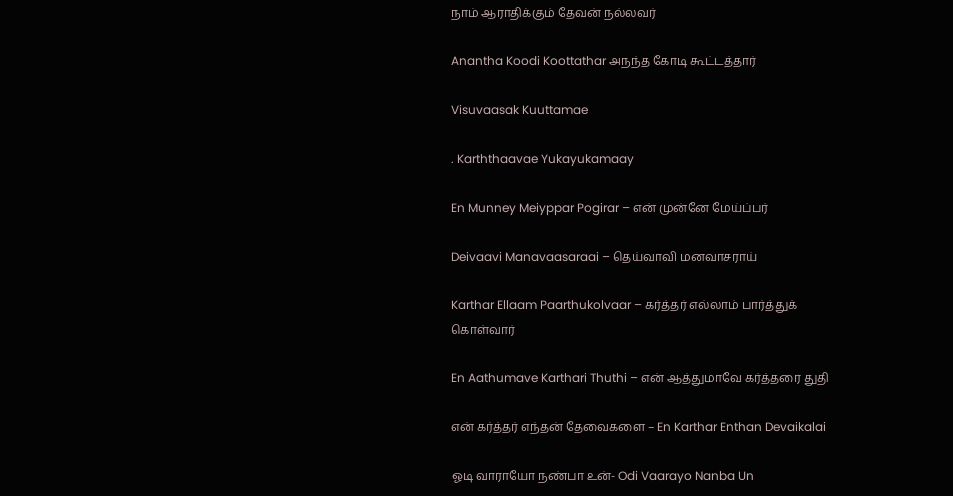நாம் ஆராதிக்கும் தேவன் நல்லவர்

Anantha Koodi Koottathar அநந்த கோடி கூட்டத்தார்

Visuvaasak Kuuttamae

. Karththaavae Yukayukamaay

En Munney Meiyppar Pogirar – என் முன்னே மேய்ப்பர்

Deivaavi Manavaasaraai – தெய்வாவி மனவாசராய்

Karthar Ellaam Paarthukolvaar – கர்த்தர் எல்லாம் பார்த்துக் கொள்வார்

En Aathumave Karthari Thuthi – என் ஆத்துமாவே கர்த்தரை துதி

என் கர்த்தர் எந்தன் தேவைகளை – En Karthar Enthan Devaikalai

ஓடி வாராயோ நண்பா உன்- Odi Vaarayo Nanba Un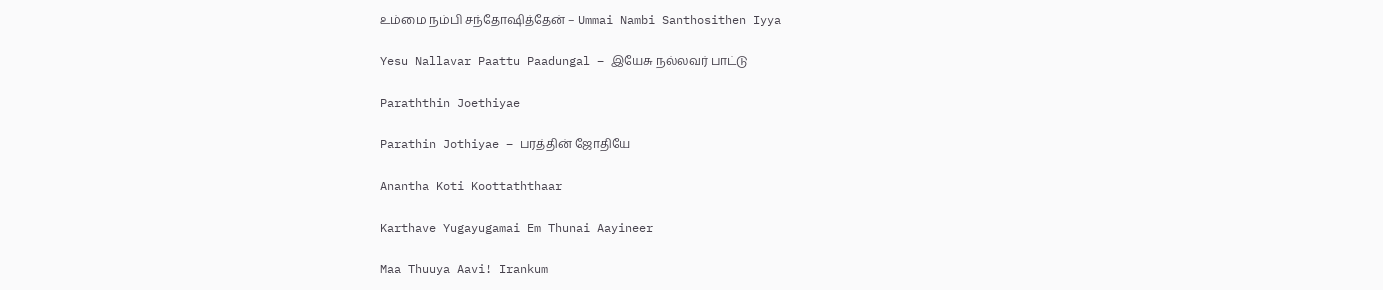உம்மை நம்பி சந்தோஷித்தேன் – Ummai Nambi Santhosithen Iyya

Yesu Nallavar Paattu Paadungal – இயேசு நல்லவர் பாட்டு

Paraththin Joethiyae

Parathin Jothiyae – பரத்தின் ஜோதியே

Anantha Koti Koottaththaar

Karthave Yugayugamai Em Thunai Aayineer

Maa Thuuya Aavi! Irankum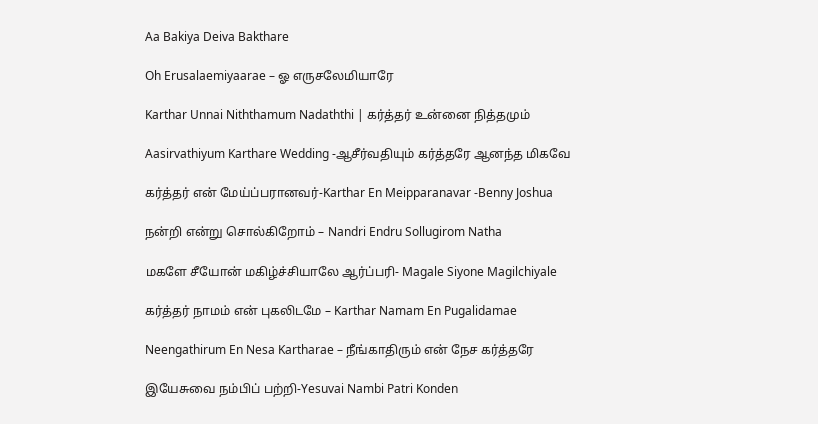Aa Bakiya Deiva Bakthare

Oh Erusalaemiyaarae – ஓ எருசலேமியாரே

Karthar Unnai Niththamum Nadaththi | கர்த்தர் உன்னை நித்தமும்

Aasirvathiyum Karthare Wedding -ஆசீர்வதியும் கர்த்தரே ஆனந்த மிகவே

கர்த்தர் என் மேய்ப்பரானவர்-Karthar En Meipparanavar -Benny Joshua

நன்றி என்று சொல்கிறோம் – Nandri Endru Sollugirom Natha

மகளே சீயோன் மகிழ்ச்சியாலே ஆர்ப்பரி- Magale Siyone Magilchiyale

கர்த்தர் நாமம் என் புகலிடமே – Karthar Namam En Pugalidamae

Neengathirum En Nesa Kartharae – நீங்காதிரும் என் நேச கர்த்தரே

இயேசுவை நம்பிப் பற்றி-Yesuvai Nambi Patri Konden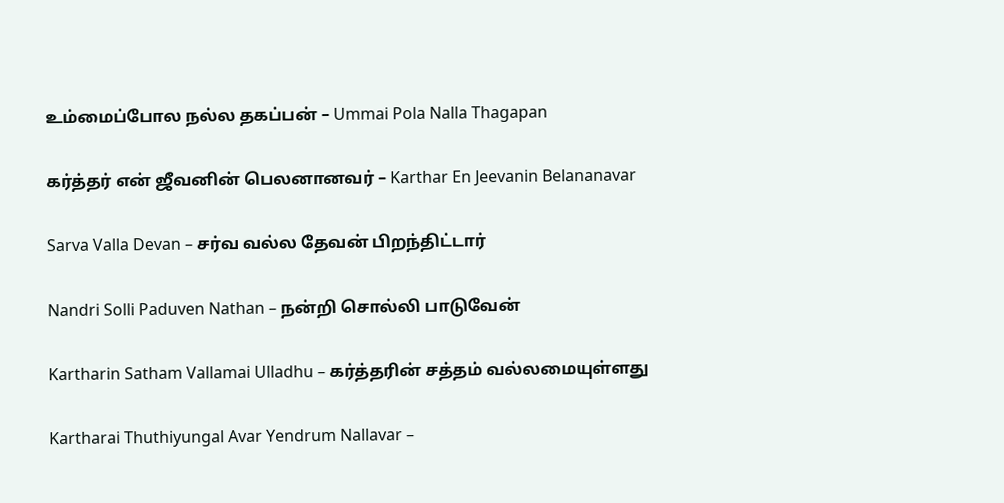உம்மைப்போல நல்ல தகப்பன் – Ummai Pola Nalla Thagapan

கர்த்தர் என் ஜீவனின் பெலனானவர் – Karthar En Jeevanin Belananavar

Sarva Valla Devan – சர்வ வல்ல தேவன் பிறந்திட்டார்

Nandri Solli Paduven Nathan – நன்றி சொல்லி பாடுவேன்

Kartharin Satham Vallamai Ulladhu – கர்த்தரின் சத்தம் வல்லமையுள்ளது

Kartharai Thuthiyungal Avar Yendrum Nallavar –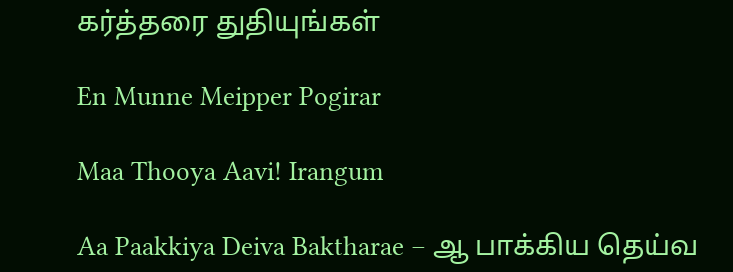கர்த்தரை துதியுங்கள்

En Munne Meipper Pogirar

Maa Thooya Aavi! Irangum

Aa Paakkiya Deiva Baktharae – ஆ பாக்கிய தெய்வ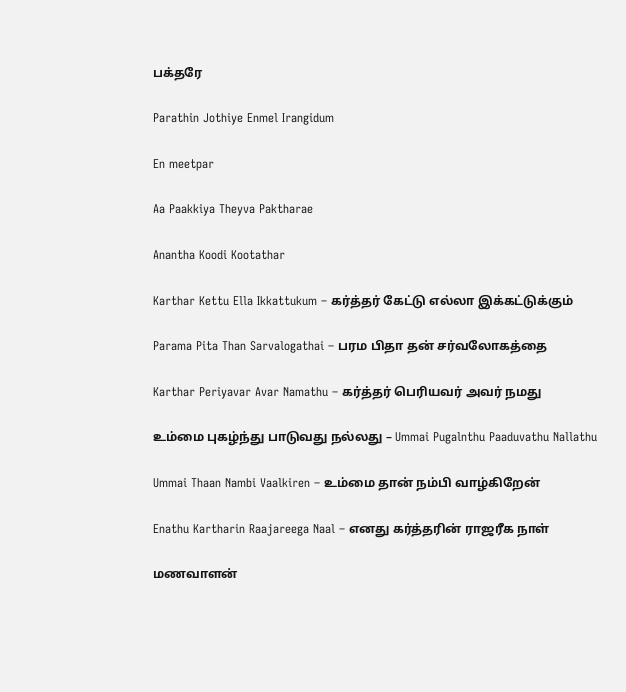பக்தரே

Parathin Jothiye Enmel Irangidum

En meetpar

Aa Paakkiya Theyva Paktharae

Anantha Koodi Kootathar

Karthar Kettu Ella Ikkattukum – கர்த்தர் கேட்டு எல்லா இக்கட்டுக்கும்

Parama Pita Than Sarvalogathai – பரம பிதா தன் சர்வலோகத்தை

Karthar Periyavar Avar Namathu – கர்த்தர் பெரியவர் அவர் நமது

உம்மை புகழ்ந்து பாடுவது நல்லது – Ummai Pugalnthu Paaduvathu Nallathu

Ummai Thaan Nambi Vaalkiren – உம்மை தான் நம்பி வாழ்கிறேன்

Enathu Kartharin Raajareega Naal – எனது கர்த்தரின் ராஜரீக நாள்

மணவாளன்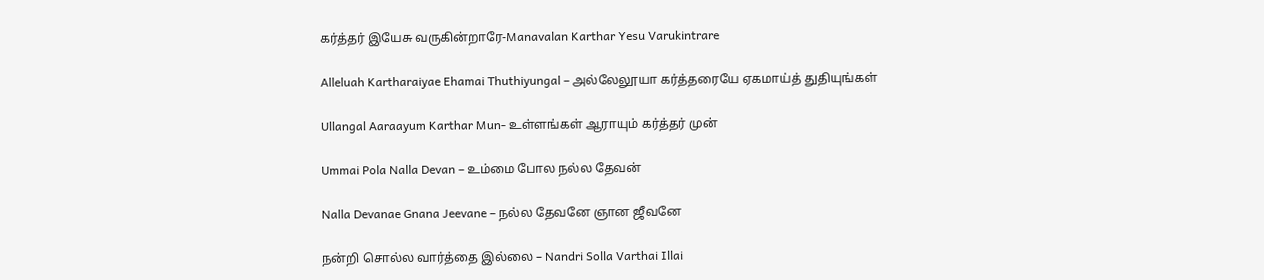கர்த்தர் இயேசு வருகின்றாரே-Manavalan Karthar Yesu Varukintrare

Alleluah Kartharaiyae Ehamai Thuthiyungal – அல்லேலூயா கர்த்தரையே ஏகமாய்த் துதியுங்கள்

Ullangal Aaraayum Karthar Mun- உள்ளங்கள் ஆராயும் கர்த்தர் முன்

Ummai Pola Nalla Devan – உம்மை போல நல்ல தேவன்

Nalla Devanae Gnana Jeevane – நல்ல தேவனே ஞான ஜீவனே

நன்றி சொல்ல வார்த்தை இல்லை – Nandri Solla Varthai Illai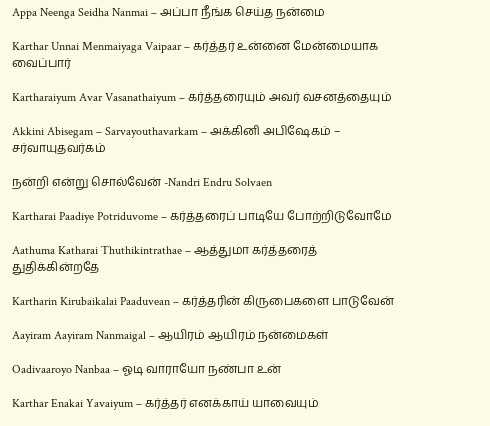Appa Neenga Seidha Nanmai – அப்பா நீங்க செய்த நன்மை

Karthar Unnai Menmaiyaga Vaipaar – கர்த்தர் உன்னை மேன்மையாக வைப்பார்

Kartharaiyum Avar Vasanathaiyum – கர்த்தரையும் அவர் வசனத்தையும்

Akkini Abisegam – Sarvayouthavarkam – அக்கினி அபிஷேகம் – சர்வாயுதவர்கம்

நன்றி என்று சொல்வேன் -Nandri Endru Solvaen

Kartharai Paadiye Potriduvome – கர்த்தரைப் பாடியே போற்றிடுவோமே

Aathuma Katharai Thuthikintrathae – ஆத்துமா கர்த்தரைத் துதிக்கின்றதே

Kartharin Kirubaikalai Paaduvean – கர்த்தரின் கிருபைகளை பாடுவேன்

Aayiram Aayiram Nanmaigal – ஆயிரம் ஆயிரம் நன்மைகள்

Oadivaaroyo Nanbaa – ஓடி வாராயோ நண்பா உன்

Karthar Enakai Yavaiyum – கர்த்தர் எனக்காய் யாவையும்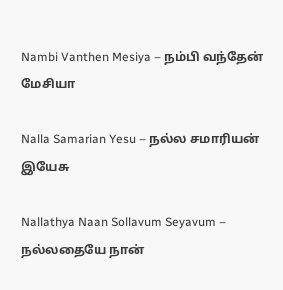Nambi Vanthen Mesiya – நம்பி வந்தேன் மேசியா

Nalla Samarian Yesu – நல்ல சமாரியன் இயேசு

Nallathya Naan Sollavum Seyavum – நல்லதையே நான்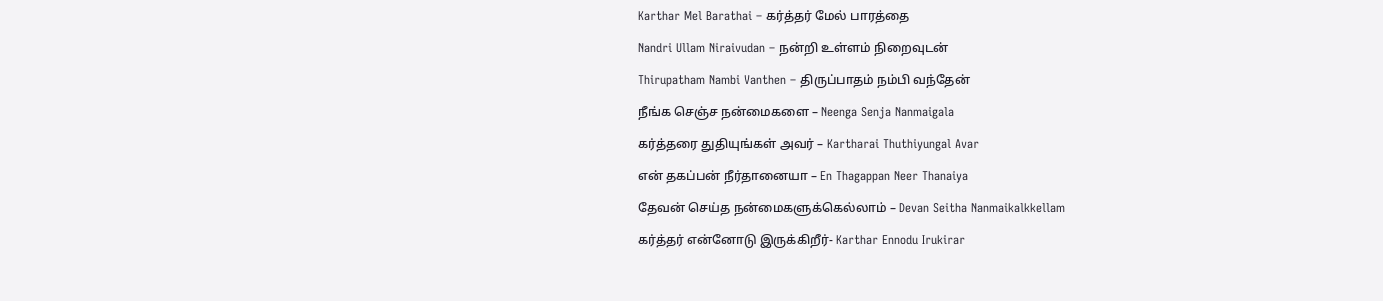Karthar Mel Barathai – கர்த்தர் மேல் பாரத்தை

Nandri Ullam Niraivudan – நன்றி உள்ளம் நிறைவுடன்

Thirupatham Nambi Vanthen – திருப்பாதம் நம்பி வந்தேன்

நீங்க செஞ்ச நன்மைகளை – Neenga Senja Nanmaigala

கர்த்தரை துதியுங்கள் அவர் – Kartharai Thuthiyungal Avar

என் தகப்பன் நீர்தானையா – En Thagappan Neer Thanaiya

தேவன் செய்த நன்மைகளுக்கெல்லாம் – Devan Seitha Nanmaikalkkellam

கர்த்தர் என்னோடு இருக்கிறீர்- Karthar Ennodu Irukirar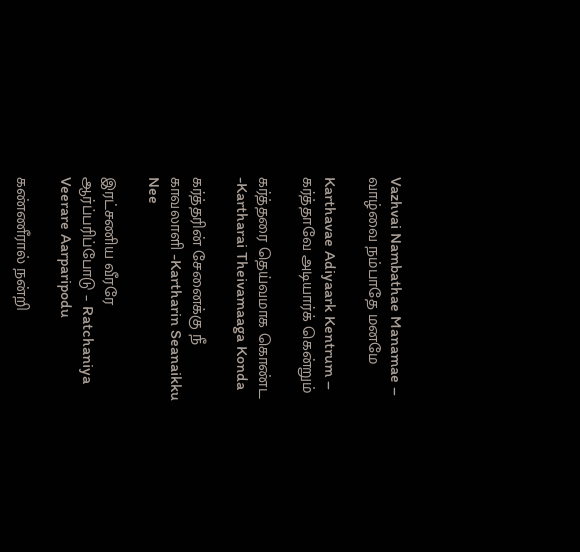Vazhvai Nambathae Manamae – வாழ்வை நம்பாதே மனமே

Karthavae Adiyaark Kentrum – கர்த்தாவே அடியார்க் கென்றும்

கர்த்தரை தெய்வமாக கொண்ட -Kartharai Theivamaaga Konda

கர்த்தரின் சேனைக்கு நீ காவலாளி -Kartharin Seanaikku Nee

இரட்சணிய வீரரே ஆர்ப்பரிப்போடு – Ratchaniya Veerare Aarparipodu

கண்ணீரால் நன்றி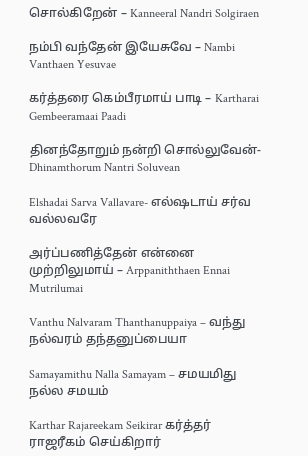சொல்கிறேன் – Kanneeral Nandri Solgiraen

நம்பி வந்தேன் இயேசுவே – Nambi Vanthaen Yesuvae

கர்த்தரை கெம்பீரமாய் பாடி – Kartharai Gembeeramaai Paadi

தினந்தோறும் நன்றி சொல்லுவேன்-Dhinamthorum Nantri Soluvean

Elshadai Sarva Vallavare- எல்ஷடாய் சர்வ வல்லவரே

அர்ப்பணித்தேன் என்னை முற்றிலுமாய் – Arppaniththaen Ennai Mutrilumai

Vanthu Nalvaram Thanthanuppaiya – வந்து நல்வரம் தந்தனுப்பையா

Samayamithu Nalla Samayam – சமயமிது நல்ல சமயம்

Karthar Rajareekam Seikirar கர்த்தர் ராஜரீகம் செய்கிறார்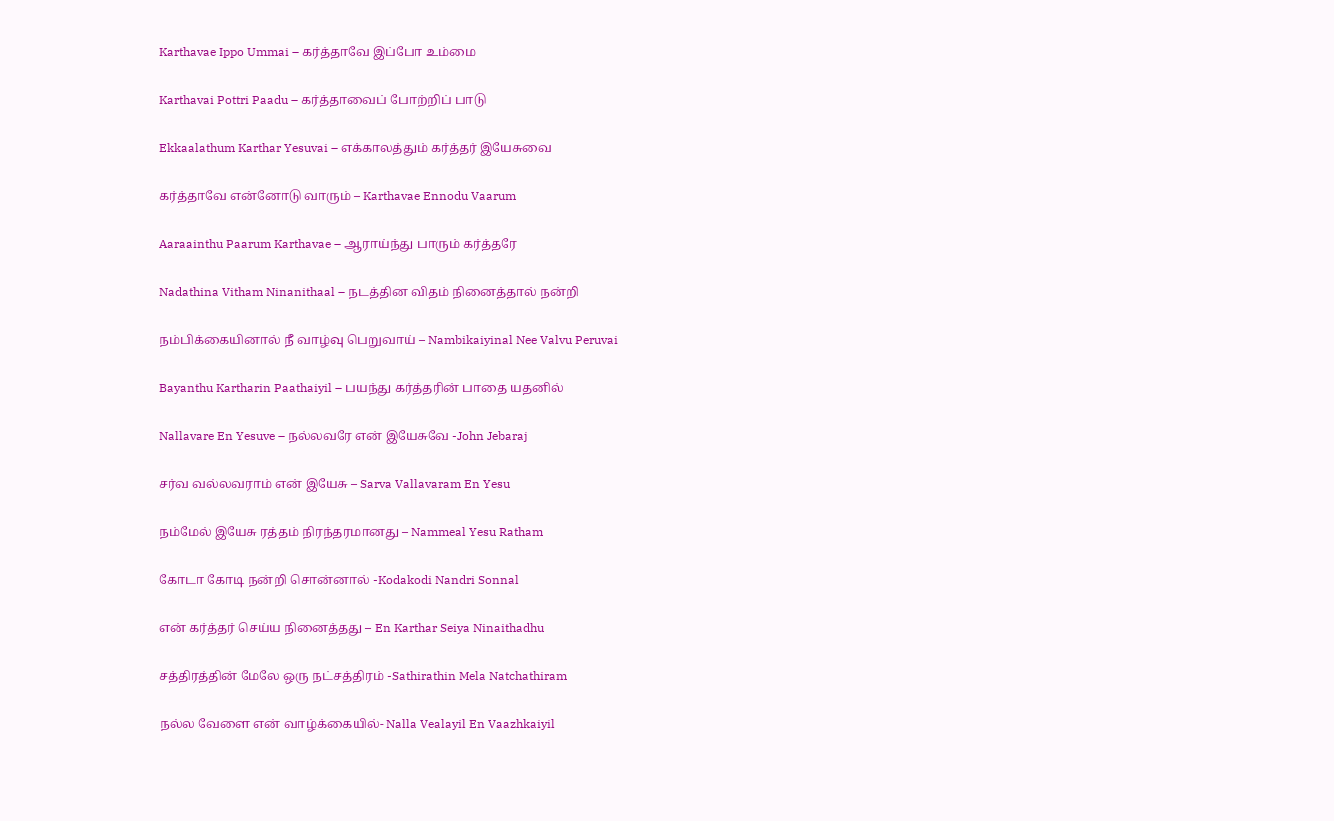Karthavae Ippo Ummai – கர்த்தாவே இப்போ உம்மை

Karthavai Pottri Paadu – கர்த்தாவைப் போற்றிப் பாடு

Ekkaalathum Karthar Yesuvai – எக்காலத்தும் கர்த்தர் இயேசுவை

கர்த்தாவே என்னோடு வாரும் – Karthavae Ennodu Vaarum

Aaraainthu Paarum Karthavae – ஆராய்ந்து பாரும் கர்த்தரே

Nadathina Vitham Ninanithaal – நடத்தின விதம் நினைத்தால் நன்றி

நம்பிக்கையினால் நீ வாழ்வு பெறுவாய் – Nambikaiyinal Nee Valvu Peruvai

Bayanthu Kartharin Paathaiyil – பயந்து கர்த்தரின் பாதை யதனில்

Nallavare En Yesuve – நல்லவரே என் இயேசுவே -John Jebaraj

சர்வ வல்லவராம் என் இயேசு – Sarva Vallavaram En Yesu

நம்மேல் இயேசு ரத்தம் நிரந்தரமானது – Nammeal Yesu Ratham

கோடா கோடி நன்றி சொன்னால் -Kodakodi Nandri Sonnal

என் கர்த்தர் செய்ய நினைத்தது – En Karthar Seiya Ninaithadhu

சத்திரத்தின் மேலே ஒரு நட்சத்திரம் -Sathirathin Mela Natchathiram

நல்ல வேளை என் வாழ்க்கையில்- Nalla Vealayil En Vaazhkaiyil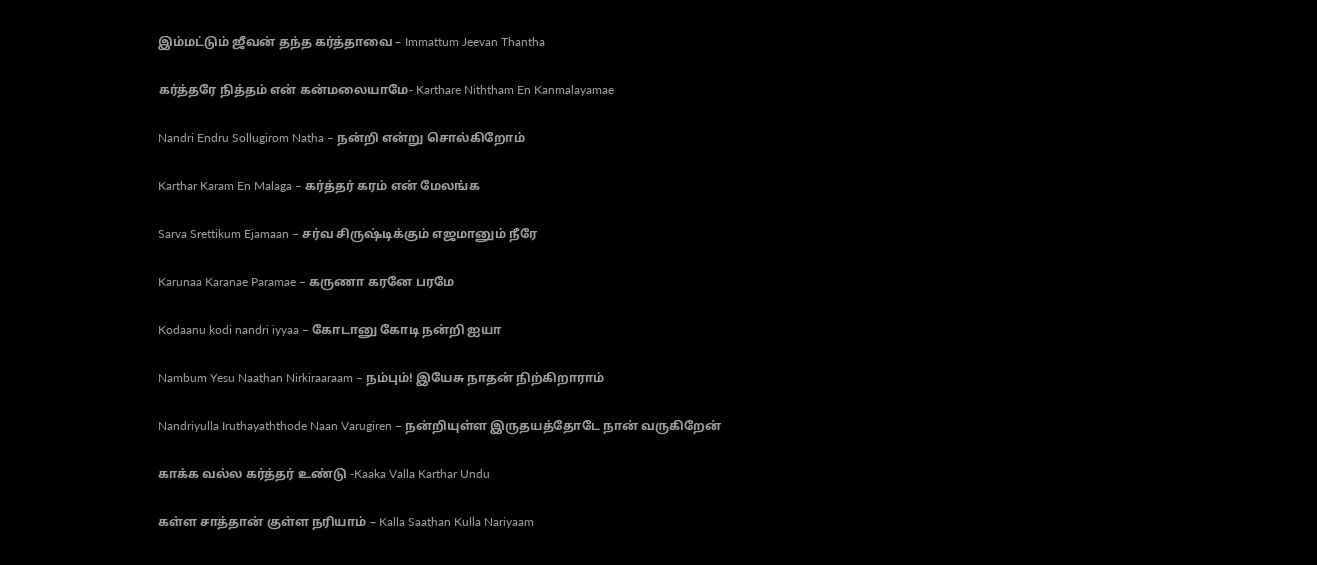இம்மட்டும் ஜீவன் தந்த கர்த்தாவை – Immattum Jeevan Thantha

கர்த்தரே நித்தம் என் கன்மலையாமே- Karthare Niththam En Kanmalayamae

Nandri Endru Sollugirom Natha – நன்றி என்று சொல்கிறோம்

Karthar Karam En Malaga – கர்த்தர் கரம் என் மேலங்க

Sarva Srettikum Ejamaan – சர்வ சிருஷ்டிக்கும் எஜமானும் நீரே

Karunaa Karanae Paramae – கருணா கரனே பரமே

Kodaanu kodi nandri iyyaa – கோடானு கோடி நன்றி ஐயா

Nambum Yesu Naathan Nirkiraaraam – நம்பும்! இயேசு நாதன் நிற்கிறாராம்

Nandriyulla Iruthayaththode Naan Varugiren – நன்றியுள்ள இருதயத்தோடே நான் வருகிறேன்

காக்க வல்ல கர்த்தர் உண்டு -Kaaka Valla Karthar Undu

கள்ள சாத்தான் குள்ள நரியாம் – Kalla Saathan Kulla Nariyaam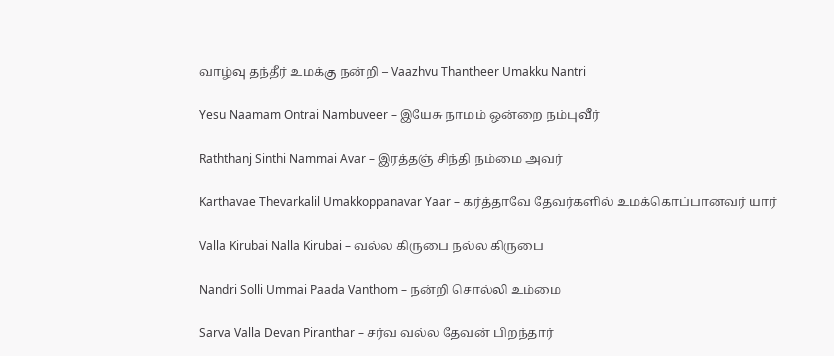வாழ்வு தந்தீர் உமக்கு நன்றி – Vaazhvu Thantheer Umakku Nantri

Yesu Naamam Ontrai Nambuveer – இயேசு நாமம் ஒன்றை நம்புவீர்

Raththanj Sinthi Nammai Avar – இரத்தஞ் சிந்தி நம்மை அவர்

Karthavae Thevarkalil Umakkoppanavar Yaar – கர்த்தாவே தேவர்களில் உமக்கொப்பானவர் யார்

Valla Kirubai Nalla Kirubai – வல்ல கிருபை நல்ல கிருபை

Nandri Solli Ummai Paada Vanthom – நன்றி சொல்லி உம்மை

Sarva Valla Devan Piranthar – சர்வ வல்ல தேவன் பிறந்தார்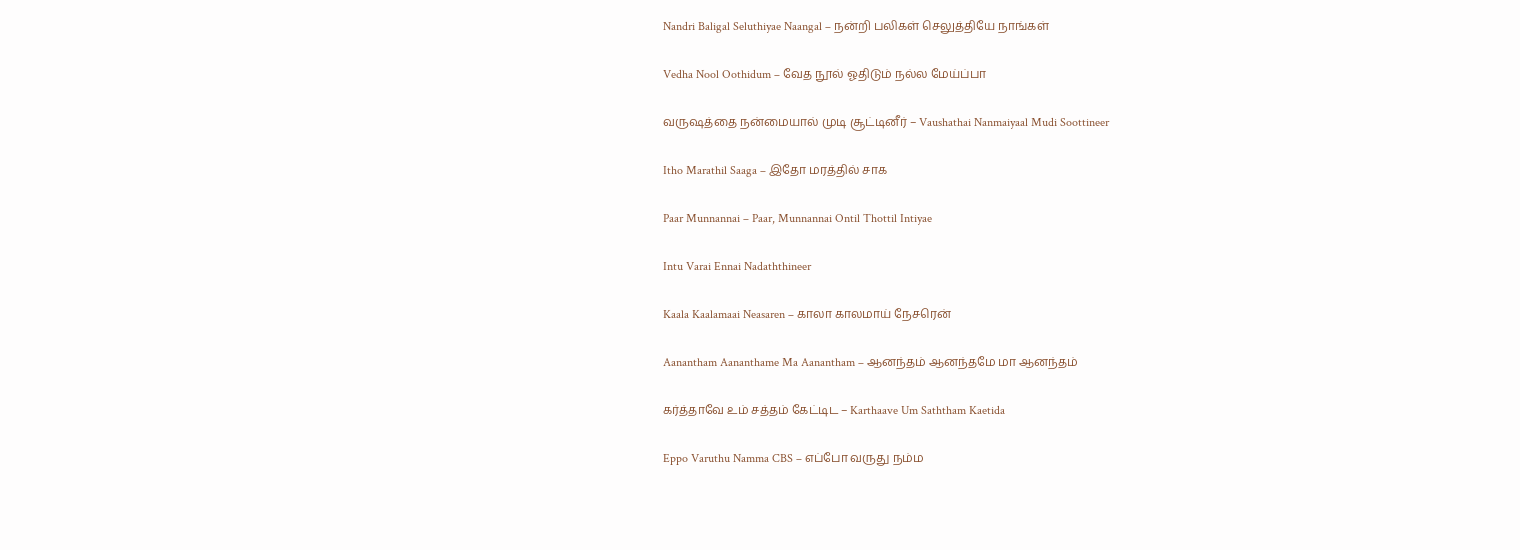Nandri Baligal Seluthiyae Naangal – நன்றி பலிகள் செலுத்தியே நாங்கள்

Vedha Nool Oothidum – வேத நூல் ஓதிடும் நல்ல மேய்ப்பா

வருஷத்தை நன்மையால் முடி சூட்டினீர் – Vaushathai Nanmaiyaal Mudi Soottineer

Itho Marathil Saaga – இதோ மரத்தில் சாக

Paar Munnannai – Paar, Munnannai Ontil Thottil Intiyae

Intu Varai Ennai Nadaththineer

Kaala Kaalamaai Neasaren – காலா காலமாய் நேசரென்

Aanantham Aananthame Ma Aanantham – ஆனந்தம் ஆனந்தமே மா ஆனந்தம்

கர்த்தாவே உம் சத்தம் கேட்டிட – Karthaave Um Saththam Kaetida

Eppo Varuthu Namma CBS – எப்போ வருது நம்ம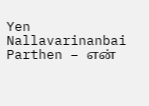Yen Nallavarinanbai Parthen – என்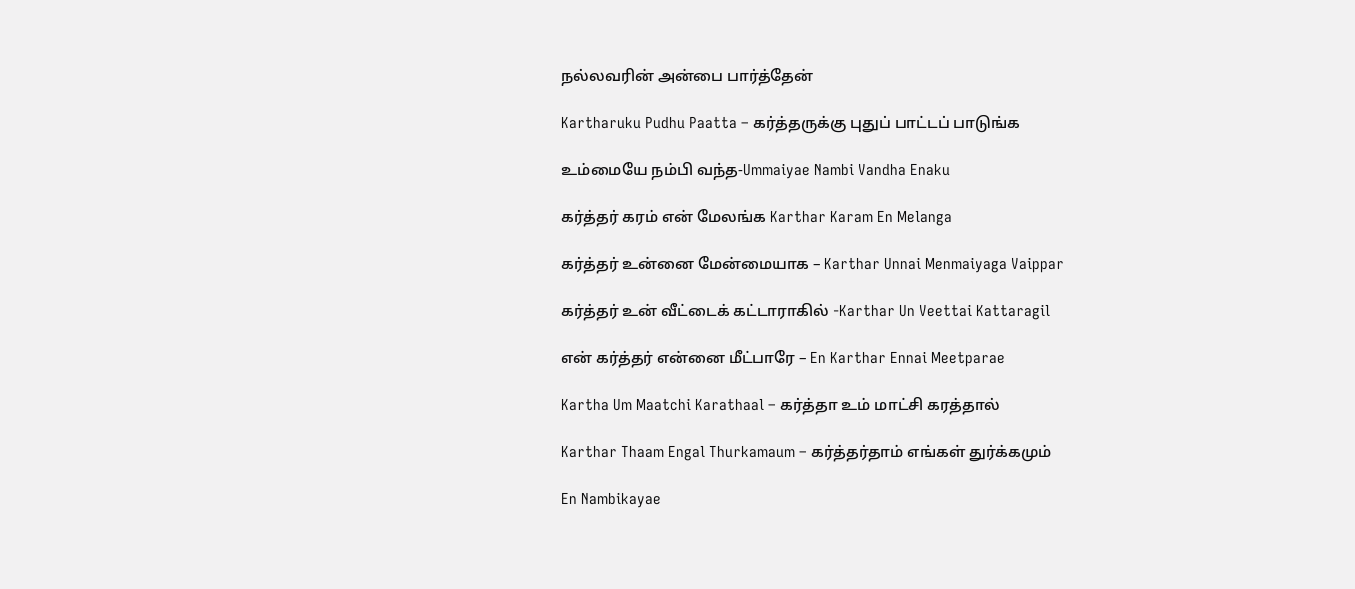நல்லவரின் அன்பை பார்த்தேன்

Kartharuku Pudhu Paatta – கர்த்தருக்கு புதுப் பாட்டப் பாடுங்க

உம்மையே நம்பி வந்த-Ummaiyae Nambi Vandha Enaku

கர்த்தர் கரம் என் மேலங்க Karthar Karam En Melanga

கர்த்தர் உன்னை மேன்மையாக – Karthar Unnai Menmaiyaga Vaippar

கர்த்தர் உன் வீட்டைக் கட்டாராகில் -Karthar Un Veettai Kattaragil

என் கர்த்தர் என்னை மீட்பாரே – En Karthar Ennai Meetparae

Kartha Um Maatchi Karathaal – கர்த்தா உம் மாட்சி கரத்தால்

Karthar Thaam Engal Thurkamaum – கர்த்தர்தாம் எங்கள் துர்க்கமும்

En Nambikayae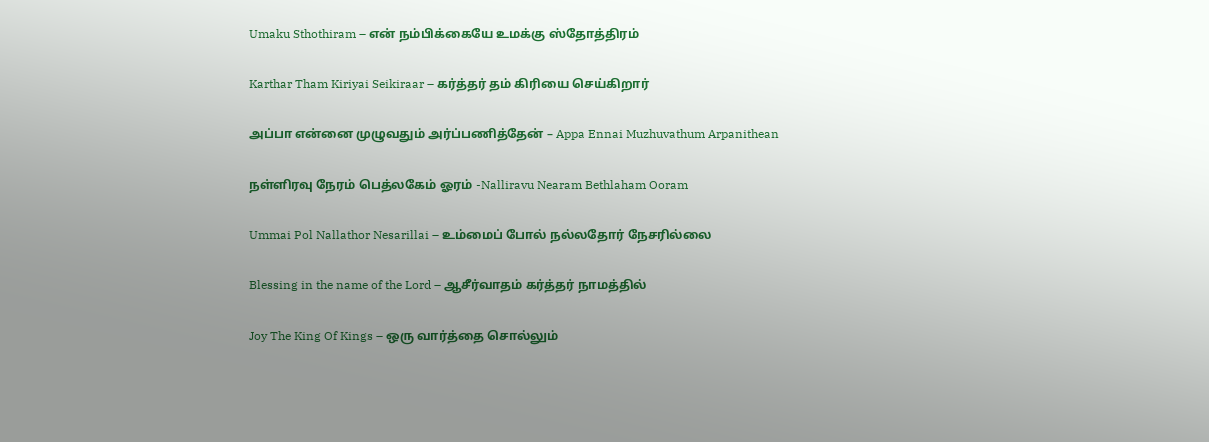Umaku Sthothiram – என் நம்பிக்கையே உமக்கு ஸ்தோத்திரம்

Karthar Tham Kiriyai Seikiraar – கர்த்தர் தம் கிரியை செய்கிறார்

அப்பா என்னை முழுவதும் அர்ப்பணித்தேன் – Appa Ennai Muzhuvathum Arpanithean

நள்ளிரவு நேரம் பெத்லகேம் ஓரம் -Nalliravu Nearam Bethlaham Ooram

Ummai Pol Nallathor Nesarillai – உம்மைப் போல் நல்லதோர் நேசரில்லை

Blessing in the name of the Lord – ஆசீர்வாதம் கர்த்தர் நாமத்தில்

Joy The King Of Kings – ஒரு வார்த்தை சொல்லும்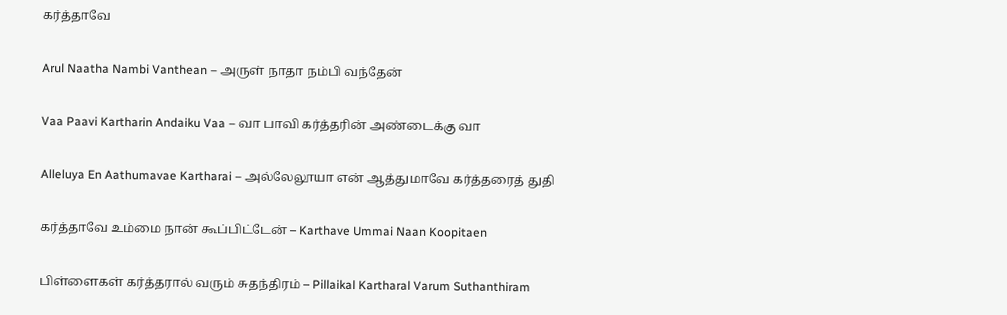கர்த்தாவே

Arul Naatha Nambi Vanthean – அருள் நாதா நம்பி வந்தேன்

Vaa Paavi Kartharin Andaiku Vaa – வா பாவி கர்த்தரின் அண்டைக்கு வா

Alleluya En Aathumavae Kartharai – அல்லேலூயா என் ஆத்துமாவே கர்த்தரைத் துதி

கர்த்தாவே உம்மை நான் கூப்பிட்டேன் – Karthave Ummai Naan Koopitaen

பிள்ளைகள் கர்த்தரால் வரும் சுதந்திரம் – Pillaikal Kartharal Varum Suthanthiram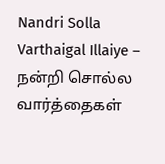Nandri Solla Varthaigal Illaiye – நன்றி சொல்ல வார்த்தைகள்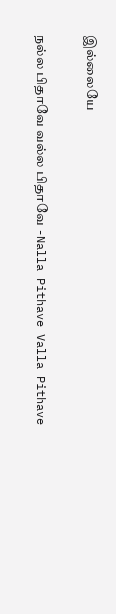இல்லையே

நல்ல பிதாவே வல்ல பிதாவே -Nalla Pithave Valla Pithave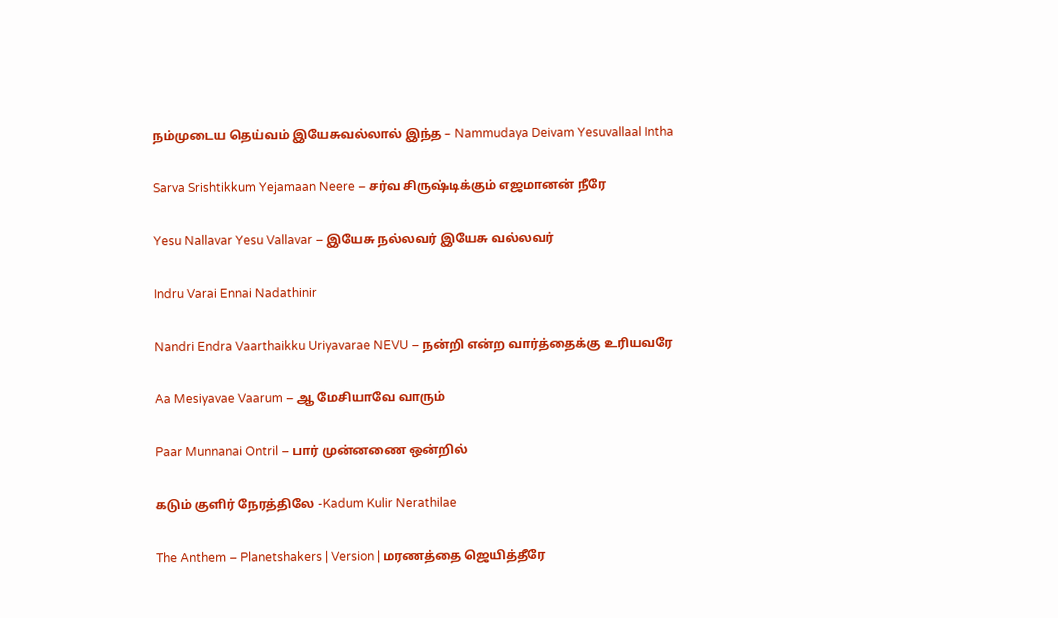நம்முடைய தெய்வம் இயேசுவல்லால் இந்த – Nammudaya Deivam Yesuvallaal Intha

Sarva Srishtikkum Yejamaan Neere – சர்வ சிருஷ்டிக்கும் எஜமானன் நீரே

Yesu Nallavar Yesu Vallavar – இயேசு நல்லவர் இயேசு வல்லவர்

Indru Varai Ennai Nadathinir

Nandri Endra Vaarthaikku Uriyavarae NEVU – நன்றி என்ற வார்த்தைக்கு உரியவரே

Aa Mesiyavae Vaarum – ஆ மேசியாவே வாரும்

Paar Munnanai Ontril – பார் முன்னணை ஒன்றில்

கடும் குளிர் நேரத்திலே -Kadum Kulir Nerathilae

The Anthem – Planetshakers | Version | மரணத்தை ஜெயித்தீரே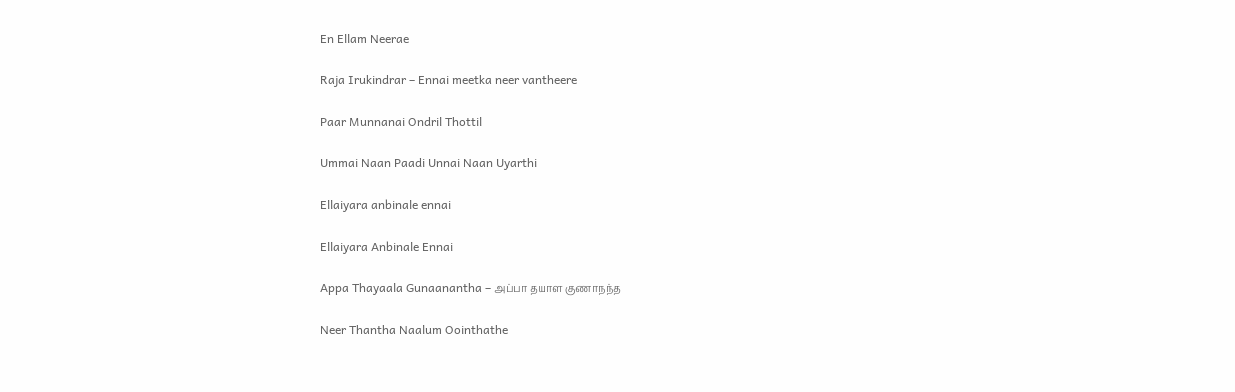En Ellam Neerae

Raja Irukindrar – Ennai meetka neer vantheere

Paar Munnanai Ondril Thottil

Ummai Naan Paadi Unnai Naan Uyarthi

Ellaiyara anbinale ennai

Ellaiyara Anbinale Ennai

Appa Thayaala Gunaanantha – அப்பா தயாள குணாநந்த

Neer Thantha Naalum Oointhathe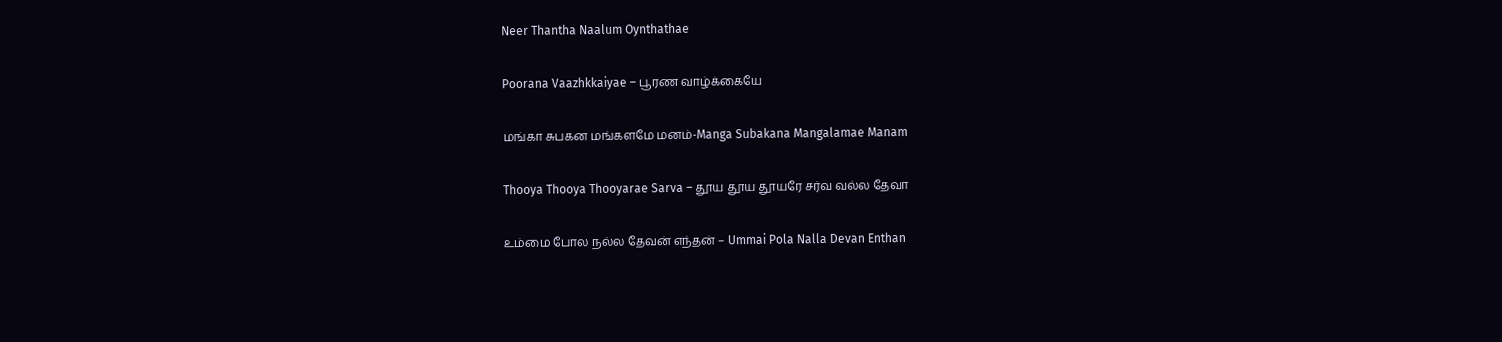Neer Thantha Naalum Oynthathae

Poorana Vaazhkkaiyae – பூரண வாழ்க்கையே

மங்கா சுபகன மங்களமே மனம்-Manga Subakana Mangalamae Manam

Thooya Thooya Thooyarae Sarva – தூய தூய தூயரே சர்வ வல்ல தேவா

உம்மை போல நல்ல தேவன் எந்தன் – Ummai Pola Nalla Devan Enthan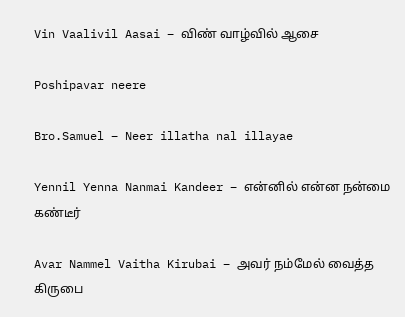Vin Vaalivil Aasai – விண் வாழ்வில் ஆசை

Poshipavar neere

Bro.Samuel – Neer illatha nal illayae

Yennil Yenna Nanmai Kandeer – என்னில் என்ன நன்மை கண்டீர்

Avar Nammel Vaitha Kirubai – அவர் நம்மேல் வைத்த கிருபை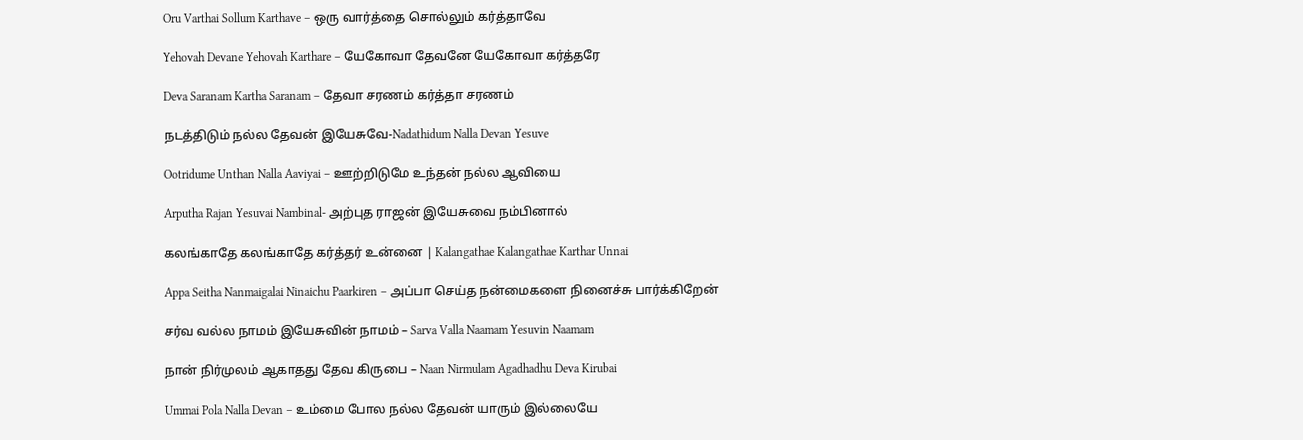Oru Varthai Sollum Karthave – ஒரு வார்த்தை சொல்லும் கர்த்தாவே

Yehovah Devane Yehovah Karthare – யேகோவா தேவனே யேகோவா கர்த்தரே

Deva Saranam Kartha Saranam – தேவா சரணம் கர்த்தா சரணம்

நடத்திடும் நல்ல தேவன் இயேசுவே-Nadathidum Nalla Devan Yesuve

Ootridume Unthan Nalla Aaviyai – ஊற்றிடுமே உந்தன் நல்ல ஆவியை

Arputha Rajan Yesuvai Nambinal- அற்புத ராஜன் இயேசுவை நம்பினால்

கலங்காதே கலங்காதே கர்த்தர் உன்னை | Kalangathae Kalangathae Karthar Unnai

Appa Seitha Nanmaigalai Ninaichu Paarkiren – அப்பா செய்த நன்மைகளை நினைச்சு பார்க்கிறேன்

சர்வ வல்ல நாமம் இயேசுவின் நாமம் – Sarva Valla Naamam Yesuvin Naamam

நான் நிர்முலம் ஆகாதது தேவ கிருபை – Naan Nirmulam Agadhadhu Deva Kirubai

Ummai Pola Nalla Devan – உம்மை போல நல்ல தேவன் யாரும் இல்லையே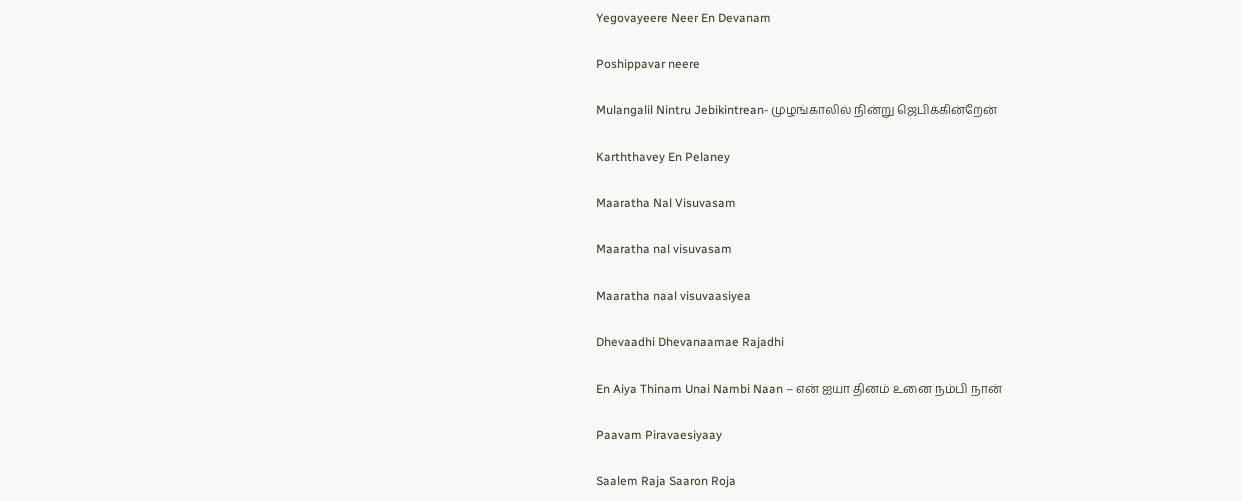Yegovayeere Neer En Devanam

Poshippavar neere

Mulangalil Nintru Jebikintrean- முழங்காலில் நின்று ஜெபிக்கின்றேன்

Karththavey En Pelaney

Maaratha Nal Visuvasam

Maaratha nal visuvasam

Maaratha naal visuvaasiyea

Dhevaadhi Dhevanaamae Rajadhi

En Aiya Thinam Unai Nambi Naan – என் ஐயா தினம் உனை நம்பி நான்

Paavam Piravaesiyaay

Saalem Raja Saaron Roja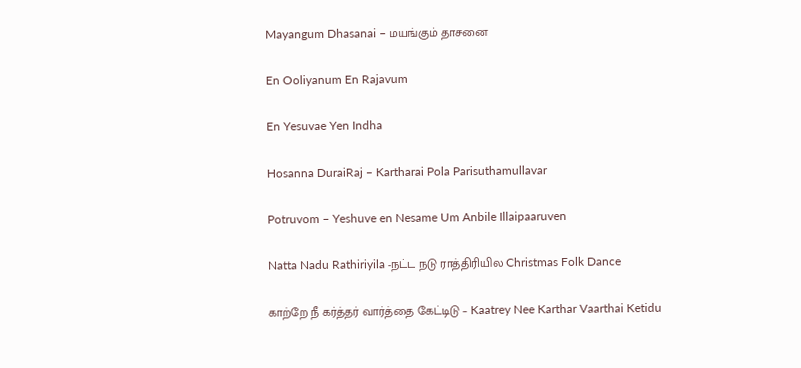Mayangum Dhasanai – மயங்கும் தாசனை

En Ooliyanum En Rajavum

En Yesuvae Yen Indha

Hosanna DuraiRaj – Kartharai Pola Parisuthamullavar

Potruvom – Yeshuve en Nesame Um Anbile Illaipaaruven

Natta Nadu Rathiriyila -நட்ட நடு ராத்திரியில Christmas Folk Dance

காற்றே நீ கர்த்தர் வார்த்தை கேட்டிடு – Kaatrey Nee Karthar Vaarthai Ketidu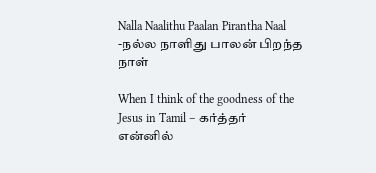Nalla Naalithu Paalan Pirantha Naal -நல்ல நாளிது பாலன் பிறந்த நாள்

When I think of the goodness of the Jesus in Tamil – கர்த்தர் என்னில்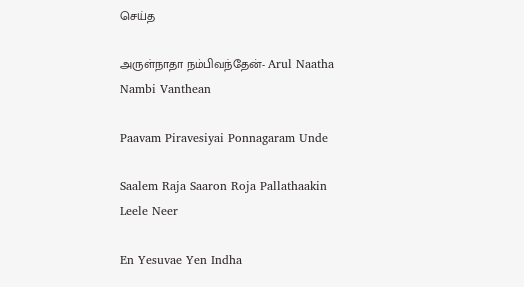செய்த

அருள்நாதா நம்பிவந்தேன்- Arul Naatha Nambi Vanthean

Paavam Piravesiyai Ponnagaram Unde

Saalem Raja Saaron Roja Pallathaakin Leele Neer

En Yesuvae Yen Indha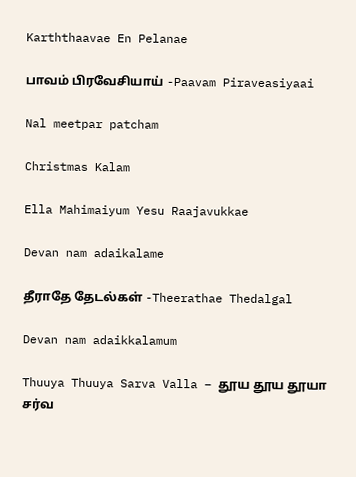Karththaavae En Pelanae

பாவம் பிரவேசியாய் -Paavam Piraveasiyaai

Nal meetpar patcham

Christmas Kalam

Ella Mahimaiyum Yesu Raajavukkae

Devan nam adaikalame

தீராதே தேடல்கள் -Theerathae Thedalgal

Devan nam adaikkalamum

Thuuya Thuuya Sarva Valla – தூய தூய தூயா சர்வ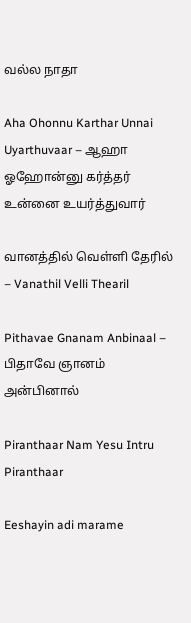வல்ல நாதா

Aha Ohonnu Karthar Unnai Uyarthuvaar – ஆஹா ஓஹோன்னு கர்த்தர் உன்னை உயர்த்துவார்

வானத்தில் வெள்ளி தேரில் – Vanathil Velli Thearil

Pithavae Gnanam Anbinaal – பிதாவே ஞானம் அன்பினால்

Piranthaar Nam Yesu Intru Piranthaar

Eeshayin adi marame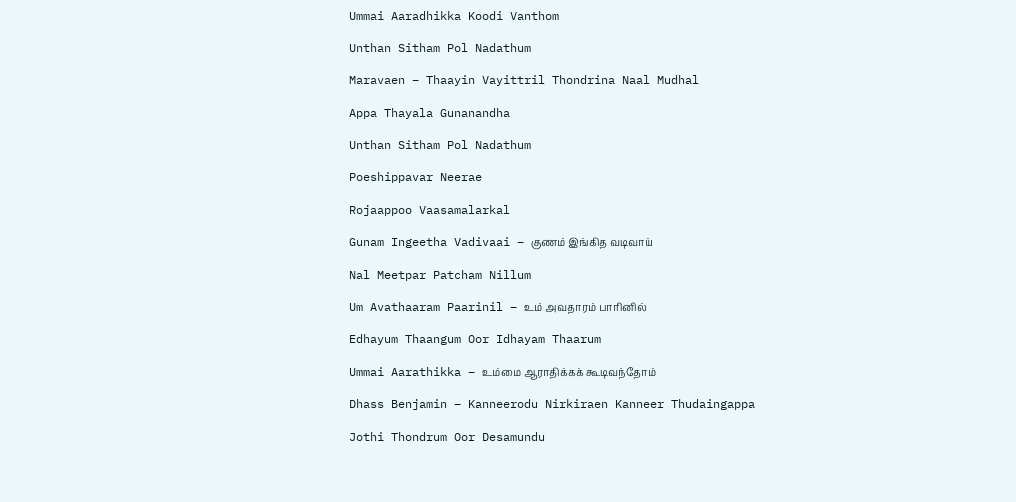Ummai Aaradhikka Koodi Vanthom

Unthan Sitham Pol Nadathum

Maravaen – Thaayin Vayittril Thondrina Naal Mudhal

Appa Thayala Gunanandha

Unthan Sitham Pol Nadathum

Poeshippavar Neerae

Rojaappoo Vaasamalarkal

Gunam Ingeetha Vadivaai – குணம் இங்கித வடிவாய்

Nal Meetpar Patcham Nillum

Um Avathaaram Paarinil – உம் அவதாரம் பாரினில்

Edhayum Thaangum Oor Idhayam Thaarum

Ummai Aarathikka – உம்மை ஆராதிக்கக் கூடிவந்தோம்

Dhass Benjamin – Kanneerodu Nirkiraen Kanneer Thudaingappa

Jothi Thondrum Oor Desamundu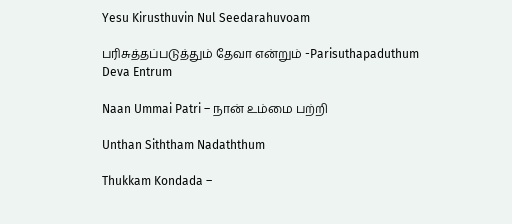Yesu Kirusthuvin Nul Seedarahuvoam

பரிசுத்தப்படுத்தும் தேவா என்றும் -Parisuthapaduthum Deva Entrum

Naan Ummai Patri – நான் உம்மை பற்றி

Unthan Siththam Nadaththum

Thukkam Kondada –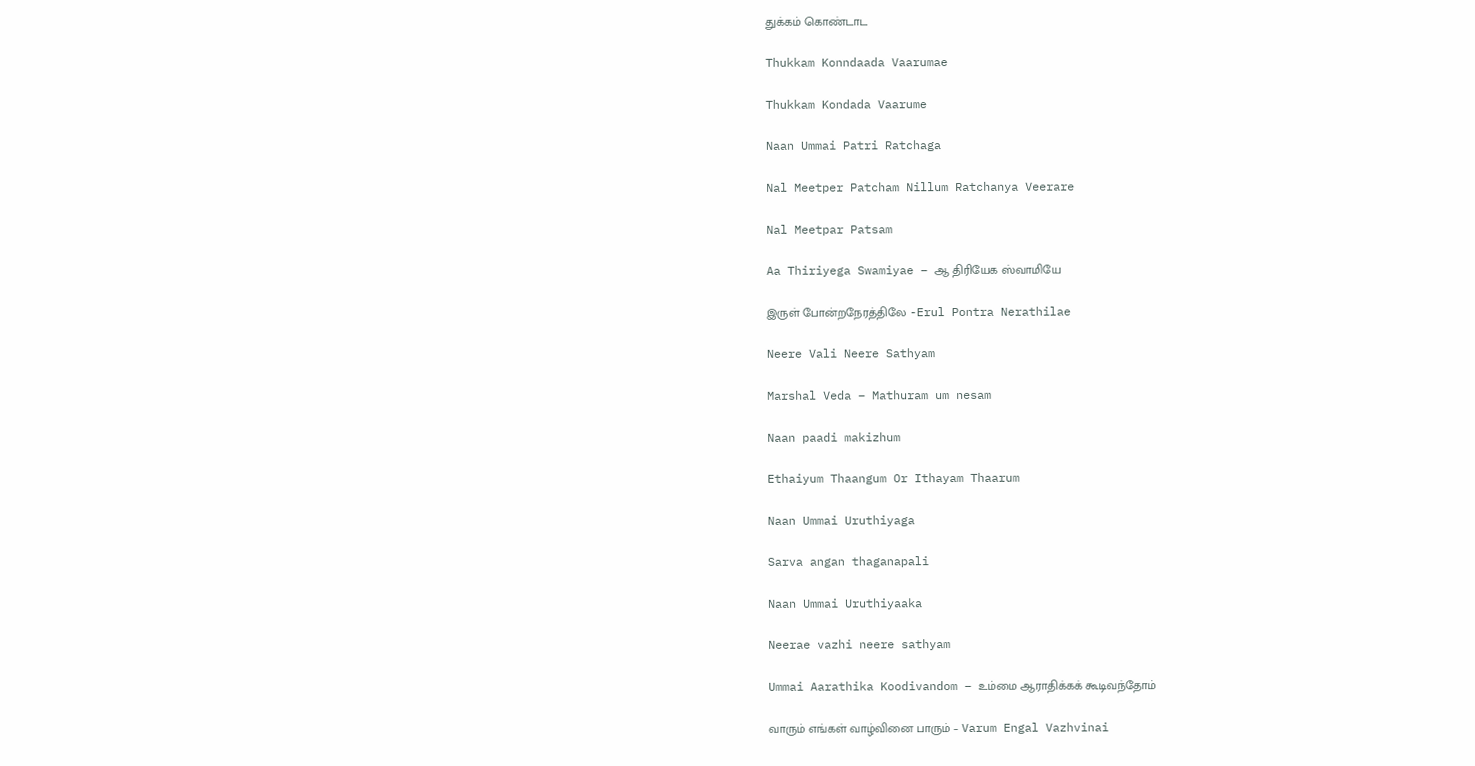துக்கம் கொண்டாட

Thukkam Konndaada Vaarumae

Thukkam Kondada Vaarume

Naan Ummai Patri Ratchaga

Nal Meetper Patcham Nillum Ratchanya Veerare

Nal Meetpar Patsam

Aa Thiriyega Swamiyae – ஆ திரியேக ஸ்வாமியே

இருள் போன்றநேரத்திலே -Erul Pontra Nerathilae

Neere Vali Neere Sathyam

Marshal Veda – Mathuram um nesam

Naan paadi makizhum

Ethaiyum Thaangum Or Ithayam Thaarum

Naan Ummai Uruthiyaga

Sarva angan thaganapali

Naan Ummai Uruthiyaaka

Neerae vazhi neere sathyam

Ummai Aarathika Koodivandom – உம்மை ஆராதிக்கக் கூடிவந்தோம்

வாரும் எங்கள் வாழ்வினை பாரும் – Varum Engal Vazhvinai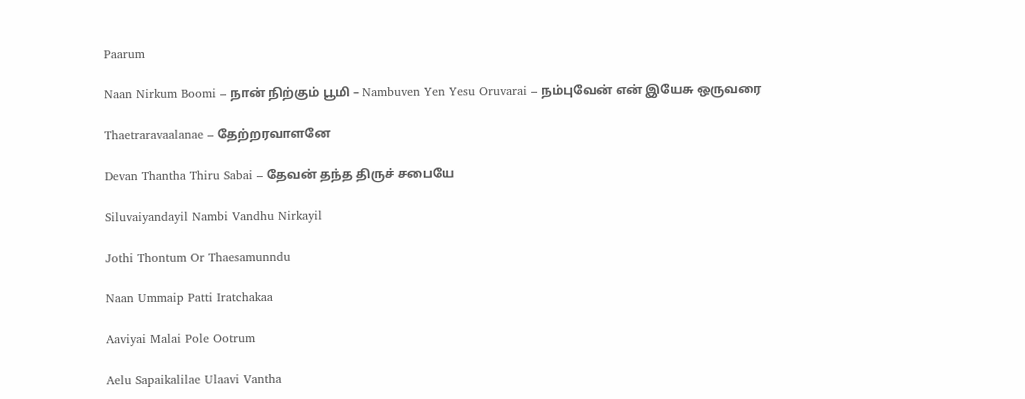Paarum

Naan Nirkum Boomi – நான் நிற்கும் பூமி – Nambuven Yen Yesu Oruvarai – நம்புவேன் என் இயேசு ஒருவரை

Thaetraravaalanae – தேற்றரவாளனே

Devan Thantha Thiru Sabai – தேவன் தந்த திருச் சபையே

Siluvaiyandayil Nambi Vandhu Nirkayil

Jothi Thontum Or Thaesamunndu

Naan Ummaip Patti Iratchakaa

Aaviyai Malai Pole Ootrum

Aelu Sapaikalilae Ulaavi Vantha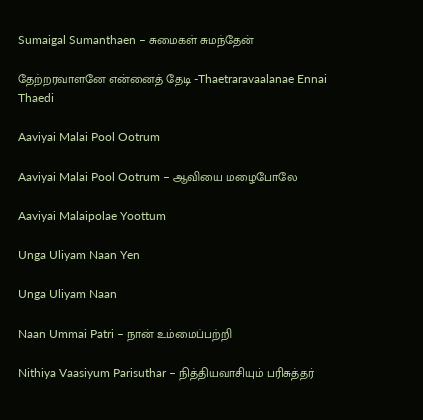Sumaigal Sumanthaen – சுமைகள் சுமந்தேன்

தேற்றரவாளனே என்னைத் தேடி -Thaetraravaalanae Ennai Thaedi

Aaviyai Malai Pool Ootrum

Aaviyai Malai Pool Ootrum – ஆவியை மழைபோலே

Aaviyai Malaipolae Yoottum

Unga Uliyam Naan Yen

Unga Uliyam Naan

Naan Ummai Patri – நான் உம்மைப்பற்றி

Nithiya Vaasiyum Parisuthar – நித்தியவாசியும் பரிசுத்தர்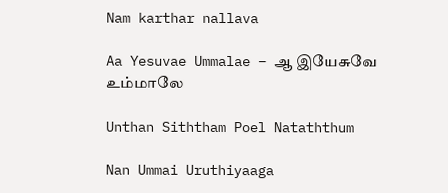Nam karthar nallava

Aa Yesuvae Ummalae – ஆ இயேசுவே உம்மாலே

Unthan Siththam Poel Nataththum

Nan Ummai Uruthiyaaga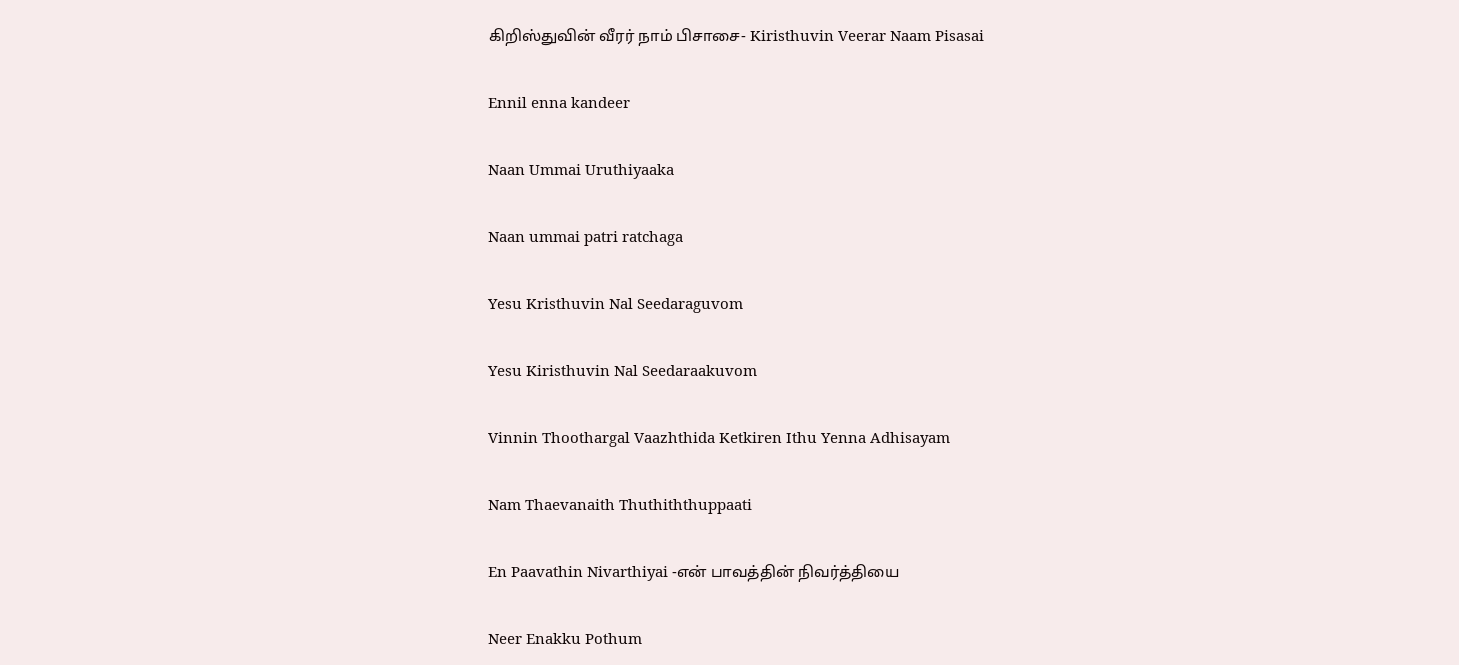கிறிஸ்துவின் வீரர் நாம் பிசாசை- Kiristhuvin Veerar Naam Pisasai

Ennil enna kandeer

Naan Ummai Uruthiyaaka

Naan ummai patri ratchaga

Yesu Kristhuvin Nal Seedaraguvom

Yesu Kiristhuvin Nal Seedaraakuvom

Vinnin Thoothargal Vaazhthida Ketkiren Ithu Yenna Adhisayam

Nam Thaevanaith Thuthiththuppaati

En Paavathin Nivarthiyai -என் பாவத்தின் நிவர்த்தியை

Neer Enakku Pothum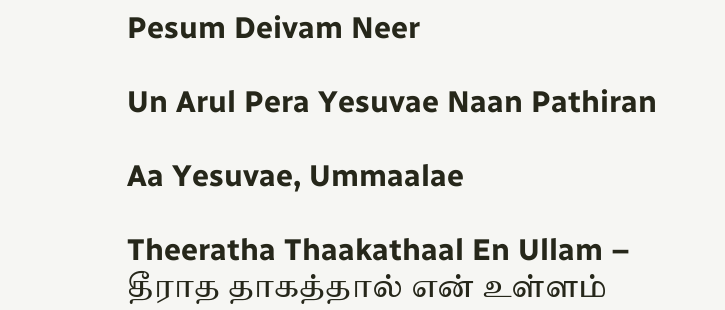Pesum Deivam Neer

Un Arul Pera Yesuvae Naan Pathiran

Aa Yesuvae, Ummaalae

Theeratha Thaakathaal En Ullam – தீராத தாகத்தால் என் உள்ளம்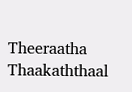Theeraatha Thaakaththaal